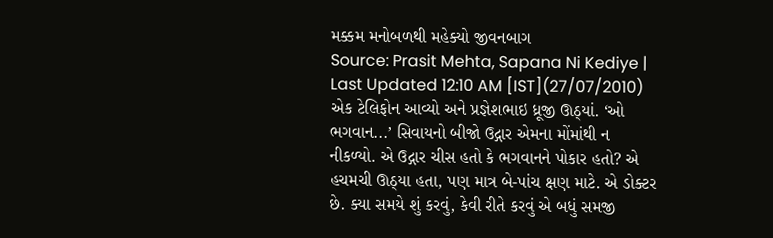મક્કમ મનોબળથી મહેક્યો જીવનબાગ
Source: Prasit Mehta, Sapana Ni Kediye | Last Updated 12:10 AM [IST](27/07/2010)
એક ટેલિફોન આવ્યો અને પ્રજ્ઞેશભાઇ ધ્રૂજી ઊઠ્યાં. ‘ઓ ભગવાન...’ સિવાયનો બીજો ઉદ્ગાર એમના મોંમાંથી ન નીકળ્યો. એ ઉદ્ગાર ચીસ હતો કે ભગવાનને પોકાર હતો? એ હચમચી ઊઠ્યા હતા, પણ માત્ર બે-પાંચ ક્ષણ માટે. એ ડોક્ટર છે. ક્યા સમયે શું કરવું, કેવી રીતે કરવું એ બધું સમજી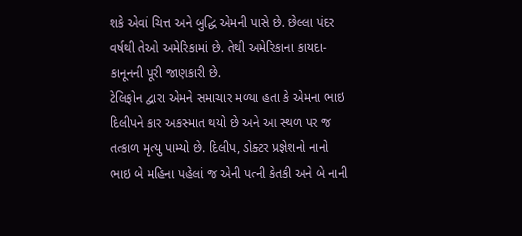શકે એવાં ચિત્ત અને બુદ્ધિ એમની પાસે છે. છેલ્લા પંદર વર્ષથી તેઓ અમેરિકામાં છે. તેથી અમેરિકાના કાયદા-કાનૂનની પૂરી જાણકારી છે.
ટેલિફોન દ્વારા એમને સમાચાર મળ્યા હતા કે એમના ભાઇ દિલીપને કાર અકસ્માત થયો છે અને આ સ્થળ પર જ તત્કાળ મૃત્યુ પામ્યો છે. દિલીપ, ડોક્ટર પ્રજ્ઞેશનો નાનો ભાઇ બે મહિના પહેલાં જ એની પત્ની કેતકી અને બે નાની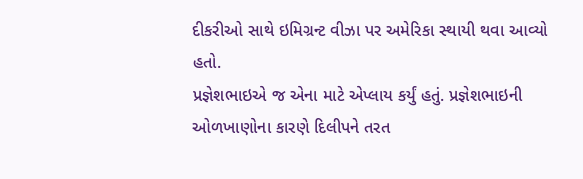દીકરીઓ સાથે ઇમિગ્રન્ટ વીઝા પર અમેરિકા સ્થાયી થવા આવ્યો હતો.
પ્રજ્ઞેશભાઇએ જ એના માટે એપ્લાય કર્યું હતું. પ્રજ્ઞેશભાઇની ઓળખાણોના કારણે દિલીપને તરત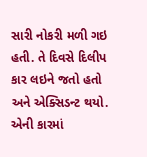સારી નોકરી મળી ગઇ હતી. તે દિવસે દિલીપ કાર લઇને જતો હતો અને એક્સિડન્ટ થયો. એની કારમાં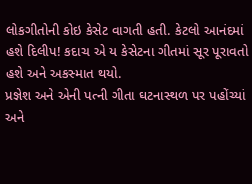લોકગીતોની કોઇ કેસેટ વાગતી હતી. કેટલો આનંદમાં હશે દિલીપ! કદાચ એ ય કેસેટના ગીતમાં સૂર પૂરાવતો હશે અને અકસ્માત થયો.
પ્રજ્ઞેશ અને એની પત્ની ગીતા ઘટનાસ્થળ પર પહોંચ્યાં અને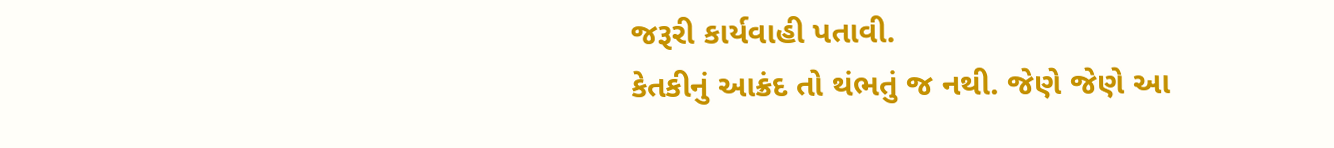જરૂરી કાર્યવાહી પતાવી.
કેતકીનું આક્રંદ તો થંભતું જ નથી. જેણે જેણે આ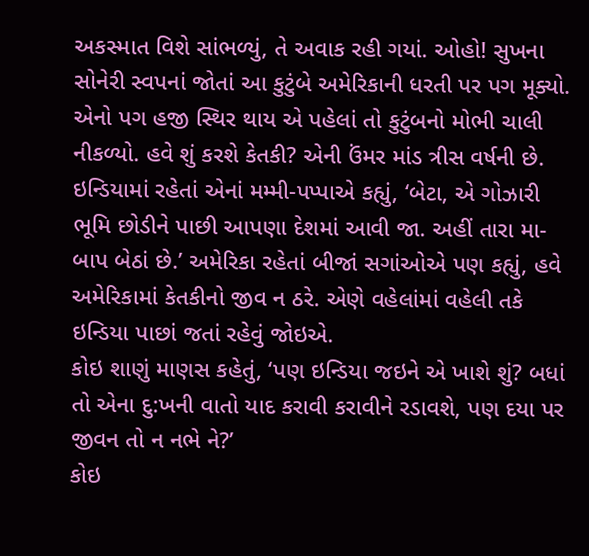અકસ્માત વિશે સાંભળ્યું, તે અવાક રહી ગયાં. ઓહો! સુખના સોનેરી સ્વપનાં જોતાં આ કુટુંબે અમેરિકાની ધરતી પર પગ મૂક્યો. એનો પગ હજી સ્થિર થાય એ પહેલાં તો કુટુંબનો મોભી ચાલી નીકળ્યો. હવે શું કરશે કેતકી? એની ઉંમર માંડ ત્રીસ વર્ષની છે. ઇન્ડિયામાં રહેતાં એનાં મમ્મી-પપ્પાએ કહ્યું, ‘બેટા, એ ગોઝારી ભૂમિ છોડીને પાછી આપણા દેશમાં આવી જા. અહીં તારા મા-બાપ બેઠાં છે.’ અમેરિકા રહેતાં બીજાં સગાંઓએ પણ કહ્યું, હવે અમેરિકામાં કેતકીનો જીવ ન ઠરે. એણે વહેલાંમાં વહેલી તકે ઇન્ડિયા પાછાં જતાં રહેવું જોઇએ.
કોઇ શાણું માણસ કહેતું, ‘પણ ઇન્ડિયા જઇને એ ખાશે શું? બધાં તો એના દુ:ખની વાતો યાદ કરાવી કરાવીને રડાવશે, પણ દયા પર જીવન તો ન નભે ને?’
કોઇ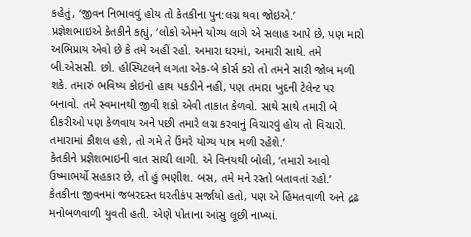કહેતું, ‘જીવન નિભાવવું હોય તો કેતકીના પુન:લગ્ન થવા જોઇએ.’
પ્રજ્ઞેશભાઇએ કેતકીને કહ્યું, ‘લોકો એમને યોગ્ય લાગે એ સલાહ આપે છે, પણ મારો અભિપ્રાય એવો છે કે તમે અહીં રહો. અમારા ઘરમાં, અમારી સાથે. તમે બી.એસસી. છો. હોસ્પિટલને લગતા એક-બે કોર્સ કરો તો તમને સારી જોબ મળી શકે. તમારું ભવિષ્ય કોઇનો હાથ પકડીને નહીં, પણ તમારા ખુદની ટેલેન્ટ પર બનાવો. તમે સ્વમાનથી જીવી શકો એવી તાકાત કેળવો. સાથે સાથે તમારી બે દીકરીઓ પણ કેળવાય અને પછી તમારે લગ્ન કરવાનું વિચારવું હોય તો વિચારો. તમારામાં કૌશલ હશે, તો ગમે તે ઉંમરે યોગ્ય પાત્ર મળી રહેશે.’
કેતકીને પ્રજ્ઞેશભાઇની વાત સાચી લાગી. એ વિનયથી બોલી, ‘તમારો આવો ઉષ્માભર્યો સહકાર છે, તો હું ભણીશ. બસ, તમે મને રસ્તો બતાવતાં રહો.’
કેતકીના જીવનમાં જબરદસ્ત ધરતીકંપ સર્જાયો હતો, પણ એ હિંમતવાળી અને દ્રઢ મનોબળવાળી યુવતી હતી. એણે પોતાના આંસુ લૂછી નાખ્યાં.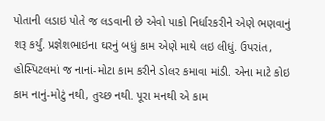પોતાની લડાઇ પોતે જ લડવાની છે એવો પાકો નિર્ધારકરીને એણે ભણવાનું શરૂ કર્યું. પ્રજ્ઞેશભાઇના ઘરનું બધું કામ એણે માથે લઇ લીધું. ઉપરાંત, હોસ્પિટલમાં જ નાનાં-મોટા કામ કરીને ડોલર કમાવા માંડી. એના માટે કોઇ કામ નાનું-મોટું નથી, તુચ્છ નથી. પૂરા મનથી એ કામ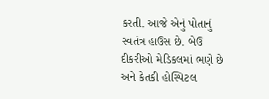કરતી. આજે એનું પોતાનું સ્વતંત્ર હાઉસ છે. બેઉ દીકરીઓ મેડિકલમાં ભણે છે અને કેતકી હોસ્પિટલ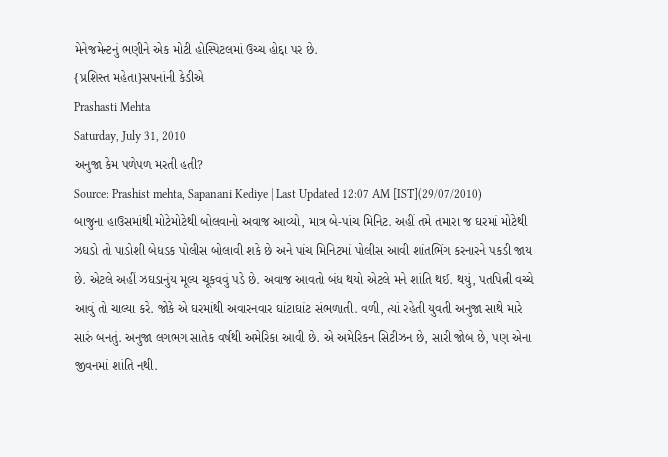મેનેજમેન્ટનું ભણીને એક મોટી હોસ્પિટલમાં ઉચ્ચ હોદ્દા પર છે.
{પ્રશિસ્ત મહેતા}સપનાંની કેડીએ
Prashasti Mehta
Saturday, July 31, 2010
અનુજા કેમ પળેપળ મરતી હતી?
Source: Prashist mehta, Sapanani Kediye | Last Updated 12:07 AM [IST](29/07/2010)
બાજુના હાઉસમાંથી મોટેમોટેથી બોલવાનો અવાજ આવ્યો, માત્ર બે-પાંચ મિનિટ. અહીં તમે તમારા જ ઘરમાં મોટેથી ઝઘડો તો પાડોશી બેધડક પોલીસ બોલાવી શકે છે અને પાંચ મિનિટમાં પોલીસ આવી શાંતભિંગ કરનારને પકડી જાય છે. એટલે અહીં ઝઘડાનુંય મૂલ્ય ચૂકવવું પડે છે. અવાજ આવતો બંધ થયો એટલે મને શાંતિ થઈ. થયું, પતપિત્ની વચ્ચે આવું તો ચાલ્યા કરે. જોકે એ ઘરમાંથી અવારનવાર ઘાંટાઘાંટ સંભળાતી. વળી, ત્યાં રહેતી યુવતી અનુજા સાથે મારે સારું બનતું. અનુજા લગભગ સાતેક વર્ષથી અમેરિકા આવી છે. એ અમેરિકન સિટીઝન છે, સારી જોબ છે, પણ એના જીવનમાં શાંતિ નથી.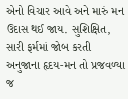એનો વિચાર આવે અને મારું મન ઉદાસ થઈ જાય. સુશિક્ષિત, સારી ફર્મમાં જોબ કરતી અનુજાના હૃદય-મન તો પ્રજવળ્યા જ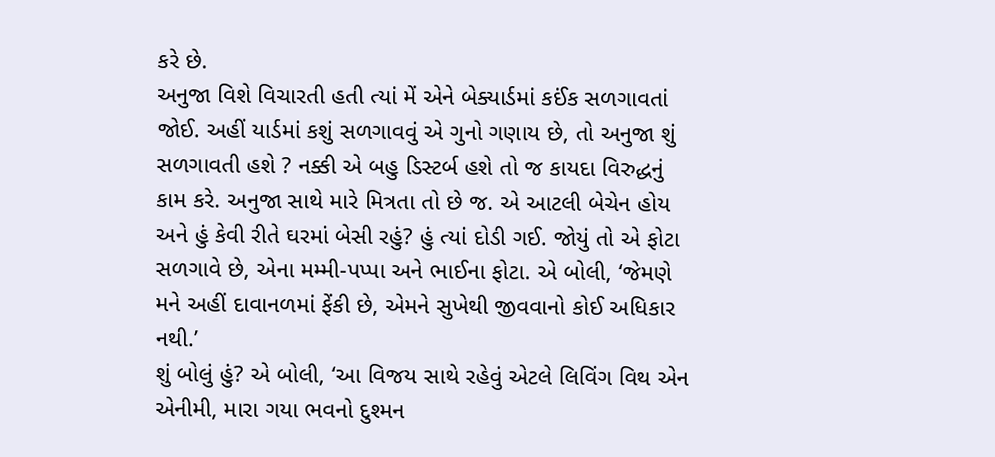કરે છે.
અનુજા વિશે વિચારતી હતી ત્યાં મેં એને બેક્યાર્ડમાં કઈંક સળગાવતાં જોઈ. અહીં યાર્ડમાં કશું સળગાવવું એ ગુનો ગણાય છે, તો અનુજા શું સળગાવતી હશે ? નક્કી એ બહુ ડિસ્ટર્બ હશે તો જ કાયદા વિરુદ્ધનું કામ કરે. અનુજા સાથે મારે મિત્રતા તો છે જ. એ આટલી બેચેન હોય અને હું કેવી રીતે ઘરમાં બેસી રહું? હું ત્યાં દોડી ગઈ. જોયું તો એ ફોટા સળગાવે છે, એના મમ્મી-પપ્પા અને ભાઈના ફોટા. એ બોલી, ‘જેમણે મને અહીં દાવાનળમાં ફેંકી છે, એમને સુખેથી જીવવાનો કોઈ અધિકાર નથી.’
શું બોલું હું? એ બોલી, ‘આ વિજય સાથે રહેવું એટલે લિવિંગ વિથ એન એનીમી, મારા ગયા ભવનો દુશ્મન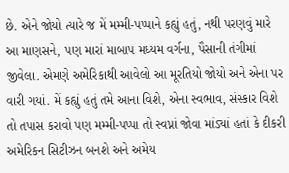છે. એને જોયો ત્યારે જ મેં મમ્મી-પપ્પાને કહ્યું હતું, નથી પરણવું મારે આ માણસને, પણ મારાં માબાપ મધ્યમ વર્ગના, પૈસાની તંગીમાં જીવેલા. એમણે અમેરિકાથી આવેલો આ મૂરતિયો જોયો અને એના પર વારી ગયાં. મેં કહ્યું હતું તમે આના વિશે, એના સ્વભાવ, સંસ્કાર વિશે તો તપાસ કરાવો પણ મમ્મી-પપ્પા તો સ્વપ્નાં જોવા માંડ્યાં હતાં કે દીકરી અમેરિકન સિટીઝન બનશે અને અમેય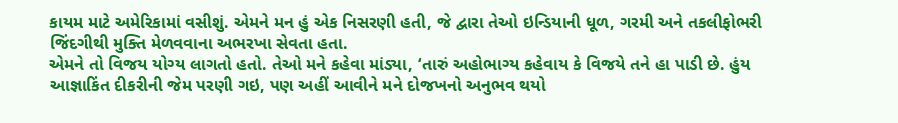કાયમ માટે અમેરિકામાં વસીશું. એમને મન હું એક નિસરણી હતી, જે દ્વારા તેઓ ઇન્ડિયાની ધૂળ, ગરમી અને તકલીફોભરી જિંદગીથી મુક્તિ મેળવવાના અભરખા સેવતા હતા.
એમને તો વિજય યોગ્ય લાગતો હતો. તેઓ મને કહેવા માંડ્યા, ‘તારું અહોભાગ્ય કહેવાય કે વિજયે તને હા પાડી છે. હુંય આજ્ઞાકિંત દીકરીની જેમ પરણી ગઇ, પણ અહીં આવીને મને દોજખનો અનુભવ થયો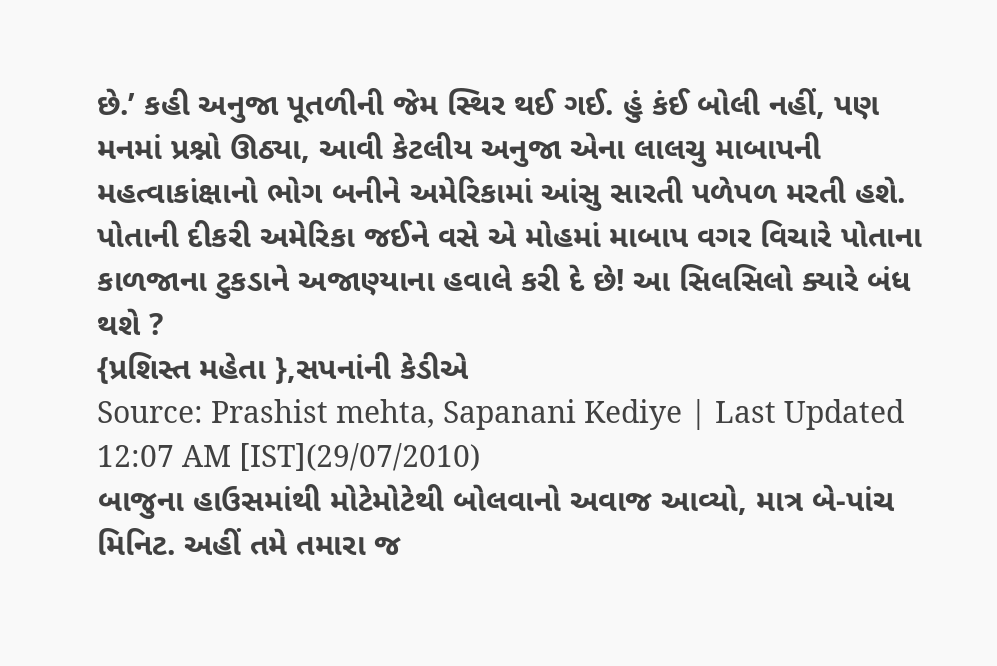છે.’ કહી અનુજા પૂતળીની જેમ સ્થિર થઈ ગઈ. હું કંઈ બોલી નહીં, પણ મનમાં પ્રશ્નો ઊઠ્યા, આવી કેટલીય અનુજા એના લાલચુ માબાપની મહત્વાકાંક્ષાનો ભોગ બનીને અમેરિકામાં આંસુ સારતી પળેપળ મરતી હશે. પોતાની દીકરી અમેરિકા જઈને વસે એ મોહમાં માબાપ વગર વિચારે પોતાના કાળજાના ટુકડાને અજાણ્યાના હવાલે કરી દે છે! આ સિલસિલો ક્યારે બંધ થશે ?
{પ્રશિસ્ત મહેતા },સપનાંની કેડીએ
Source: Prashist mehta, Sapanani Kediye | Last Updated 12:07 AM [IST](29/07/2010)
બાજુના હાઉસમાંથી મોટેમોટેથી બોલવાનો અવાજ આવ્યો, માત્ર બે-પાંચ મિનિટ. અહીં તમે તમારા જ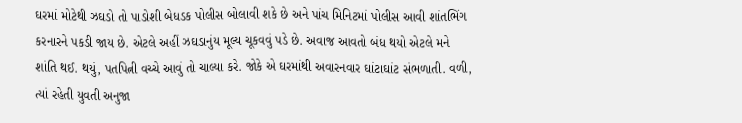ઘરમાં મોટેથી ઝઘડો તો પાડોશી બેધડક પોલીસ બોલાવી શકે છે અને પાંચ મિનિટમાં પોલીસ આવી શાંતભિંગ કરનારને પકડી જાય છે. એટલે અહીં ઝઘડાનુંય મૂલ્ય ચૂકવવું પડે છે. અવાજ આવતો બંધ થયો એટલે મને શાંતિ થઈ. થયું, પતપિત્ની વચ્ચે આવું તો ચાલ્યા કરે. જોકે એ ઘરમાંથી અવારનવાર ઘાંટાઘાંટ સંભળાતી. વળી, ત્યાં રહેતી યુવતી અનુજા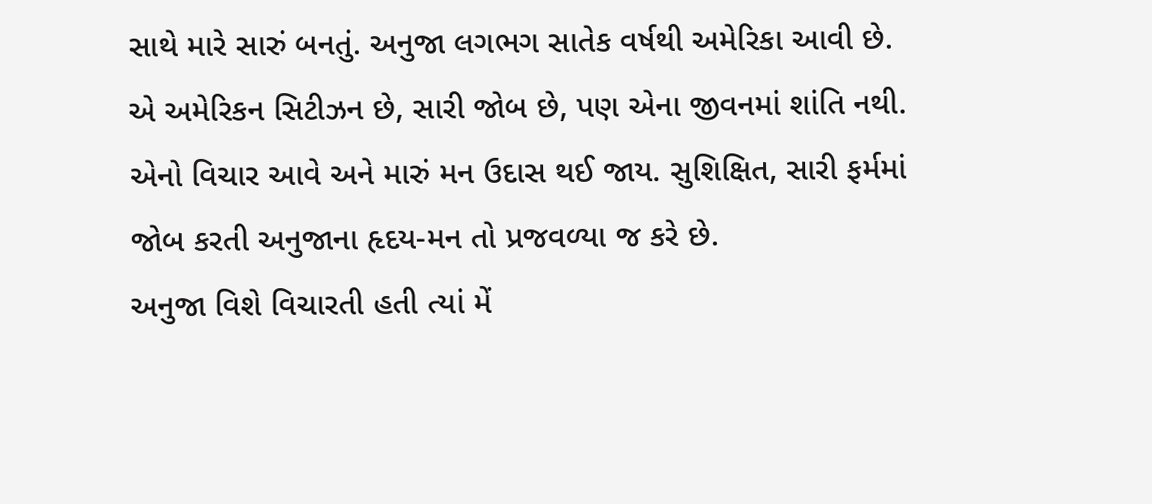સાથે મારે સારું બનતું. અનુજા લગભગ સાતેક વર્ષથી અમેરિકા આવી છે. એ અમેરિકન સિટીઝન છે, સારી જોબ છે, પણ એના જીવનમાં શાંતિ નથી. એનો વિચાર આવે અને મારું મન ઉદાસ થઈ જાય. સુશિક્ષિત, સારી ફર્મમાં જોબ કરતી અનુજાના હૃદય-મન તો પ્રજવળ્યા જ કરે છે.
અનુજા વિશે વિચારતી હતી ત્યાં મેં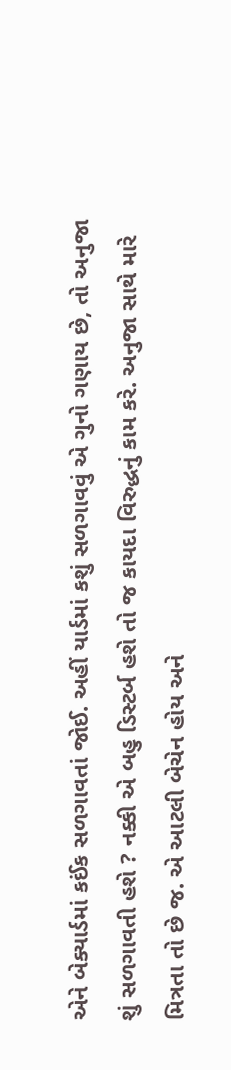એને બેક્યાર્ડમાં કઈંક સળગાવતાં જોઈ. અહીં યાર્ડમાં કશું સળગાવવું એ ગુનો ગણાય છે, તો અનુજા શું સળગાવતી હશે ? નક્કી એ બહુ ડિસ્ટર્બ હશે તો જ કાયદા વિરુદ્ધનું કામ કરે. અનુજા સાથે મારે મિત્રતા તો છે જ. એ આટલી બેચેન હોય અને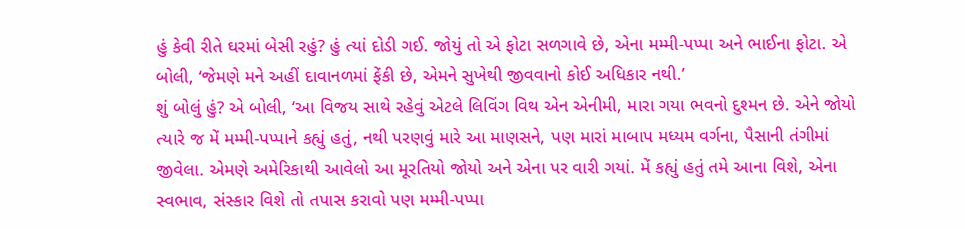હું કેવી રીતે ઘરમાં બેસી રહું? હું ત્યાં દોડી ગઈ. જોયું તો એ ફોટા સળગાવે છે, એના મમ્મી-પપ્પા અને ભાઈના ફોટા. એ બોલી, ‘જેમણે મને અહીં દાવાનળમાં ફેંકી છે, એમને સુખેથી જીવવાનો કોઈ અધિકાર નથી.’
શું બોલું હું? એ બોલી, ‘આ વિજય સાથે રહેવું એટલે લિવિંગ વિથ એન એનીમી, મારા ગયા ભવનો દુશ્મન છે. એને જોયો ત્યારે જ મેં મમ્મી-પપ્પાને કહ્યું હતું, નથી પરણવું મારે આ માણસને, પણ મારાં માબાપ મધ્યમ વર્ગના, પૈસાની તંગીમાં જીવેલા. એમણે અમેરિકાથી આવેલો આ મૂરતિયો જોયો અને એના પર વારી ગયાં. મેં કહ્યું હતું તમે આના વિશે, એના સ્વભાવ, સંસ્કાર વિશે તો તપાસ કરાવો પણ મમ્મી-પપ્પા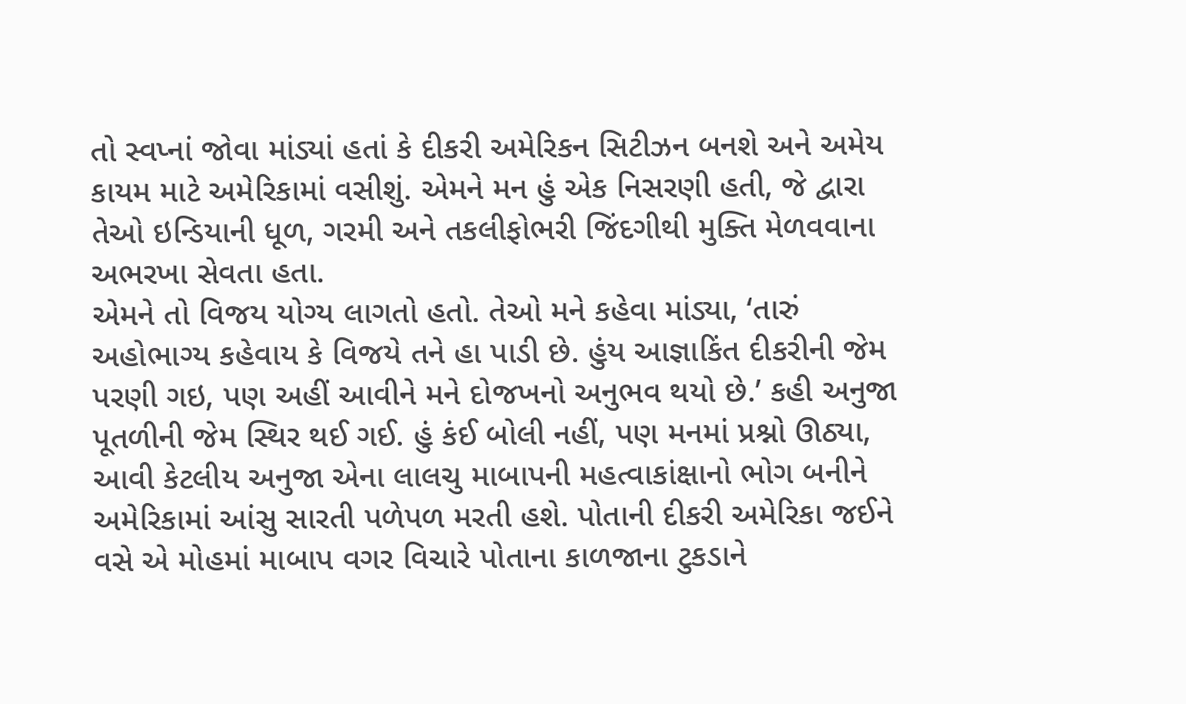તો સ્વપ્નાં જોવા માંડ્યાં હતાં કે દીકરી અમેરિકન સિટીઝન બનશે અને અમેય કાયમ માટે અમેરિકામાં વસીશું. એમને મન હું એક નિસરણી હતી, જે દ્વારા તેઓ ઇન્ડિયાની ધૂળ, ગરમી અને તકલીફોભરી જિંદગીથી મુક્તિ મેળવવાના અભરખા સેવતા હતા.
એમને તો વિજય યોગ્ય લાગતો હતો. તેઓ મને કહેવા માંડ્યા, ‘તારું અહોભાગ્ય કહેવાય કે વિજયે તને હા પાડી છે. હુંય આજ્ઞાકિંત દીકરીની જેમ પરણી ગઇ, પણ અહીં આવીને મને દોજખનો અનુભવ થયો છે.’ કહી અનુજા પૂતળીની જેમ સ્થિર થઈ ગઈ. હું કંઈ બોલી નહીં, પણ મનમાં પ્રશ્નો ઊઠ્યા, આવી કેટલીય અનુજા એના લાલચુ માબાપની મહત્વાકાંક્ષાનો ભોગ બનીને અમેરિકામાં આંસુ સારતી પળેપળ મરતી હશે. પોતાની દીકરી અમેરિકા જઈને વસે એ મોહમાં માબાપ વગર વિચારે પોતાના કાળજાના ટુકડાને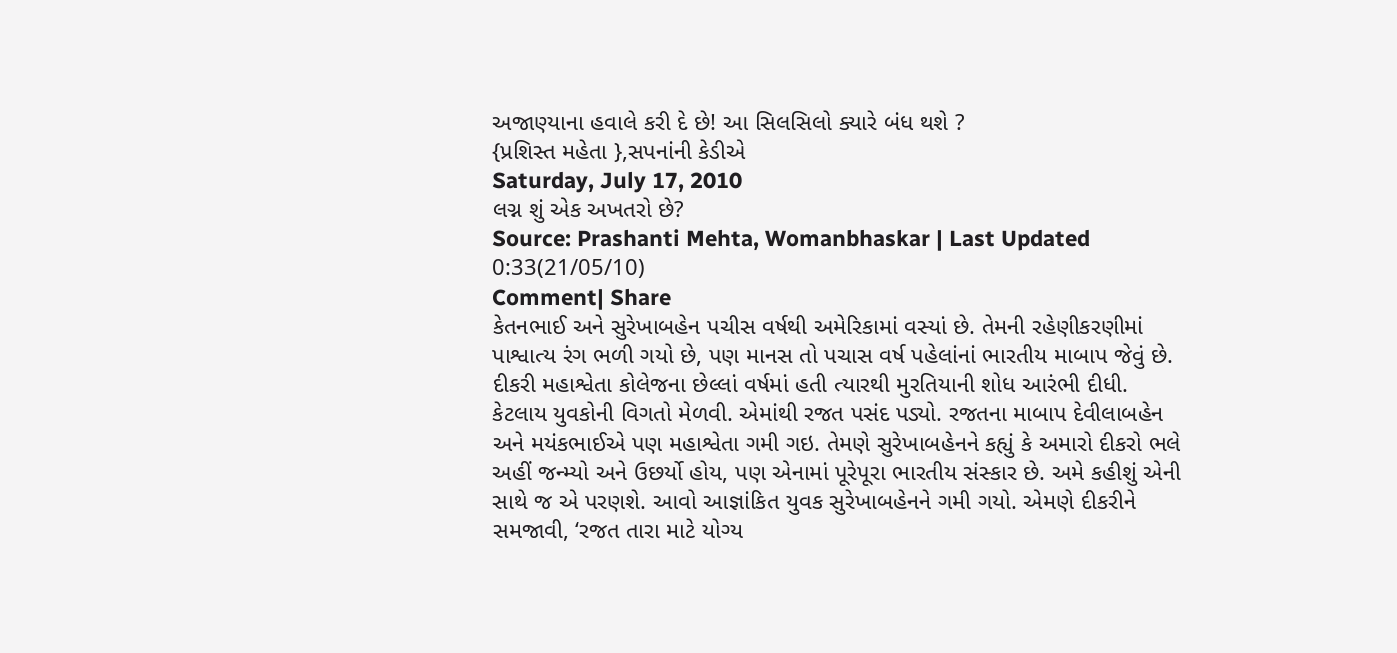અજાણ્યાના હવાલે કરી દે છે! આ સિલસિલો ક્યારે બંધ થશે ?
{પ્રશિસ્ત મહેતા },સપનાંની કેડીએ
Saturday, July 17, 2010
લગ્ન શું એક અખતરો છે?
Source: Prashanti Mehta, Womanbhaskar | Last Updated 0:33(21/05/10)
Comment| Share
કેતનભાઈ અને સુરેખાબહેન પચીસ વર્ષથી અમેરિકામાં વસ્યાં છે. તેમની રહેણીકરણીમાં પાશ્વાત્ય રંગ ભળી ગયો છે, પણ માનસ તો પચાસ વર્ષ પહેલાંનાં ભારતીય માબાપ જેવું છે. દીકરી મહાશ્વેતા કોલેજના છેલ્લાં વર્ષમાં હતી ત્યારથી મુરતિયાની શોધ આરંભી દીધી. કેટલાય યુવકોની વિગતો મેળવી. એમાંથી રજત પસંદ પડ્યો. રજતના માબાપ દેવીલાબહેન અને મયંકભાઈએ પણ મહાશ્વેતા ગમી ગઇ. તેમણે સુરેખાબહેનને કહ્યું કે અમારો દીકરો ભલે અહીં જન્મ્યો અને ઉછર્યો હોય, પણ એનામાં પૂરેપૂરા ભારતીય સંસ્કાર છે. અમે કહીશું એની સાથે જ એ પરણશે. આવો આજ્ઞાંકિત યુવક સુરેખાબહેનને ગમી ગયો. એમણે દીકરીને સમજાવી, ‘રજત તારા માટે યોગ્ય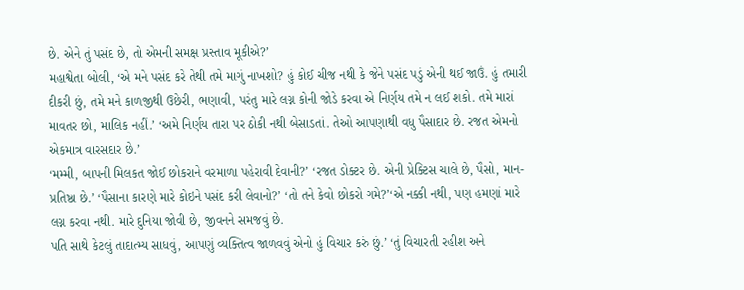છે. એને તું પસંદ છે, તો એમની સમક્ષ પ્રસ્તાવ મૂકીએ?’
મહાશ્વેતા બોલી, ‘એ મને પસંદ કરે તેથી તમે માગું નાખશો? હું કોઈ ચીજ નથી કે જેને પસંદ પડું એની થઈ જાઉં. હું તમારી દીકરી છું, તમે મને કાળજીથી ઉછેરી, ભણાવી, પરંતુ મારે લગ્ન કોની જોડે કરવા એ નિર્ણય તમે ન લઈ શકો. તમે મારાં માવતર છો, માલિક નહીં.’ ‘અમે નિર્ણય તારા પર ઠોકી નથી બેસાડતાં. તેઓ આપણાથી વધુ પૈસાદાર છે. રજત એમનો એકમાત્ર વારસદાર છે.’
‘મમ્મી, બાપની મિલકત જોઈ છોકરાને વરમાળા પહેરાવી દેવાની?’ ‘રજત ડોક્ટર છે. એની પ્રેક્ટિસ ચાલે છે, પૈસો, માન-પ્રતિષ્ઠા છે.’ ‘પૈસાના કારણે મારે કોઇને પસંદ કરી લેવાનો?’ ‘તો તને કેવો છોકરો ગમે?’‘એ નક્કી નથી, પણ હમણાં મારે લગ્ન કરવા નથી. મારે દુનિયા જોવી છે, જીવનને સમજવું છે.
પતિ સાથે કેટલું તાદાત્મ્ય સાધવું, આપણું વ્યક્તિત્વ જાળવવું એનો હું વિચાર કરું છું.’ ‘તું વિચારતી રહીશ અને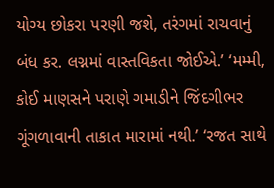યોગ્ય છોકરા પરણી જશે, તરંગમાં રાચવાનું બંધ કર. લગ્નમાં વાસ્તવિકતા જોઈએ.’ ‘મમ્મી, કોઈ માણસને પરાણે ગમાડીને જિંદગીભર ગૂંગળાવાની તાકાત મારામાં નથી.’ ‘રજત સાથે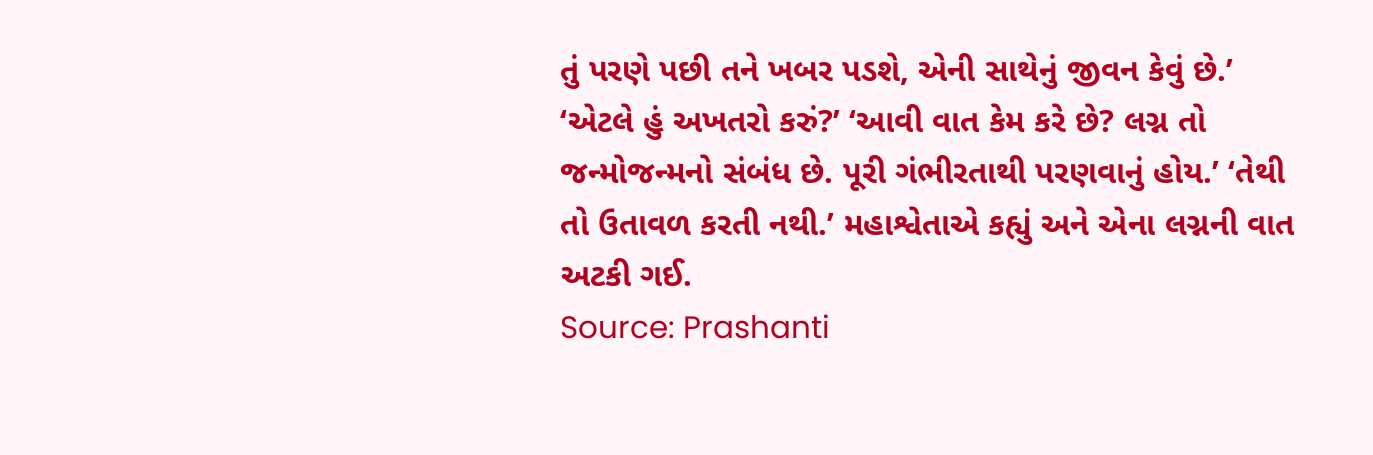તું પરણે પછી તને ખબર પડશે, એની સાથેનું જીવન કેવું છે.’
‘એટલે હું અખતરો કરું?’ ‘આવી વાત કેમ કરે છે? લગ્ન તો જન્મોજન્મનો સંબંધ છે. પૂરી ગંભીરતાથી પરણવાનું હોય.’ ‘તેથી તો ઉતાવળ કરતી નથી.’ મહાશ્વેતાએ કહ્યું અને એના લગ્નની વાત અટકી ગઈ.
Source: Prashanti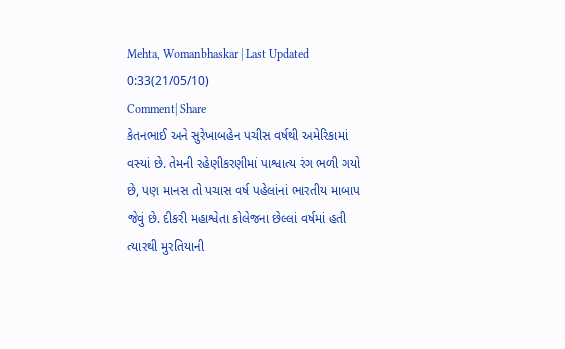Mehta, Womanbhaskar | Last Updated 0:33(21/05/10)
Comment| Share
કેતનભાઈ અને સુરેખાબહેન પચીસ વર્ષથી અમેરિકામાં વસ્યાં છે. તેમની રહેણીકરણીમાં પાશ્વાત્ય રંગ ભળી ગયો છે, પણ માનસ તો પચાસ વર્ષ પહેલાંનાં ભારતીય માબાપ જેવું છે. દીકરી મહાશ્વેતા કોલેજના છેલ્લાં વર્ષમાં હતી ત્યારથી મુરતિયાની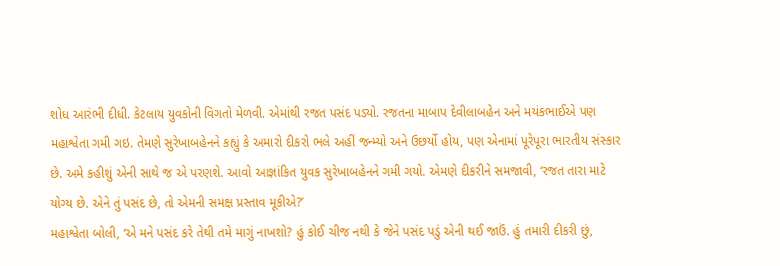શોધ આરંભી દીધી. કેટલાય યુવકોની વિગતો મેળવી. એમાંથી રજત પસંદ પડ્યો. રજતના માબાપ દેવીલાબહેન અને મયંકભાઈએ પણ મહાશ્વેતા ગમી ગઇ. તેમણે સુરેખાબહેનને કહ્યું કે અમારો દીકરો ભલે અહીં જન્મ્યો અને ઉછર્યો હોય, પણ એનામાં પૂરેપૂરા ભારતીય સંસ્કાર છે. અમે કહીશું એની સાથે જ એ પરણશે. આવો આજ્ઞાંકિત યુવક સુરેખાબહેનને ગમી ગયો. એમણે દીકરીને સમજાવી, ‘રજત તારા માટે યોગ્ય છે. એને તું પસંદ છે, તો એમની સમક્ષ પ્રસ્તાવ મૂકીએ?’
મહાશ્વેતા બોલી, ‘એ મને પસંદ કરે તેથી તમે માગું નાખશો? હું કોઈ ચીજ નથી કે જેને પસંદ પડું એની થઈ જાઉં. હું તમારી દીકરી છું,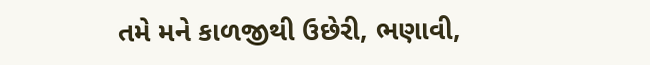તમે મને કાળજીથી ઉછેરી, ભણાવી,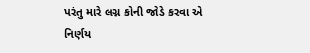પરંતુ મારે લગ્ન કોની જોડે કરવા એ નિર્ણય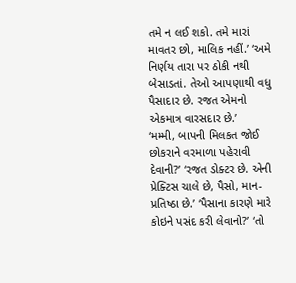તમે ન લઈ શકો. તમે મારાં માવતર છો, માલિક નહીં.’ ‘અમે નિર્ણય તારા પર ઠોકી નથી બેસાડતાં. તેઓ આપણાથી વધુ પૈસાદાર છે. રજત એમનો એકમાત્ર વારસદાર છે.’
‘મમ્મી, બાપની મિલકત જોઈ છોકરાને વરમાળા પહેરાવી દેવાની?’ ‘રજત ડોક્ટર છે. એની પ્રેક્ટિસ ચાલે છે, પૈસો, માન-પ્રતિષ્ઠા છે.’ ‘પૈસાના કારણે મારે કોઇને પસંદ કરી લેવાનો?’ ‘તો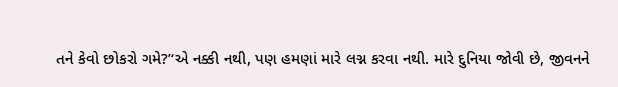તને કેવો છોકરો ગમે?’‘એ નક્કી નથી, પણ હમણાં મારે લગ્ન કરવા નથી. મારે દુનિયા જોવી છે, જીવનને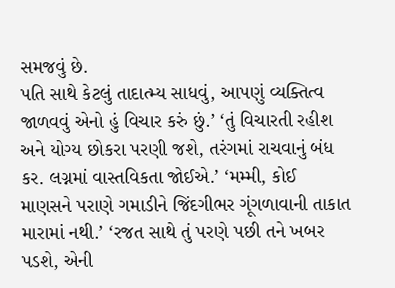સમજવું છે.
પતિ સાથે કેટલું તાદાત્મ્ય સાધવું, આપણું વ્યક્તિત્વ જાળવવું એનો હું વિચાર કરું છું.’ ‘તું વિચારતી રહીશ અને યોગ્ય છોકરા પરણી જશે, તરંગમાં રાચવાનું બંધ કર. લગ્નમાં વાસ્તવિકતા જોઈએ.’ ‘મમ્મી, કોઈ માણસને પરાણે ગમાડીને જિંદગીભર ગૂંગળાવાની તાકાત મારામાં નથી.’ ‘રજત સાથે તું પરણે પછી તને ખબર પડશે, એની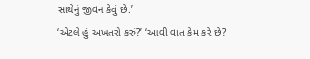સાથેનું જીવન કેવું છે.’
‘એટલે હું અખતરો કરું?’ ‘આવી વાત કેમ કરે છે?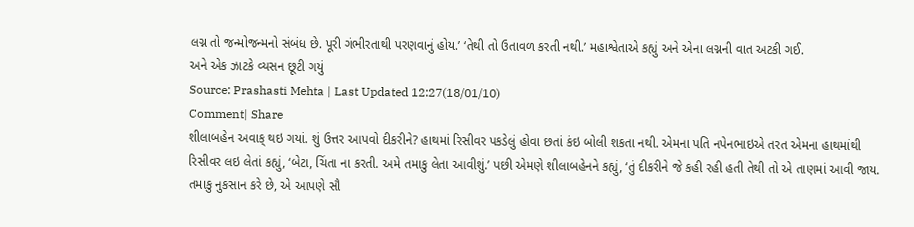લગ્ન તો જન્મોજન્મનો સંબંધ છે. પૂરી ગંભીરતાથી પરણવાનું હોય.’ ‘તેથી તો ઉતાવળ કરતી નથી.’ મહાશ્વેતાએ કહ્યું અને એના લગ્નની વાત અટકી ગઈ.
અને એક ઝાટકે વ્યસન છૂટી ગયું
Source: Prashasti Mehta | Last Updated 12:27(18/01/10)
Comment| Share
શીલાબહેન અવાક્ થઇ ગયાં. શું ઉત્તર આપવો દીકરીને? હાથમાં રિસીવર પકડેલું હોવા છતાં કંઇ બોલી શકતા નથી. એમના પતિ નપેનભાઇએ તરત એમના હાથમાંથી રિસીવર લઇ લેતાં કહ્યું, ‘બેટા, ચિંતા ના કરતી. અમે તમાકુ લેતા આવીશું.’ પછી એમણે શીલાબહેનને કહ્યું, ‘તું દીકરીને જે કહી રહી હતી તેથી તો એ તાણમાં આવી જાય. તમાકુ નુકસાન કરે છે, એ આપણે સૌ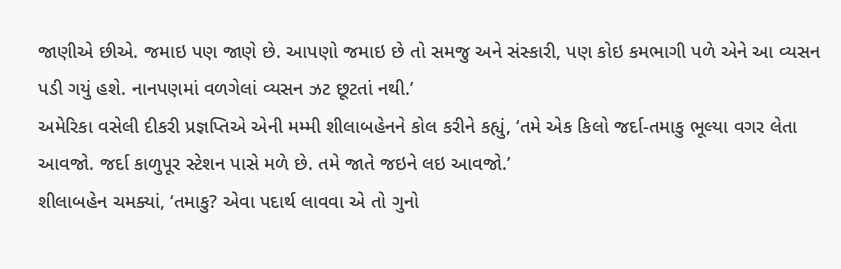જાણીએ છીએ. જમાઇ પણ જાણે છે. આપણો જમાઇ છે તો સમજુ અને સંસ્કારી, પણ કોઇ કમભાગી પળે એને આ વ્યસન પડી ગયું હશે. નાનપણમાં વળગેલાં વ્યસન ઝટ છૂટતાં નથી.’
અમેરિકા વસેલી દીકરી પ્રજ્ઞપ્તિએ એની મમ્મી શીલાબહેનને કોલ કરીને કહ્યું, ‘તમે એક કિલો જર્દા-તમાકુ ભૂલ્યા વગર લેતા આવજો. જર્દા કાળુપૂર સ્ટેશન પાસે મળે છે. તમે જાતે જઇને લઇ આવજો.’
શીલાબહેન ચમક્યાં, ‘તમાકુ? એવા પદાર્થ લાવવા એ તો ગુનો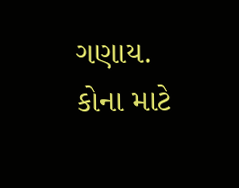ગણાય. કોના માટે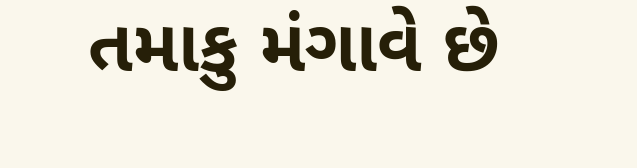તમાકુ મંગાવે છે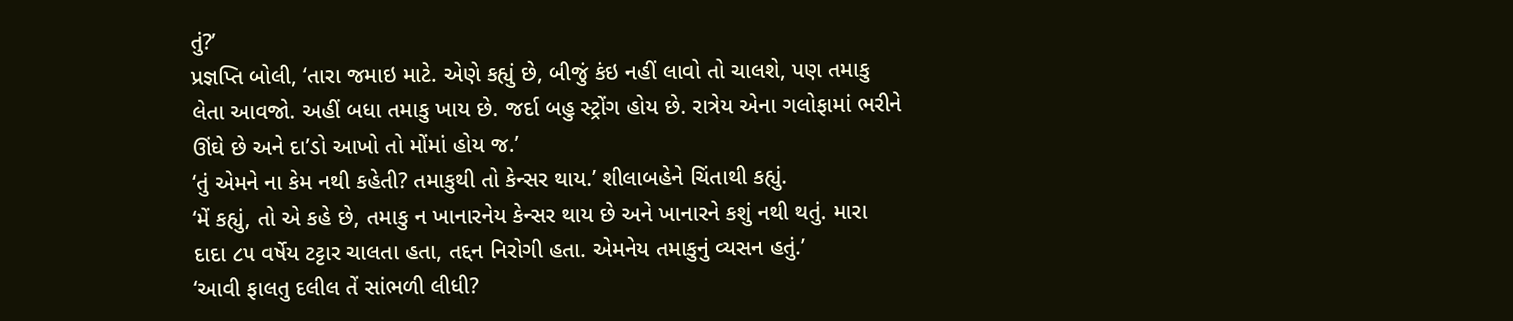તું?’
પ્રજ્ઞપ્તિ બોલી, ‘તારા જમાઇ માટે. એણે કહ્યું છે, બીજું કંઇ નહીં લાવો તો ચાલશે, પણ તમાકુ લેતા આવજો. અહીં બધા તમાકુ ખાય છે. જર્દા બહુ સ્ટ્રોંગ હોય છે. રાત્રેય એના ગલોફામાં ભરીને ઊંઘે છે અને દા’ડો આખો તો મોંમાં હોય જ.’
‘તું એમને ના કેમ નથી કહેતી? તમાકુથી તો કેન્સર થાય.’ શીલાબહેને ચિંતાથી કહ્યું.
‘મેં કહ્યું, તો એ કહે છે, તમાકુ ન ખાનારનેય કેન્સર થાય છે અને ખાનારને કશું નથી થતું. મારા દાદા ૮૫ વર્ષેય ટટ્ટાર ચાલતા હતા, તદ્દન નિરોગી હતા. એમનેય તમાકુનું વ્યસન હતું.’
‘આવી ફાલતુ દલીલ તેં સાંભળી લીધી?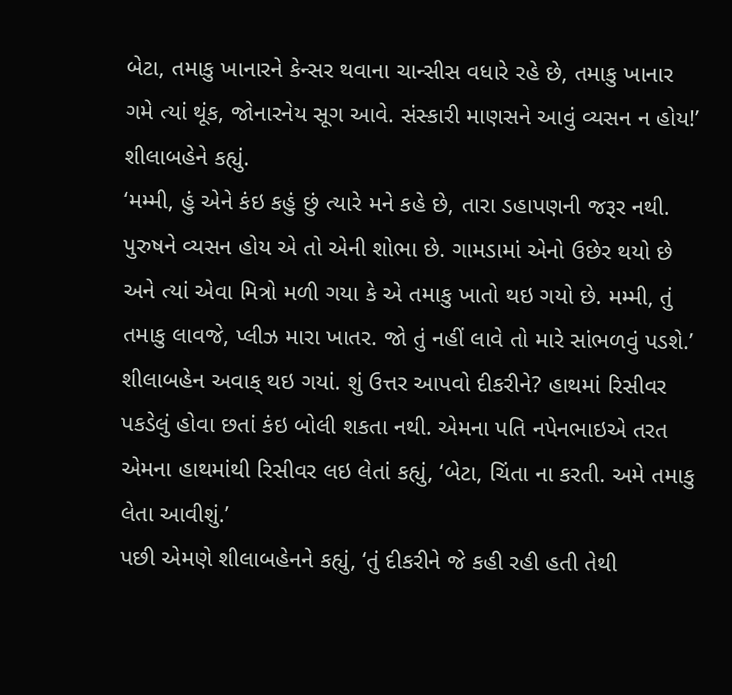બેટા, તમાકુ ખાનારને કેન્સર થવાના ચાન્સીસ વધારે રહે છે, તમાકુ ખાનાર ગમે ત્યાં થૂંક, જોનારનેય સૂગ આવે. સંસ્કારી માણસને આવું વ્યસન ન હોય!’ શીલાબહેને કહ્યું.
‘મમ્મી, હું એને કંઇ કહું છું ત્યારે મને કહે છે, તારા ડહાપણની જરૂર નથી. પુરુષને વ્યસન હોય એ તો એની શોભા છે. ગામડામાં એનો ઉછેર થયો છે અને ત્યાં એવા મિત્રો મળી ગયા કે એ તમાકુ ખાતો થઇ ગયો છે. મમ્મી, તું તમાકુ લાવજે, પ્લીઝ મારા ખાતર. જો તું નહીં લાવે તો મારે સાંભળવું પડશે.’
શીલાબહેન અવાક્ થઇ ગયાં. શું ઉત્તર આપવો દીકરીને? હાથમાં રિસીવર પકડેલું હોવા છતાં કંઇ બોલી શકતા નથી. એમના પતિ નપેનભાઇએ તરત એમના હાથમાંથી રિસીવર લઇ લેતાં કહ્યું, ‘બેટા, ચિંતા ના કરતી. અમે તમાકુ લેતા આવીશું.’
પછી એમણે શીલાબહેનને કહ્યું, ‘તું દીકરીને જે કહી રહી હતી તેથી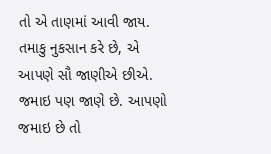તો એ તાણમાં આવી જાય. તમાકુ નુકસાન કરે છે, એ આપણે સૌ જાણીએ છીએ. જમાઇ પણ જાણે છે. આપણો જમાઇ છે તો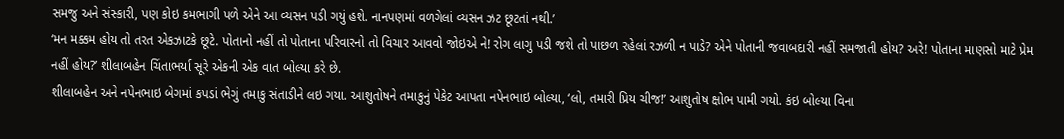સમજુ અને સંસ્કારી, પણ કોઇ કમભાગી પળે એને આ વ્યસન પડી ગયું હશે. નાનપણમાં વળગેલાં વ્યસન ઝટ છૂટતાં નથી.’
‘મન મક્કમ હોય તો તરત એકઝાટકે છૂટે. પોતાનો નહીં તો પોતાના પરિવારનો તો વિચાર આવવો જોઇએ ને! રોગ લાગુ પડી જશે તો પાછળ રહેલાં રઝળી ન પાડે? એને પોતાની જવાબદારી નહીં સમજાતી હોય? અરે! પોતાના માણસો માટે પ્રેમ નહીં હોય?’ શીલાબહેન ચિંતાભર્યા સૂરે એકની એક વાત બોલ્યા કરે છે.
શીલાબહેન અને નપેનભાઇ બેગમાં કપડાં ભેગું તમાકુ સંતાડીને લઇ ગયા. આશુતોષને તમાકુનું પેકેટ આપતા નપેનભાઇ બોલ્યા, ‘લો, તમારી પ્રિય ચીજ!’ આશુતોષ ક્ષોભ પામી ગયો. કંઇ બોલ્યા વિના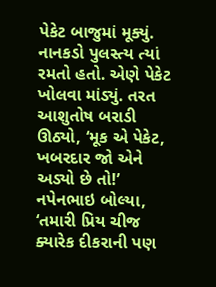પેકેટ બાજુમાં મૂક્યું.
નાનકડો પુલસ્ત્ય ત્યાં રમતો હતો. એણે પેકેટ ખોલવા માંડ્યું. તરત આશુતોષ બરાડી ઊઠ્યો, ‘મૂક એ પેકેટ, ખબરદાર જો એને અડ્યો છે તો!’ નપેનભાઇ બોલ્યા, ‘તમારી પ્રિય ચીજ ક્યારેક દીકરાની પણ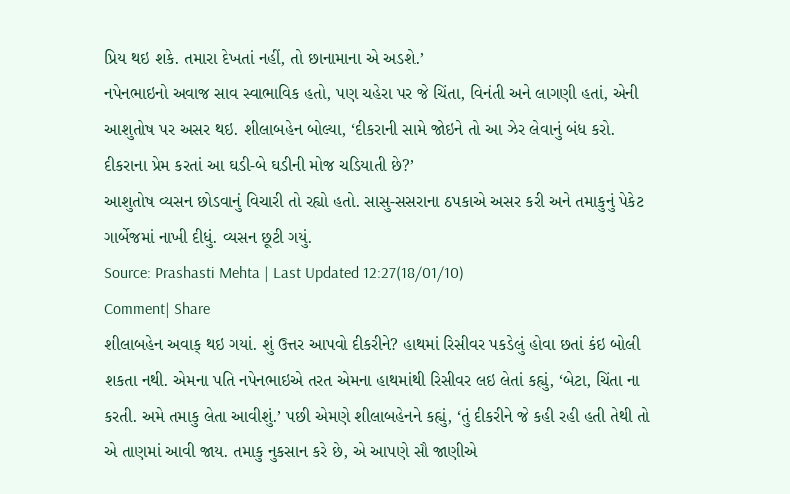પ્રિય થઇ શકે. તમારા દેખતાં નહીં, તો છાનામાના એ અડશે.’
નપેનભાઇનો અવાજ સાવ સ્વાભાવિક હતો, પણ ચહેરા પર જે ચિંતા, વિનંતી અને લાગણી હતાં, એની આશુતોષ પર અસર થઇ. શીલાબહેન બોલ્યા, ‘દીકરાની સામે જોઇને તો આ ઝેર લેવાનું બંધ કરો. દીકરાના પ્રેમ કરતાં આ ઘડી-બે ઘડીની મોજ ચડિયાતી છે?’
આશુતોષ વ્યસન છોડવાનું વિચારી તો રહ્યો હતો. સાસુ-સસરાના ઠપકાએ અસર કરી અને તમાકુનું પેકેટ ગાર્બેજમાં નાખી દીધું. વ્યસન છૂટી ગયું.
Source: Prashasti Mehta | Last Updated 12:27(18/01/10)
Comment| Share
શીલાબહેન અવાક્ થઇ ગયાં. શું ઉત્તર આપવો દીકરીને? હાથમાં રિસીવર પકડેલું હોવા છતાં કંઇ બોલી શકતા નથી. એમના પતિ નપેનભાઇએ તરત એમના હાથમાંથી રિસીવર લઇ લેતાં કહ્યું, ‘બેટા, ચિંતા ના કરતી. અમે તમાકુ લેતા આવીશું.’ પછી એમણે શીલાબહેનને કહ્યું, ‘તું દીકરીને જે કહી રહી હતી તેથી તો એ તાણમાં આવી જાય. તમાકુ નુકસાન કરે છે, એ આપણે સૌ જાણીએ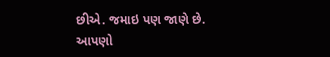છીએ. જમાઇ પણ જાણે છે. આપણો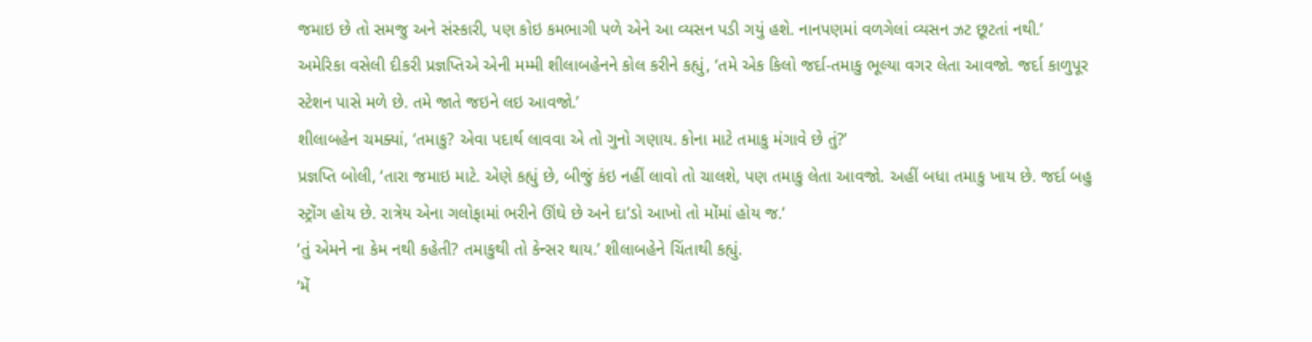જમાઇ છે તો સમજુ અને સંસ્કારી, પણ કોઇ કમભાગી પળે એને આ વ્યસન પડી ગયું હશે. નાનપણમાં વળગેલાં વ્યસન ઝટ છૂટતાં નથી.’
અમેરિકા વસેલી દીકરી પ્રજ્ઞપ્તિએ એની મમ્મી શીલાબહેનને કોલ કરીને કહ્યું, ‘તમે એક કિલો જર્દા-તમાકુ ભૂલ્યા વગર લેતા આવજો. જર્દા કાળુપૂર સ્ટેશન પાસે મળે છે. તમે જાતે જઇને લઇ આવજો.’
શીલાબહેન ચમક્યાં, ‘તમાકુ? એવા પદાર્થ લાવવા એ તો ગુનો ગણાય. કોના માટે તમાકુ મંગાવે છે તું?’
પ્રજ્ઞપ્તિ બોલી, ‘તારા જમાઇ માટે. એણે કહ્યું છે, બીજું કંઇ નહીં લાવો તો ચાલશે, પણ તમાકુ લેતા આવજો. અહીં બધા તમાકુ ખાય છે. જર્દા બહુ સ્ટ્રોંગ હોય છે. રાત્રેય એના ગલોફામાં ભરીને ઊંઘે છે અને દા’ડો આખો તો મોંમાં હોય જ.’
‘તું એમને ના કેમ નથી કહેતી? તમાકુથી તો કેન્સર થાય.’ શીલાબહેને ચિંતાથી કહ્યું.
‘મેં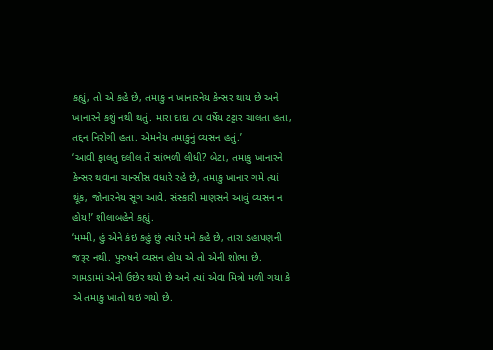કહ્યું, તો એ કહે છે, તમાકુ ન ખાનારનેય કેન્સર થાય છે અને ખાનારને કશું નથી થતું. મારા દાદા ૮૫ વર્ષેય ટટ્ટાર ચાલતા હતા, તદ્દન નિરોગી હતા. એમનેય તમાકુનું વ્યસન હતું.’
‘આવી ફાલતુ દલીલ તેં સાંભળી લીધી? બેટા, તમાકુ ખાનારને કેન્સર થવાના ચાન્સીસ વધારે રહે છે, તમાકુ ખાનાર ગમે ત્યાં થૂંક, જોનારનેય સૂગ આવે. સંસ્કારી માણસને આવું વ્યસન ન હોય!’ શીલાબહેને કહ્યું.
‘મમ્મી, હું એને કંઇ કહું છું ત્યારે મને કહે છે, તારા ડહાપણની જરૂર નથી. પુરુષને વ્યસન હોય એ તો એની શોભા છે. ગામડામાં એનો ઉછેર થયો છે અને ત્યાં એવા મિત્રો મળી ગયા કે એ તમાકુ ખાતો થઇ ગયો છે.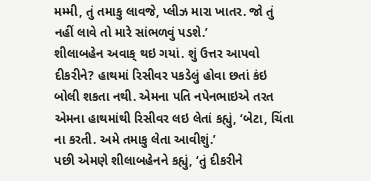મમ્મી, તું તમાકુ લાવજે, પ્લીઝ મારા ખાતર. જો તું નહીં લાવે તો મારે સાંભળવું પડશે.’
શીલાબહેન અવાક્ થઇ ગયાં. શું ઉત્તર આપવો દીકરીને? હાથમાં રિસીવર પકડેલું હોવા છતાં કંઇ બોલી શકતા નથી. એમના પતિ નપેનભાઇએ તરત એમના હાથમાંથી રિસીવર લઇ લેતાં કહ્યું, ‘બેટા, ચિંતા ના કરતી. અમે તમાકુ લેતા આવીશું.’
પછી એમણે શીલાબહેનને કહ્યું, ‘તું દીકરીને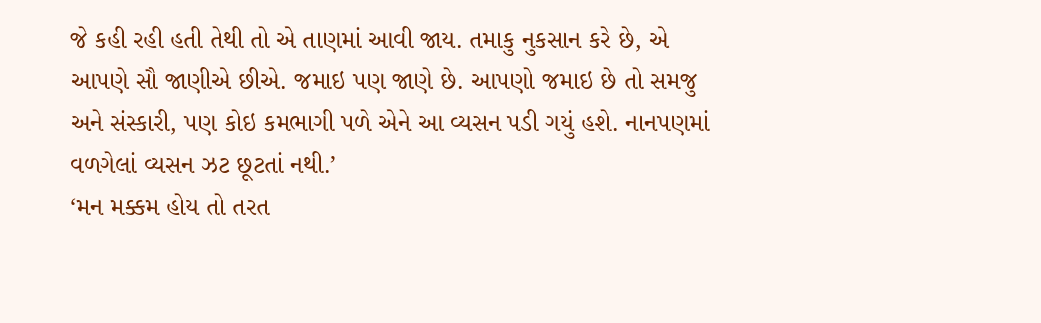જે કહી રહી હતી તેથી તો એ તાણમાં આવી જાય. તમાકુ નુકસાન કરે છે, એ આપણે સૌ જાણીએ છીએ. જમાઇ પણ જાણે છે. આપણો જમાઇ છે તો સમજુ અને સંસ્કારી, પણ કોઇ કમભાગી પળે એને આ વ્યસન પડી ગયું હશે. નાનપણમાં વળગેલાં વ્યસન ઝટ છૂટતાં નથી.’
‘મન મક્કમ હોય તો તરત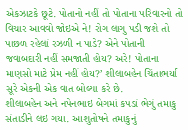એકઝાટકે છૂટે. પોતાનો નહીં તો પોતાના પરિવારનો તો વિચાર આવવો જોઇએ ને! રોગ લાગુ પડી જશે તો પાછળ રહેલાં રઝળી ન પાડે? એને પોતાની જવાબદારી નહીં સમજાતી હોય? અરે! પોતાના માણસો માટે પ્રેમ નહીં હોય?’ શીલાબહેન ચિંતાભર્યા સૂરે એકની એક વાત બોલ્યા કરે છે.
શીલાબહેન અને નપેનભાઇ બેગમાં કપડાં ભેગું તમાકુ સંતાડીને લઇ ગયા. આશુતોષને તમાકુનું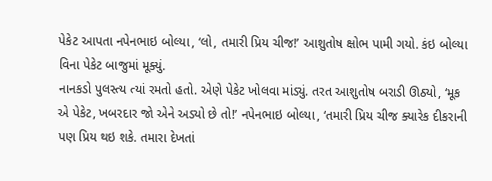પેકેટ આપતા નપેનભાઇ બોલ્યા, ‘લો, તમારી પ્રિય ચીજ!’ આશુતોષ ક્ષોભ પામી ગયો. કંઇ બોલ્યા વિના પેકેટ બાજુમાં મૂક્યું.
નાનકડો પુલસ્ત્ય ત્યાં રમતો હતો. એણે પેકેટ ખોલવા માંડ્યું. તરત આશુતોષ બરાડી ઊઠ્યો, ‘મૂક એ પેકેટ, ખબરદાર જો એને અડ્યો છે તો!’ નપેનભાઇ બોલ્યા, ‘તમારી પ્રિય ચીજ ક્યારેક દીકરાની પણ પ્રિય થઇ શકે. તમારા દેખતાં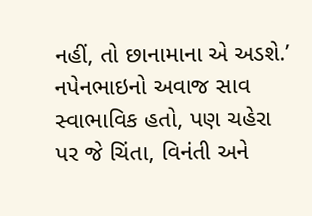નહીં, તો છાનામાના એ અડશે.’
નપેનભાઇનો અવાજ સાવ સ્વાભાવિક હતો, પણ ચહેરા પર જે ચિંતા, વિનંતી અને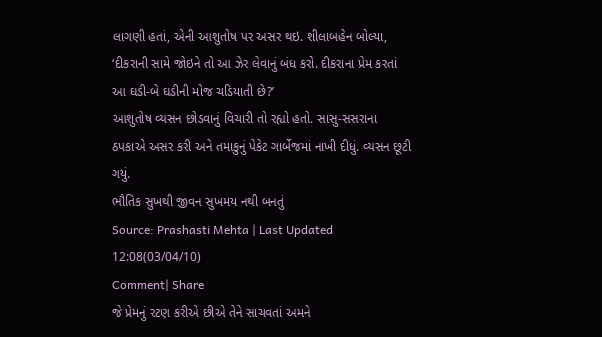લાગણી હતાં, એની આશુતોષ પર અસર થઇ. શીલાબહેન બોલ્યા, ‘દીકરાની સામે જોઇને તો આ ઝેર લેવાનું બંધ કરો. દીકરાના પ્રેમ કરતાં આ ઘડી-બે ઘડીની મોજ ચડિયાતી છે?’
આશુતોષ વ્યસન છોડવાનું વિચારી તો રહ્યો હતો. સાસુ-સસરાના ઠપકાએ અસર કરી અને તમાકુનું પેકેટ ગાર્બેજમાં નાખી દીધું. વ્યસન છૂટી ગયું.
ભૌતિક સુખથી જીવન સુખમય નથી બનતું
Source: Prashasti Mehta | Last Updated 12:08(03/04/10)
Comment| Share
જે પ્રેમનું રટણ કરીએ છીએ તેને સાચવતાં અમને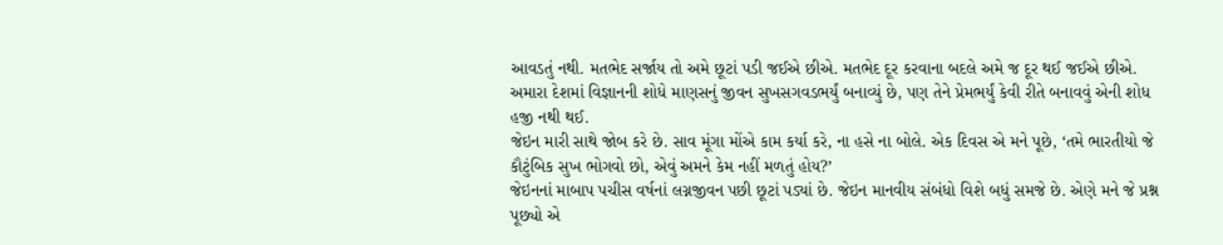આવડતું નથી. મતભેદ સર્જાય તો અમે છૂટાં પડી જઈએ છીએ. મતભેદ દૂર કરવાના બદલે અમે જ દૂર થઈ જઈએ છીએ. અમારા દેશમાં વિજ્ઞાનની શોધે માણસનું જીવન સુખસગવડભર્યું બનાવ્યું છે, પણ તેને પ્રેમભર્યું કેવી રીતે બનાવવું એની શોધ હજી નથી થઈ.
જેઇન મારી સાથે જોબ કરે છે. સાવ મૂંગા મોંએ કામ કર્યા કરે, ના હસે ના બોલે. એક દિવસ એ મને પૂછે, ‘તમે ભારતીયો જે કૌટુંબિક સુખ ભોગવો છો, એવું અમને કેમ નહીં મળતું હોય?’
જેઇનનાં માબાપ પચીસ વર્ષનાં લગ્નજીવન પછી છૂટાં પડ્યાં છે. જેઇન માનવીય સંબંધો વિશે બધું સમજે છે. એણે મને જે પ્રશ્ન પૂછ્યો એ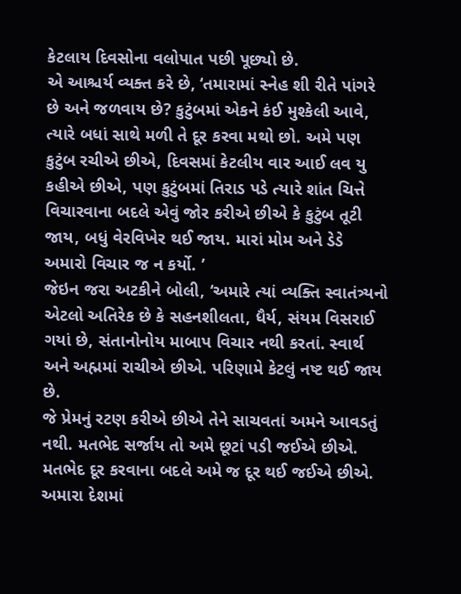કેટલાય દિવસોના વલોપાત પછી પૂછ્યો છે.
એ આશ્ચર્ય વ્યક્ત કરે છે, ‘તમારામાં સ્નેહ શી રીતે પાંગરે છે અને જળવાય છે? કુટુંબમાં એકને કંઈ મુશ્કેલી આવે, ત્યારે બધાં સાથે મળી તે દૂર કરવા મથો છો. અમે પણ કુટુંબ રચીએ છીએ, દિવસમાં કેટલીય વાર આઈ લવ યુ કહીએ છીએ, પણ કુટુંબમાં તિરાડ પડે ત્યારે શાંત ચિત્તે વિચારવાના બદલે એવું જોર કરીએ છીએ કે કુટુંબ તૂટી જાય, બધું વેરવિખેર થઈ જાય. મારાં મોમ અને ડેડે અમારો વિચાર જ ન કર્યો. ’
જેઇન જરા અટકીને બોલી, ‘અમારે ત્યાં વ્યક્તિ સ્વાતંત્ર્યનો એટલો અતિરેક છે કે સહનશીલતા, ધૈર્ય, સંયમ વિસરાઈ ગયાં છે, સંતાનોનોય માબાપ વિચાર નથી કરતાં. સ્વાર્થ અને અહ્મમાં રાચીએ છીએ. પરિણામે કેટલું નષ્ટ થઈ જાય છે.
જે પ્રેમનું રટણ કરીએ છીએ તેને સાચવતાં અમને આવડતું નથી. મતભેદ સર્જાય તો અમે છૂટાં પડી જઈએ છીએ. મતભેદ દૂર કરવાના બદલે અમે જ દૂર થઈ જઈએ છીએ. અમારા દેશમાં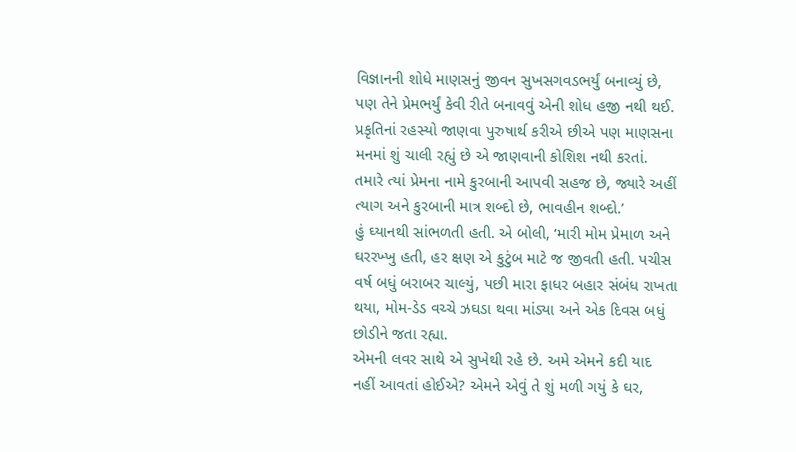વિજ્ઞાનની શોધે માણસનું જીવન સુખસગવડભર્યું બનાવ્યું છે, પણ તેને પ્રેમભર્યું કેવી રીતે બનાવવું એની શોધ હજી નથી થઈ.
પ્રકૃતિનાં રહસ્યો જાણવા પુરુષાર્થ કરીએ છીએ પણ માણસના મનમાં શું ચાલી રહ્યું છે એ જાણવાની કોશિશ નથી કરતાં. તમારે ત્યાં પ્રેમના નામે કુરબાની આપવી સહજ છે, જ્યારે અહીં ત્યાગ અને કુરબાની માત્ર શબ્દો છે, ભાવહીન શબ્દો.’
હું ઘ્યાનથી સાંભળતી હતી. એ બોલી, ‘મારી મોમ પ્રેમાળ અને ઘરરખ્ખુ હતી, હર ક્ષણ એ કુટુંબ માટે જ જીવતી હતી. પચીસ વર્ષ બધું બરાબર ચાલ્યું, પછી મારા ફાધર બહાર સંબંધ રાખતા થયા, મોમ-ડેડ વચ્ચે ઝઘડા થવા માંડ્યા અને એક દિવસ બધું છોડીને જતા રહ્યા.
એમની લવર સાથે એ સુખેથી રહે છે. અમે એમને કદી યાદ નહીં આવતાં હોઈએ? એમને એવું તે શું મળી ગયું કે ઘર,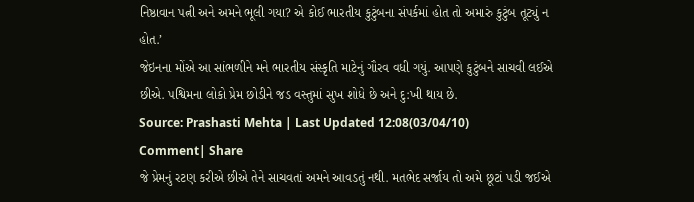નિષ્ઠાવાન પત્ની અને અમને ભૂલી ગયા? એ કોઈ ભારતીય કુટુંબના સંપર્કમાં હોત તો અમારું કુટુંબ તૂટ્યું ન હોત.’
જેઇનના મોંએ આ સાંભળીને મને ભારતીય સંસ્કૃતિ માટેનું ગૌરવ વધી ગયું. આપણે કુટુંબને સાચવી લઈએ છીએ. પશ્વિમના લોકો પ્રેમ છોડીને જડ વસ્તુમાં સુખ શોધે છે અને દુ:ખી થાય છે.
Source: Prashasti Mehta | Last Updated 12:08(03/04/10)
Comment| Share
જે પ્રેમનું રટણ કરીએ છીએ તેને સાચવતાં અમને આવડતું નથી. મતભેદ સર્જાય તો અમે છૂટાં પડી જઈએ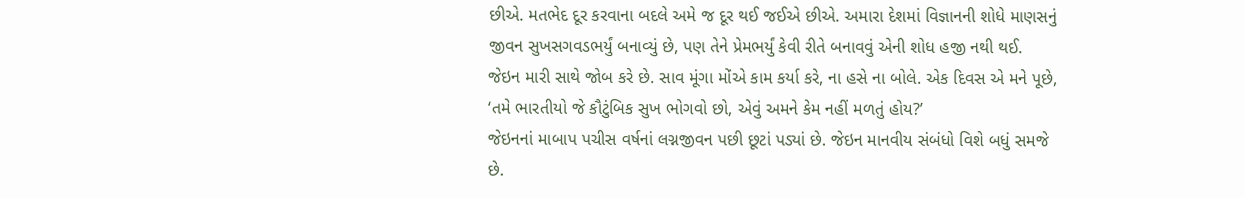છીએ. મતભેદ દૂર કરવાના બદલે અમે જ દૂર થઈ જઈએ છીએ. અમારા દેશમાં વિજ્ઞાનની શોધે માણસનું જીવન સુખસગવડભર્યું બનાવ્યું છે, પણ તેને પ્રેમભર્યું કેવી રીતે બનાવવું એની શોધ હજી નથી થઈ.
જેઇન મારી સાથે જોબ કરે છે. સાવ મૂંગા મોંએ કામ કર્યા કરે, ના હસે ના બોલે. એક દિવસ એ મને પૂછે, ‘તમે ભારતીયો જે કૌટુંબિક સુખ ભોગવો છો, એવું અમને કેમ નહીં મળતું હોય?’
જેઇનનાં માબાપ પચીસ વર્ષનાં લગ્નજીવન પછી છૂટાં પડ્યાં છે. જેઇન માનવીય સંબંધો વિશે બધું સમજે છે.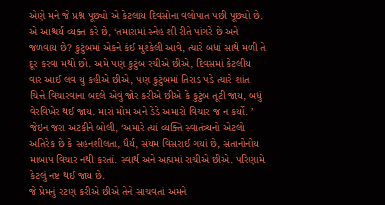એણે મને જે પ્રશ્ન પૂછ્યો એ કેટલાય દિવસોના વલોપાત પછી પૂછ્યો છે.
એ આશ્ચર્ય વ્યક્ત કરે છે, ‘તમારામાં સ્નેહ શી રીતે પાંગરે છે અને જળવાય છે? કુટુંબમાં એકને કંઈ મુશ્કેલી આવે, ત્યારે બધાં સાથે મળી તે દૂર કરવા મથો છો. અમે પણ કુટુંબ રચીએ છીએ, દિવસમાં કેટલીય વાર આઈ લવ યુ કહીએ છીએ, પણ કુટુંબમાં તિરાડ પડે ત્યારે શાંત ચિત્તે વિચારવાના બદલે એવું જોર કરીએ છીએ કે કુટુંબ તૂટી જાય, બધું વેરવિખેર થઈ જાય. મારાં મોમ અને ડેડે અમારો વિચાર જ ન કર્યો. ’
જેઇન જરા અટકીને બોલી, ‘અમારે ત્યાં વ્યક્તિ સ્વાતંત્ર્યનો એટલો અતિરેક છે કે સહનશીલતા, ધૈર્ય, સંયમ વિસરાઈ ગયાં છે, સંતાનોનોય માબાપ વિચાર નથી કરતાં. સ્વાર્થ અને અહ્મમાં રાચીએ છીએ. પરિણામે કેટલું નષ્ટ થઈ જાય છે.
જે પ્રેમનું રટણ કરીએ છીએ તેને સાચવતાં અમને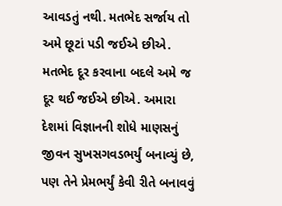આવડતું નથી. મતભેદ સર્જાય તો અમે છૂટાં પડી જઈએ છીએ. મતભેદ દૂર કરવાના બદલે અમે જ દૂર થઈ જઈએ છીએ. અમારા દેશમાં વિજ્ઞાનની શોધે માણસનું જીવન સુખસગવડભર્યું બનાવ્યું છે, પણ તેને પ્રેમભર્યું કેવી રીતે બનાવવું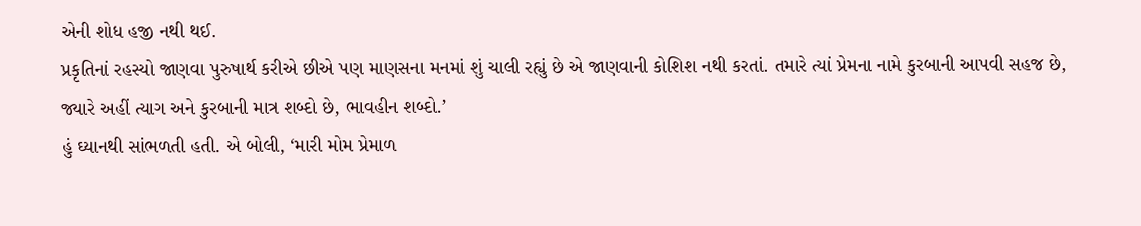એની શોધ હજી નથી થઈ.
પ્રકૃતિનાં રહસ્યો જાણવા પુરુષાર્થ કરીએ છીએ પણ માણસના મનમાં શું ચાલી રહ્યું છે એ જાણવાની કોશિશ નથી કરતાં. તમારે ત્યાં પ્રેમના નામે કુરબાની આપવી સહજ છે, જ્યારે અહીં ત્યાગ અને કુરબાની માત્ર શબ્દો છે, ભાવહીન શબ્દો.’
હું ઘ્યાનથી સાંભળતી હતી. એ બોલી, ‘મારી મોમ પ્રેમાળ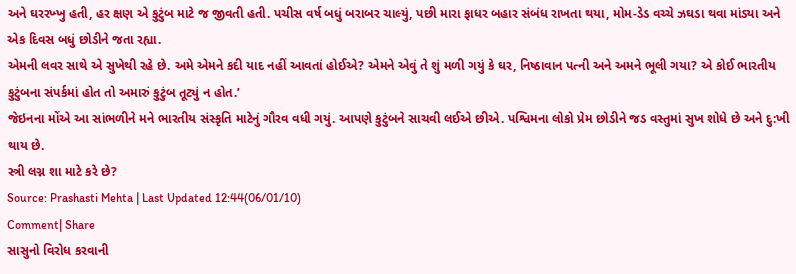અને ઘરરખ્ખુ હતી, હર ક્ષણ એ કુટુંબ માટે જ જીવતી હતી. પચીસ વર્ષ બધું બરાબર ચાલ્યું, પછી મારા ફાધર બહાર સંબંધ રાખતા થયા, મોમ-ડેડ વચ્ચે ઝઘડા થવા માંડ્યા અને એક દિવસ બધું છોડીને જતા રહ્યા.
એમની લવર સાથે એ સુખેથી રહે છે. અમે એમને કદી યાદ નહીં આવતાં હોઈએ? એમને એવું તે શું મળી ગયું કે ઘર, નિષ્ઠાવાન પત્ની અને અમને ભૂલી ગયા? એ કોઈ ભારતીય કુટુંબના સંપર્કમાં હોત તો અમારું કુટુંબ તૂટ્યું ન હોત.’
જેઇનના મોંએ આ સાંભળીને મને ભારતીય સંસ્કૃતિ માટેનું ગૌરવ વધી ગયું. આપણે કુટુંબને સાચવી લઈએ છીએ. પશ્વિમના લોકો પ્રેમ છોડીને જડ વસ્તુમાં સુખ શોધે છે અને દુ:ખી થાય છે.
સ્ત્રી લગ્ન શા માટે કરે છે?
Source: Prashasti Mehta | Last Updated 12:44(06/01/10)
Comment| Share
સાસુનો વિરોધ કરવાની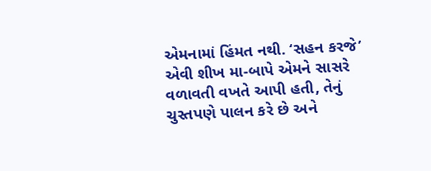એમનામાં હિંમત નથી. ‘સહન કરજે’ એવી શીખ મા-બાપે એમને સાસરે વળાવતી વખતે આપી હતી, તેનું ચુસ્તપણે પાલન કરે છે અને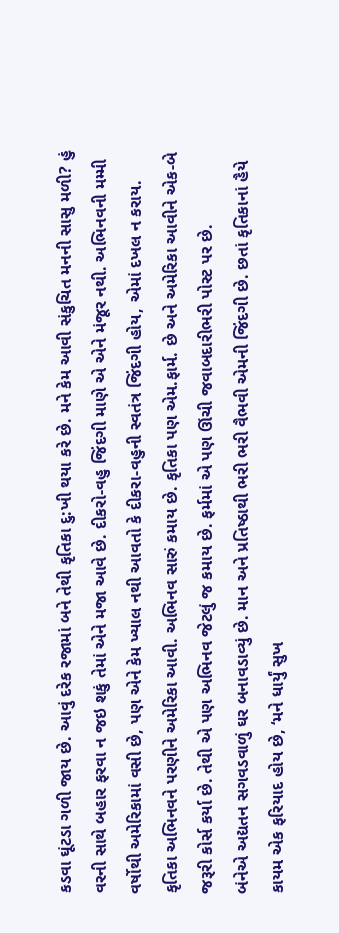કડવા ઘૂંટડા ગળી જાય છે. આવું દરેક રજામાં બને તેથી કૃતિકા દુ:ખી થયા કરે છે. મને કેમ આવી સંકુચિત મનની સાસુ મળી? હું વરની સાથે બહાર ફરવા ન જઇ શકું તેમાં એને મજા આવે છે. દીકરો-વહુ જિંદગી માણે એ એને મંજૂર નથી. અભિનવની મમ્મી વર્ષોથી અમેરિકામાં વસી છે, પણ એને કેમ ખ્યાલ નથી આવતો કે દીકરા-વહુની સ્વતંત્ર જિંદગી હોય, એમાં દખલ ન કરાય.
કૃતિકા અભિનવને પરણીને અમેરિકા આવી. અભિનવ સારું કમાય છે. કૃતિકા પણ એમ.ફાર્મ. છે અને અમેરિકા આવીને એક-બે જરૂરી કોર્સ કર્યા છે. તેથી એ પણ અભિનવ જેટલું જ કમાય છે. ફર્મમાં એ પણ ઊંચી જવાબદારીભરી પોસ્ટ પર છે.
બંનેએ અદ્યતન સગવડવાળું ઘર બનાવડાવ્યું છે. માન અને પ્રતિષ્ઠાથી ભરી ભરી વૈભવી એમની જિંદગી છે. છતાં કૃતિકાનાં હૈયે કાયમ એક ફરિયાદ હોય છે, ‘મને ધાર્યું સુખ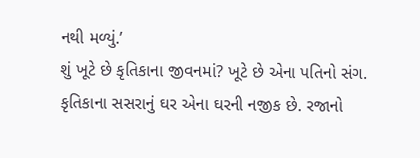નથી મળ્યું.’
શું ખૂટે છે કૃતિકાના જીવનમાં? ખૂટે છે એના પતિનો સંગ. કૃતિકાના સસરાનું ઘર એના ઘરની નજીક છે. રજાનો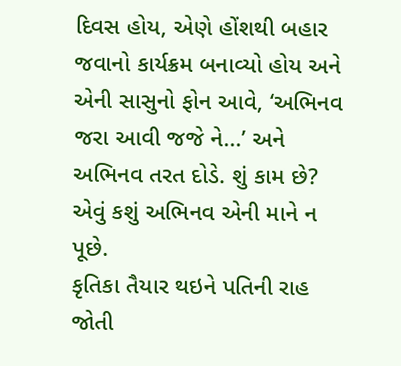દિવસ હોય, એણે હોંશથી બહાર જવાનો કાર્યક્રમ બનાવ્યો હોય અને એની સાસુનો ફોન આવે, ‘અભિનવ જરા આવી જજે ને...’ અને અભિનવ તરત દોડે. શું કામ છે? એવું કશું અભિનવ એની માને ન પૂછે.
કૃતિકા તૈયાર થઇને પતિની રાહ જોતી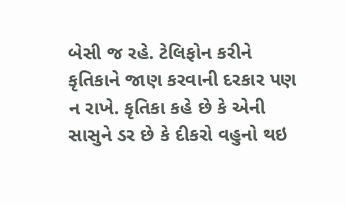બેસી જ રહે. ટેલિફોન કરીને કૃતિકાને જાણ કરવાની દરકાર પણ ન રાખે. કૃતિકા કહે છે કે એની સાસુને ડર છે કે દીકરો વહુનો થઇ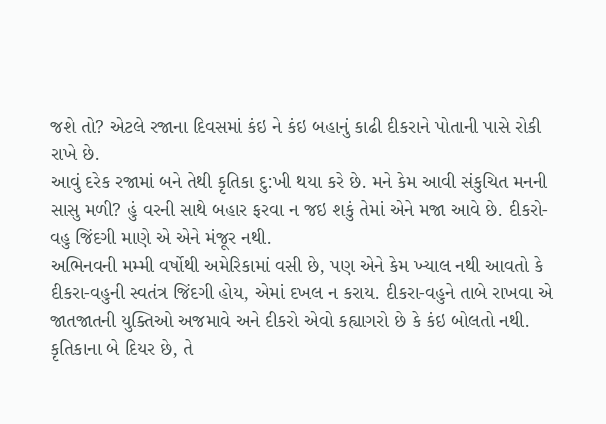જશે તો? એટલે રજાના દિવસમાં કંઇ ને કંઇ બહાનું કાઢી દીકરાને પોતાની પાસે રોકી રાખે છે.
આવું દરેક રજામાં બને તેથી કૃતિકા દુ:ખી થયા કરે છે. મને કેમ આવી સંકુચિત મનની સાસુ મળી? હું વરની સાથે બહાર ફરવા ન જઇ શકું તેમાં એને મજા આવે છે. દીકરો-વહુ જિંદગી માણે એ એને મંજૂર નથી.
અભિનવની મમ્મી વર્ષોથી અમેરિકામાં વસી છે, પણ એને કેમ ખ્યાલ નથી આવતો કે દીકરા-વહુની સ્વતંત્ર જિંદગી હોય, એમાં દખલ ન કરાય. દીકરા-વહુને તાબે રાખવા એ જાતજાતની યુક્તિઓ અજમાવે અને દીકરો એવો કહ્યાગરો છે કે કંઇ બોલતો નથી.
કૃતિકાના બે દિયર છે, તે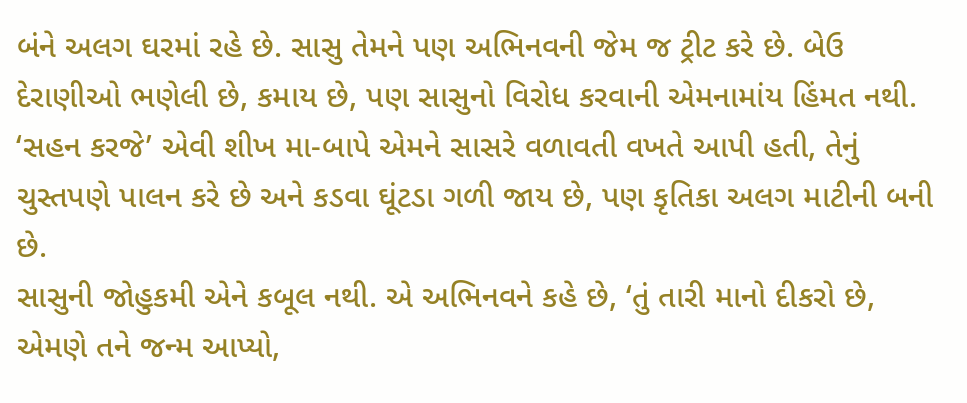બંને અલગ ઘરમાં રહે છે. સાસુ તેમને પણ અભિનવની જેમ જ ટ્રીટ કરે છે. બેઉ દેરાણીઓ ભણેલી છે, કમાય છે, પણ સાસુનો વિરોધ કરવાની એમનામાંય હિંમત નથી. ‘સહન કરજે’ એવી શીખ મા-બાપે એમને સાસરે વળાવતી વખતે આપી હતી, તેનું ચુસ્તપણે પાલન કરે છે અને કડવા ઘૂંટડા ગળી જાય છે, પણ કૃતિકા અલગ માટીની બની છે.
સાસુની જોહુકમી એને કબૂલ નથી. એ અભિનવને કહે છે, ‘તું તારી માનો દીકરો છે, એમણે તને જન્મ આપ્યો,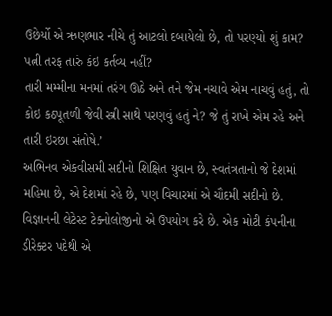ઉછેર્યો એ ઋણભાર નીચે તું આટલો દબાયેલો છે, તો પરણ્યો શું કામ? પત્ની તરફ તારું કંઇ કર્તવ્ય નહીં?
તારી મમ્મીના મનમાં તરંગ ઊઠે અને તને જેમ નચાવે એમ નાચવું હતું, તો કોઇ કઠપૂતળી જેવી સ્ત્રી સાથે પરણવું હતું ને? જે તું રાખે એમ રહે અને તારી ઇરછા સંતોષે.’
અભિનવ એકવીસમી સદીનો શિક્ષિત યુવાન છે, સ્વતંત્રતાનો જે દેશમાં મહિમા છે, એ દેશમાં રહે છે, પણ વિચારમાં એ ચૌદમી સદીનો છે. વિજ્ઞાનની લેટેસ્ટ ટેક્નોલોજીનો એ ઉપયોગ કરે છે. એક મોટી કંપનીના ડીરેક્ટર પદેથી એ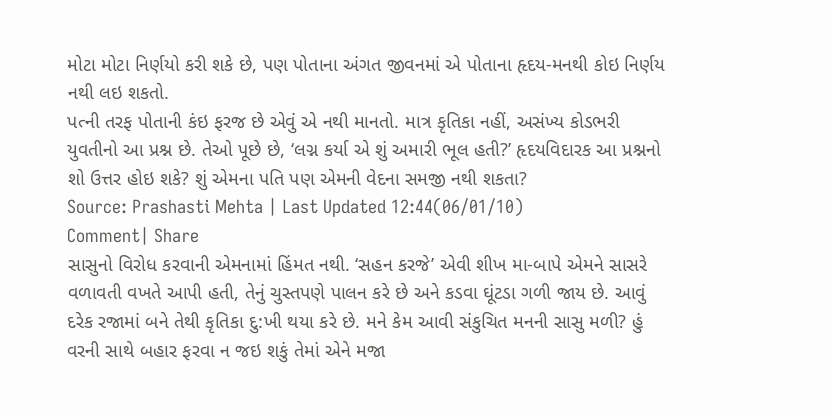મોટા મોટા નિર્ણયો કરી શકે છે, પણ પોતાના અંગત જીવનમાં એ પોતાના હૃદય-મનથી કોઇ નિર્ણય નથી લઇ શકતો.
પત્ની તરફ પોતાની કંઇ ફરજ છે એવું એ નથી માનતો. માત્ર કૃતિકા નહીં, અસંખ્ય કોડભરી યુવતીનો આ પ્રશ્ન છે. તેઓ પૂછે છે, ‘લગ્ન કર્યા એ શું અમારી ભૂલ હતી?’ હૃદયવિદારક આ પ્રશ્નનો શો ઉત્તર હોઇ શકે? શું એમના પતિ પણ એમની વેદના સમજી નથી શકતા?
Source: Prashasti Mehta | Last Updated 12:44(06/01/10)
Comment| Share
સાસુનો વિરોધ કરવાની એમનામાં હિંમત નથી. ‘સહન કરજે’ એવી શીખ મા-બાપે એમને સાસરે વળાવતી વખતે આપી હતી, તેનું ચુસ્તપણે પાલન કરે છે અને કડવા ઘૂંટડા ગળી જાય છે. આવું દરેક રજામાં બને તેથી કૃતિકા દુ:ખી થયા કરે છે. મને કેમ આવી સંકુચિત મનની સાસુ મળી? હું વરની સાથે બહાર ફરવા ન જઇ શકું તેમાં એને મજા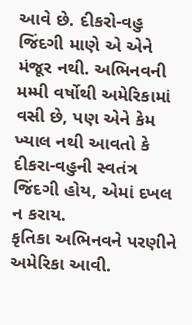આવે છે. દીકરો-વહુ જિંદગી માણે એ એને મંજૂર નથી. અભિનવની મમ્મી વર્ષોથી અમેરિકામાં વસી છે, પણ એને કેમ ખ્યાલ નથી આવતો કે દીકરા-વહુની સ્વતંત્ર જિંદગી હોય, એમાં દખલ ન કરાય.
કૃતિકા અભિનવને પરણીને અમેરિકા આવી.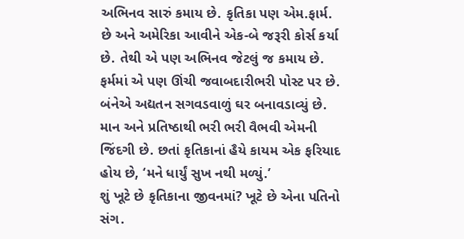અભિનવ સારું કમાય છે. કૃતિકા પણ એમ.ફાર્મ. છે અને અમેરિકા આવીને એક-બે જરૂરી કોર્સ કર્યા છે. તેથી એ પણ અભિનવ જેટલું જ કમાય છે. ફર્મમાં એ પણ ઊંચી જવાબદારીભરી પોસ્ટ પર છે.
બંનેએ અદ્યતન સગવડવાળું ઘર બનાવડાવ્યું છે. માન અને પ્રતિષ્ઠાથી ભરી ભરી વૈભવી એમની જિંદગી છે. છતાં કૃતિકાનાં હૈયે કાયમ એક ફરિયાદ હોય છે, ‘મને ધાર્યું સુખ નથી મળ્યું.’
શું ખૂટે છે કૃતિકાના જીવનમાં? ખૂટે છે એના પતિનો સંગ.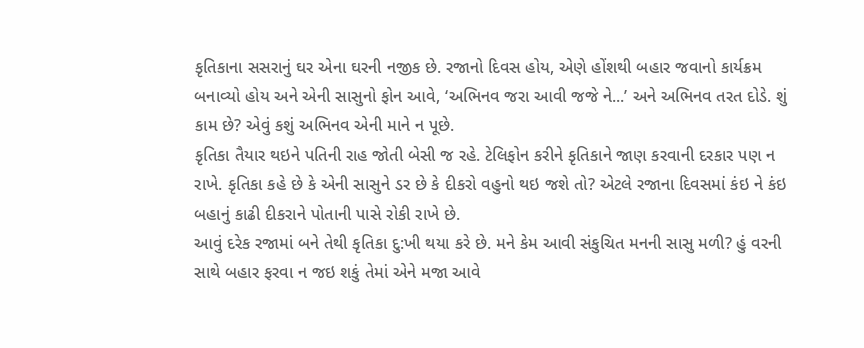કૃતિકાના સસરાનું ઘર એના ઘરની નજીક છે. રજાનો દિવસ હોય, એણે હોંશથી બહાર જવાનો કાર્યક્રમ બનાવ્યો હોય અને એની સાસુનો ફોન આવે, ‘અભિનવ જરા આવી જજે ને...’ અને અભિનવ તરત દોડે. શું કામ છે? એવું કશું અભિનવ એની માને ન પૂછે.
કૃતિકા તૈયાર થઇને પતિની રાહ જોતી બેસી જ રહે. ટેલિફોન કરીને કૃતિકાને જાણ કરવાની દરકાર પણ ન રાખે. કૃતિકા કહે છે કે એની સાસુને ડર છે કે દીકરો વહુનો થઇ જશે તો? એટલે રજાના દિવસમાં કંઇ ને કંઇ બહાનું કાઢી દીકરાને પોતાની પાસે રોકી રાખે છે.
આવું દરેક રજામાં બને તેથી કૃતિકા દુ:ખી થયા કરે છે. મને કેમ આવી સંકુચિત મનની સાસુ મળી? હું વરની સાથે બહાર ફરવા ન જઇ શકું તેમાં એને મજા આવે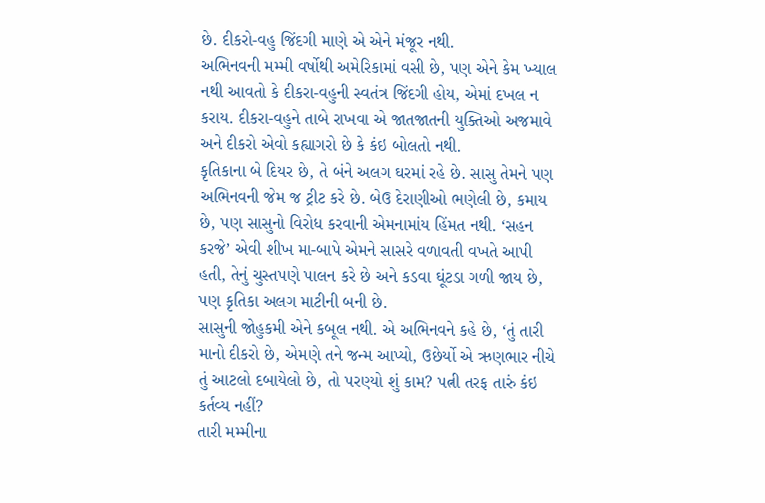છે. દીકરો-વહુ જિંદગી માણે એ એને મંજૂર નથી.
અભિનવની મમ્મી વર્ષોથી અમેરિકામાં વસી છે, પણ એને કેમ ખ્યાલ નથી આવતો કે દીકરા-વહુની સ્વતંત્ર જિંદગી હોય, એમાં દખલ ન કરાય. દીકરા-વહુને તાબે રાખવા એ જાતજાતની યુક્તિઓ અજમાવે અને દીકરો એવો કહ્યાગરો છે કે કંઇ બોલતો નથી.
કૃતિકાના બે દિયર છે, તે બંને અલગ ઘરમાં રહે છે. સાસુ તેમને પણ અભિનવની જેમ જ ટ્રીટ કરે છે. બેઉ દેરાણીઓ ભણેલી છે, કમાય છે, પણ સાસુનો વિરોધ કરવાની એમનામાંય હિંમત નથી. ‘સહન કરજે’ એવી શીખ મા-બાપે એમને સાસરે વળાવતી વખતે આપી હતી, તેનું ચુસ્તપણે પાલન કરે છે અને કડવા ઘૂંટડા ગળી જાય છે, પણ કૃતિકા અલગ માટીની બની છે.
સાસુની જોહુકમી એને કબૂલ નથી. એ અભિનવને કહે છે, ‘તું તારી માનો દીકરો છે, એમણે તને જન્મ આપ્યો, ઉછેર્યો એ ઋણભાર નીચે તું આટલો દબાયેલો છે, તો પરણ્યો શું કામ? પત્ની તરફ તારું કંઇ કર્તવ્ય નહીં?
તારી મમ્મીના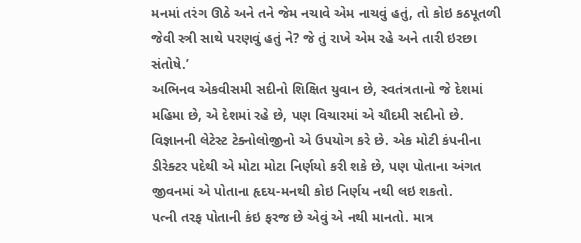મનમાં તરંગ ઊઠે અને તને જેમ નચાવે એમ નાચવું હતું, તો કોઇ કઠપૂતળી જેવી સ્ત્રી સાથે પરણવું હતું ને? જે તું રાખે એમ રહે અને તારી ઇરછા સંતોષે.’
અભિનવ એકવીસમી સદીનો શિક્ષિત યુવાન છે, સ્વતંત્રતાનો જે દેશમાં મહિમા છે, એ દેશમાં રહે છે, પણ વિચારમાં એ ચૌદમી સદીનો છે. વિજ્ઞાનની લેટેસ્ટ ટેક્નોલોજીનો એ ઉપયોગ કરે છે. એક મોટી કંપનીના ડીરેક્ટર પદેથી એ મોટા મોટા નિર્ણયો કરી શકે છે, પણ પોતાના અંગત જીવનમાં એ પોતાના હૃદય-મનથી કોઇ નિર્ણય નથી લઇ શકતો.
પત્ની તરફ પોતાની કંઇ ફરજ છે એવું એ નથી માનતો. માત્ર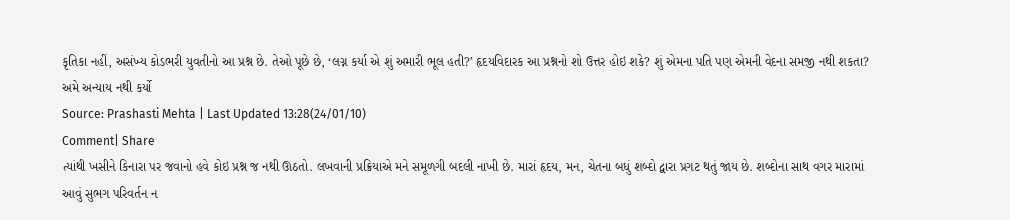કૃતિકા નહીં, અસંખ્ય કોડભરી યુવતીનો આ પ્રશ્ન છે. તેઓ પૂછે છે, ‘લગ્ન કર્યા એ શું અમારી ભૂલ હતી?’ હૃદયવિદારક આ પ્રશ્નનો શો ઉત્તર હોઇ શકે? શું એમના પતિ પણ એમની વેદના સમજી નથી શકતા?
અમે અન્યાય નથી કર્યો
Source: Prashasti Mehta | Last Updated 13:28(24/01/10)
Comment| Share
ત્યાંથી ખસીને કિનારા પર જવાનો હવે કોઇ પ્રશ્ન જ નથી ઊઠતો. લખવાની પ્રક્રિયાએ મને સમૂળગી બદલી નાખી છે. મારાં હૃદય, મન, ચેતના બધું શબ્દો દ્વારા પ્રગટ થતું જાય છે. શબ્દોના સાથ વગર મારામાં આવું સુભગ પરિવર્તન ન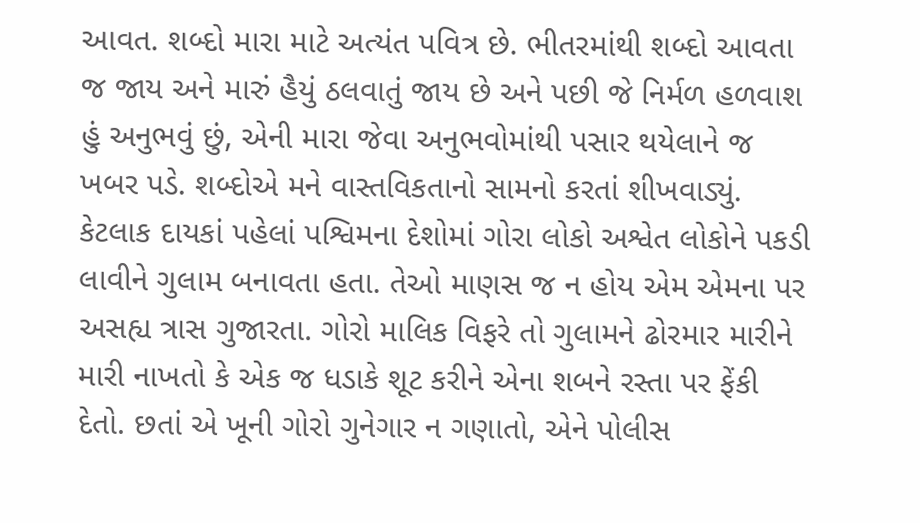આવત. શબ્દો મારા માટે અત્યંત પવિત્ર છે. ભીતરમાંથી શબ્દો આવતા જ જાય અને મારું હૈયું ઠલવાતું જાય છે અને પછી જે નિર્મળ હળવાશ હું અનુભવું છું, એની મારા જેવા અનુભવોમાંથી પસાર થયેલાને જ ખબર પડે. શબ્દોએ મને વાસ્તવિકતાનો સામનો કરતાં શીખવાડ્યું.
કેટલાક દાયકાં પહેલાં પશ્વિમના દેશોમાં ગોરા લોકો અશ્વેત લોકોને પકડી લાવીને ગુલામ બનાવતા હતા. તેઓ માણસ જ ન હોય એમ એમના પર અસહ્ય ત્રાસ ગુજારતા. ગોરો માલિક વિફરે તો ગુલામને ઢોરમાર મારીને મારી નાખતો કે એક જ ધડાકે શૂટ કરીને એના શબને રસ્તા પર ફેંકી દેતો. છતાં એ ખૂની ગોરો ગુનેગાર ન ગણાતો, એને પોલીસ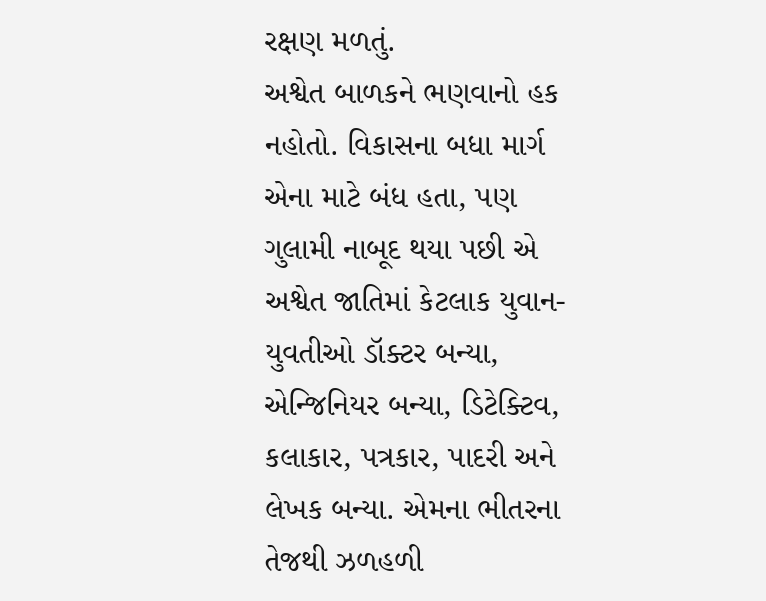રક્ષણ મળતું.
અશ્વેત બાળકને ભણવાનો હક નહોતો. વિકાસના બધા માર્ગ એના માટે બંધ હતા, પણ ગુલામી નાબૂદ થયા પછી એ અશ્વેત જાતિમાં કેટલાક યુવાન-યુવતીઓ ડૉક્ટર બન્યા, એન્જિનિયર બન્યા, ડિટેક્ટિવ, કલાકાર, પત્રકાર, પાદરી અને લેખક બન્યા. એમના ભીતરના તેજથી ઝળહળી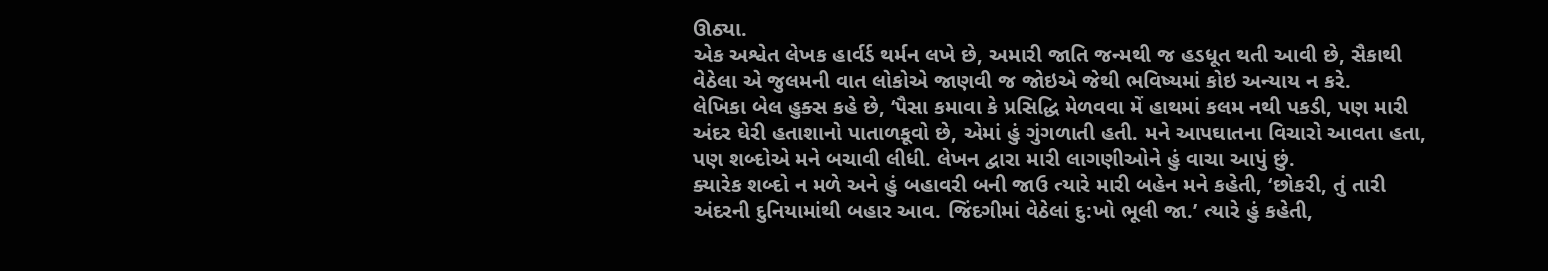ઊઠ્યા.
એક અશ્વેત લેખક હાર્વર્ડ થર્મન લખે છે, અમારી જાતિ જન્મથી જ હડધૂત થતી આવી છે, સૈકાથી વેઠેલા એ જુલમની વાત લોકોએ જાણવી જ જોઇએ જેથી ભવિષ્યમાં કોઇ અન્યાય ન કરે.
લેખિકા બેલ હુક્સ કહે છે, ‘પૈસા કમાવા કે પ્રસિદ્ધિ મેળવવા મેં હાથમાં કલમ નથી પકડી, પણ મારી અંદર ઘેરી હતાશાનો પાતાળકૂવો છે, એમાં હું ગુંગળાતી હતી. મને આપઘાતના વિચારો આવતા હતા, પણ શબ્દોએ મને બચાવી લીધી. લેખન દ્વારા મારી લાગણીઓને હું વાચા આપું છું.
ક્યારેક શબ્દો ન મળે અને હું બહાવરી બની જાઉ ત્યારે મારી બહેન મને કહેતી, ‘છોકરી, તું તારી અંદરની દુનિયામાંથી બહાર આવ. જિંદગીમાં વેઠેલાં દુ:ખો ભૂલી જા.’ ત્યારે હું કહેતી,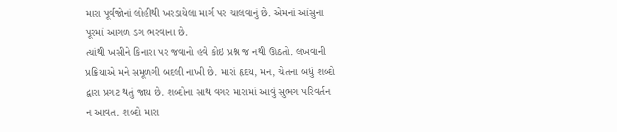મારા પૂર્વજોનાં લોહીથી ખરડાયેલા માર્ગ પર ચાલવાનું છે. એમનાં આંસુના પૂરમાં આગળ ડગ ભરવાના છે.
ત્યાંથી ખસીને કિનારા પર જવાનો હવે કોઇ પ્રશ્ન જ નથી ઊઠતો. લખવાની પ્રક્રિયાએ મને સમૂળગી બદલી નાખી છે. મારાં હૃદય, મન, ચેતના બધું શબ્દો દ્વારા પ્રગટ થતું જાય છે. શબ્દોના સાથ વગર મારામાં આવું સુભગ પરિવર્તન ન આવત. શબ્દો મારા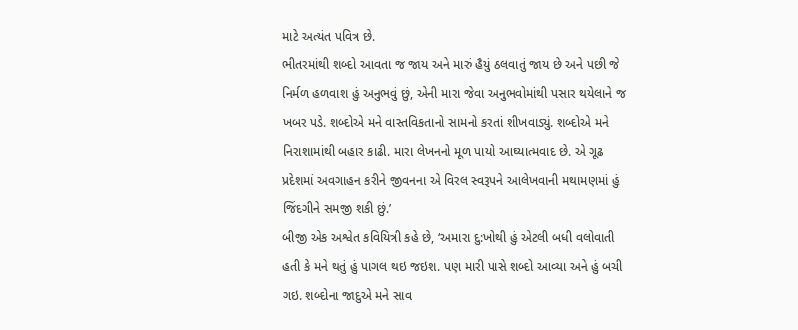માટે અત્યંત પવિત્ર છે.
ભીતરમાંથી શબ્દો આવતા જ જાય અને મારું હૈયું ઠલવાતું જાય છે અને પછી જે નિર્મળ હળવાશ હું અનુભવું છું, એની મારા જેવા અનુભવોમાંથી પસાર થયેલાને જ ખબર પડે. શબ્દોએ મને વાસ્તવિકતાનો સામનો કરતાં શીખવાડ્યું. શબ્દોએ મને નિરાશામાંથી બહાર કાઢી. મારા લેખનનો મૂળ પાયો આઘ્યાત્મવાદ છે. એ ગૂઢ પ્રદેશમાં અવગાહન કરીને જીવનના એ વિરલ સ્વરૂપને આલેખવાની મથામણમાં હું જિંદગીને સમજી શકી છું.’
બીજી એક અશ્વેત કવિયિત્રી કહે છે, ‘અમારા દુ:ખોથી હું એટલી બધી વલોવાતી હતી કે મને થતું હું પાગલ થઇ જઇશ. પણ મારી પાસે શબ્દો આવ્યા અને હું બચી ગઇ. શબ્દોના જાદુએ મને સાવ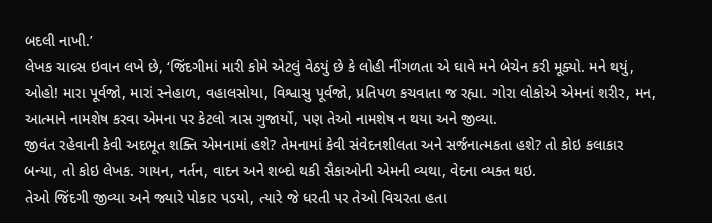બદલી નાખી.’
લેખક ચાલ્ર્સ ઇવાન લખે છે, ‘જિંદગીમાં મારી કોમે એટલું વેઠયું છે કે લોહી નીંગળતા એ ઘાવે મને બેચેન કરી મૂક્યો. મને થયું, ઓહો! મારા પૂર્વજો, મારાં સ્નેહાળ, વહાલસોયા, વિશ્વાસુ પૂર્વજો, પ્રતિપળ કચવાતા જ રહ્યા. ગોરા લોકોએ એમનાં શરીર, મન, આત્માને નામશેષ કરવા એમના પર કેટલો ત્રાસ ગુજાર્યો, પણ તેઓ નામશેષ ન થયા અને જીવ્યા.
જીવંત રહેવાની કેવી અદભૂત શક્તિ એમનામાં હશે? તેમનામાં કેવી સંવેદનશીલતા અને સર્જનાત્મકતા હશે? તો કોઇ કલાકાર બન્યા, તો કોઇ લેખક. ગાયન, નર્તન, વાદન અને શબ્દો થકી સૈકાઓની એમની વ્યથા, વેદના વ્યક્ત થઇ.
તેઓ જિંદગી જીવ્યા અને જ્યારે પોકાર પડયો, ત્યારે જે ધરતી પર તેઓ વિચરતા હતા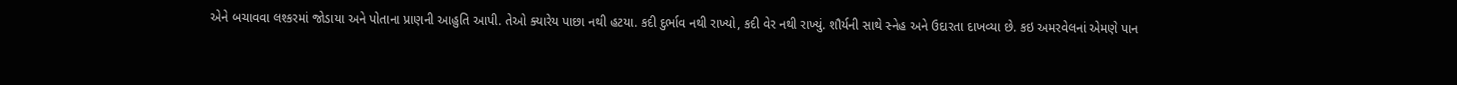એને બચાવવા લશ્કરમાં જોડાયા અને પોતાના પ્રાણની આહુતિ આપી. તેઓ ક્યારેય પાછા નથી હટયા. કદી દુર્ભાવ નથી રાખ્યો, કદી વેર નથી રાખ્યું. શૌર્યની સાથે સ્નેહ અને ઉદારતા દાખવ્યા છે. કઇ અમરવેલનાં એમણે પાન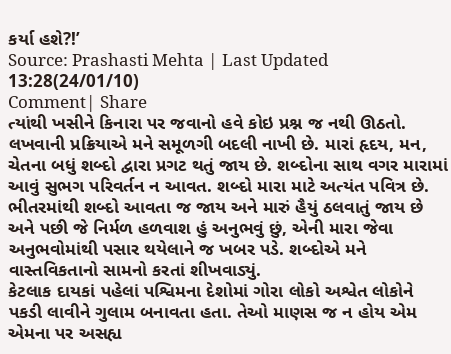કર્યા હશે?!’
Source: Prashasti Mehta | Last Updated 13:28(24/01/10)
Comment| Share
ત્યાંથી ખસીને કિનારા પર જવાનો હવે કોઇ પ્રશ્ન જ નથી ઊઠતો. લખવાની પ્રક્રિયાએ મને સમૂળગી બદલી નાખી છે. મારાં હૃદય, મન, ચેતના બધું શબ્દો દ્વારા પ્રગટ થતું જાય છે. શબ્દોના સાથ વગર મારામાં આવું સુભગ પરિવર્તન ન આવત. શબ્દો મારા માટે અત્યંત પવિત્ર છે. ભીતરમાંથી શબ્દો આવતા જ જાય અને મારું હૈયું ઠલવાતું જાય છે અને પછી જે નિર્મળ હળવાશ હું અનુભવું છું, એની મારા જેવા અનુભવોમાંથી પસાર થયેલાને જ ખબર પડે. શબ્દોએ મને વાસ્તવિકતાનો સામનો કરતાં શીખવાડ્યું.
કેટલાક દાયકાં પહેલાં પશ્વિમના દેશોમાં ગોરા લોકો અશ્વેત લોકોને પકડી લાવીને ગુલામ બનાવતા હતા. તેઓ માણસ જ ન હોય એમ એમના પર અસહ્ય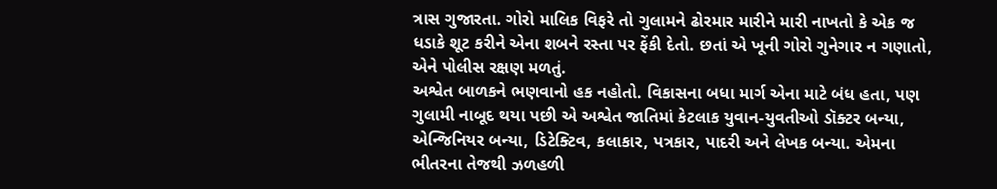ત્રાસ ગુજારતા. ગોરો માલિક વિફરે તો ગુલામને ઢોરમાર મારીને મારી નાખતો કે એક જ ધડાકે શૂટ કરીને એના શબને રસ્તા પર ફેંકી દેતો. છતાં એ ખૂની ગોરો ગુનેગાર ન ગણાતો, એને પોલીસ રક્ષણ મળતું.
અશ્વેત બાળકને ભણવાનો હક નહોતો. વિકાસના બધા માર્ગ એના માટે બંધ હતા, પણ ગુલામી નાબૂદ થયા પછી એ અશ્વેત જાતિમાં કેટલાક યુવાન-યુવતીઓ ડૉક્ટર બન્યા, એન્જિનિયર બન્યા, ડિટેક્ટિવ, કલાકાર, પત્રકાર, પાદરી અને લેખક બન્યા. એમના ભીતરના તેજથી ઝળહળી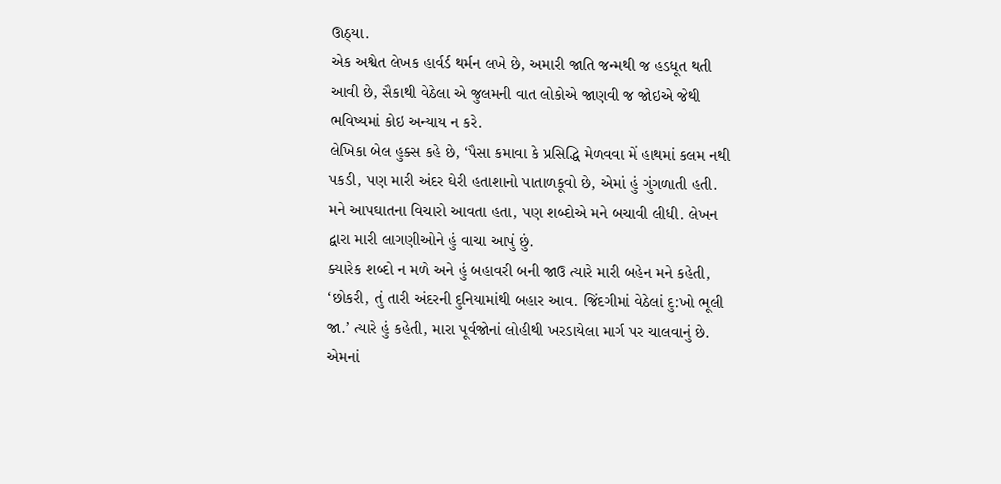ઊઠ્યા.
એક અશ્વેત લેખક હાર્વર્ડ થર્મન લખે છે, અમારી જાતિ જન્મથી જ હડધૂત થતી આવી છે, સૈકાથી વેઠેલા એ જુલમની વાત લોકોએ જાણવી જ જોઇએ જેથી ભવિષ્યમાં કોઇ અન્યાય ન કરે.
લેખિકા બેલ હુક્સ કહે છે, ‘પૈસા કમાવા કે પ્રસિદ્ધિ મેળવવા મેં હાથમાં કલમ નથી પકડી, પણ મારી અંદર ઘેરી હતાશાનો પાતાળકૂવો છે, એમાં હું ગુંગળાતી હતી. મને આપઘાતના વિચારો આવતા હતા, પણ શબ્દોએ મને બચાવી લીધી. લેખન દ્વારા મારી લાગણીઓને હું વાચા આપું છું.
ક્યારેક શબ્દો ન મળે અને હું બહાવરી બની જાઉ ત્યારે મારી બહેન મને કહેતી, ‘છોકરી, તું તારી અંદરની દુનિયામાંથી બહાર આવ. જિંદગીમાં વેઠેલાં દુ:ખો ભૂલી જા.’ ત્યારે હું કહેતી, મારા પૂર્વજોનાં લોહીથી ખરડાયેલા માર્ગ પર ચાલવાનું છે. એમનાં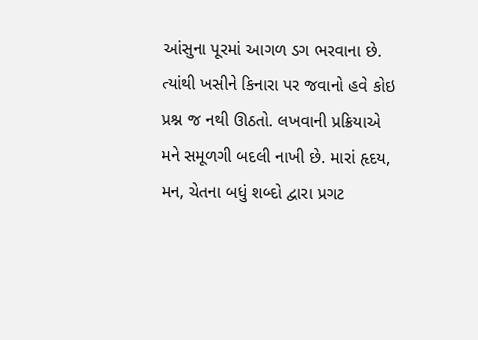આંસુના પૂરમાં આગળ ડગ ભરવાના છે.
ત્યાંથી ખસીને કિનારા પર જવાનો હવે કોઇ પ્રશ્ન જ નથી ઊઠતો. લખવાની પ્રક્રિયાએ મને સમૂળગી બદલી નાખી છે. મારાં હૃદય, મન, ચેતના બધું શબ્દો દ્વારા પ્રગટ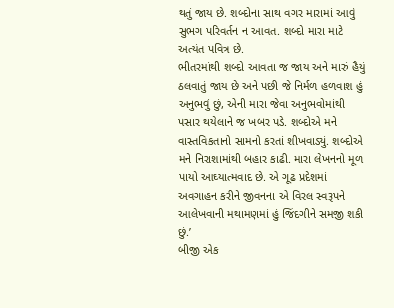થતું જાય છે. શબ્દોના સાથ વગર મારામાં આવું સુભગ પરિવર્તન ન આવત. શબ્દો મારા માટે અત્યંત પવિત્ર છે.
ભીતરમાંથી શબ્દો આવતા જ જાય અને મારું હૈયું ઠલવાતું જાય છે અને પછી જે નિર્મળ હળવાશ હું અનુભવું છું, એની મારા જેવા અનુભવોમાંથી પસાર થયેલાને જ ખબર પડે. શબ્દોએ મને વાસ્તવિકતાનો સામનો કરતાં શીખવાડ્યું. શબ્દોએ મને નિરાશામાંથી બહાર કાઢી. મારા લેખનનો મૂળ પાયો આઘ્યાત્મવાદ છે. એ ગૂઢ પ્રદેશમાં અવગાહન કરીને જીવનના એ વિરલ સ્વરૂપને આલેખવાની મથામણમાં હું જિંદગીને સમજી શકી છું.’
બીજી એક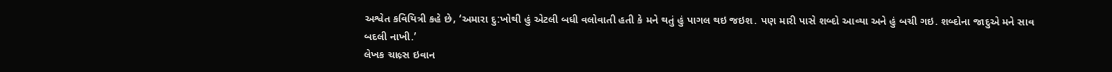અશ્વેત કવિયિત્રી કહે છે, ‘અમારા દુ:ખોથી હું એટલી બધી વલોવાતી હતી કે મને થતું હું પાગલ થઇ જઇશ. પણ મારી પાસે શબ્દો આવ્યા અને હું બચી ગઇ. શબ્દોના જાદુએ મને સાવ બદલી નાખી.’
લેખક ચાલ્ર્સ ઇવાન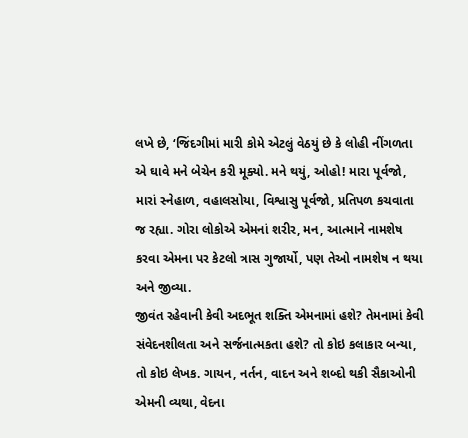લખે છે, ‘જિંદગીમાં મારી કોમે એટલું વેઠયું છે કે લોહી નીંગળતા એ ઘાવે મને બેચેન કરી મૂક્યો. મને થયું, ઓહો! મારા પૂર્વજો, મારાં સ્નેહાળ, વહાલસોયા, વિશ્વાસુ પૂર્વજો, પ્રતિપળ કચવાતા જ રહ્યા. ગોરા લોકોએ એમનાં શરીર, મન, આત્માને નામશેષ કરવા એમના પર કેટલો ત્રાસ ગુજાર્યો, પણ તેઓ નામશેષ ન થયા અને જીવ્યા.
જીવંત રહેવાની કેવી અદભૂત શક્તિ એમનામાં હશે? તેમનામાં કેવી સંવેદનશીલતા અને સર્જનાત્મકતા હશે? તો કોઇ કલાકાર બન્યા, તો કોઇ લેખક. ગાયન, નર્તન, વાદન અને શબ્દો થકી સૈકાઓની એમની વ્યથા, વેદના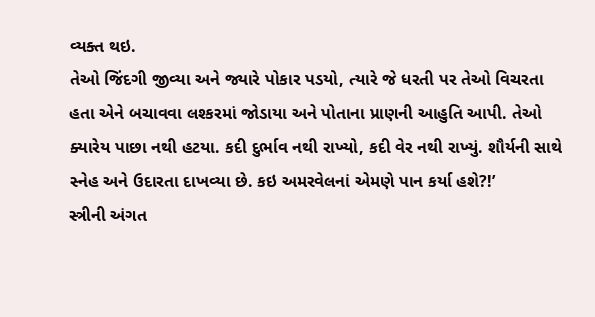વ્યક્ત થઇ.
તેઓ જિંદગી જીવ્યા અને જ્યારે પોકાર પડયો, ત્યારે જે ધરતી પર તેઓ વિચરતા હતા એને બચાવવા લશ્કરમાં જોડાયા અને પોતાના પ્રાણની આહુતિ આપી. તેઓ ક્યારેય પાછા નથી હટયા. કદી દુર્ભાવ નથી રાખ્યો, કદી વેર નથી રાખ્યું. શૌર્યની સાથે સ્નેહ અને ઉદારતા દાખવ્યા છે. કઇ અમરવેલનાં એમણે પાન કર્યા હશે?!’
સ્ત્રીની અંગત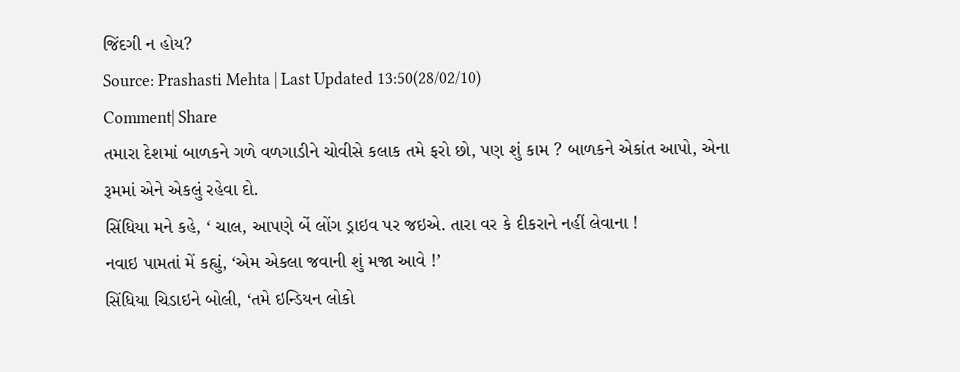જિંદગી ન હોય?
Source: Prashasti Mehta | Last Updated 13:50(28/02/10)
Comment| Share
તમારા દેશમાં બાળકને ગળે વળગાડીને ચોવીસે કલાક તમે ફરો છો, પણ શું કામ ? બાળકને એકાંત આપો, એના રૂમમાં એને એકલું રહેવા દો.
સિંધિયા મને કહે, ‘ ચાલ, આપણે બેં લોંગ ડ્રાઇવ પર જઇએ. તારા વર કે દીકરાને નહીં લેવાના !
નવાઇ પામતાં મેં કહ્યું, ‘એમ એકલા જવાની શું મજા આવે !’
સિંધિયા ચિડાઇને બોલી, ‘તમે ઇન્ડિયન લોકો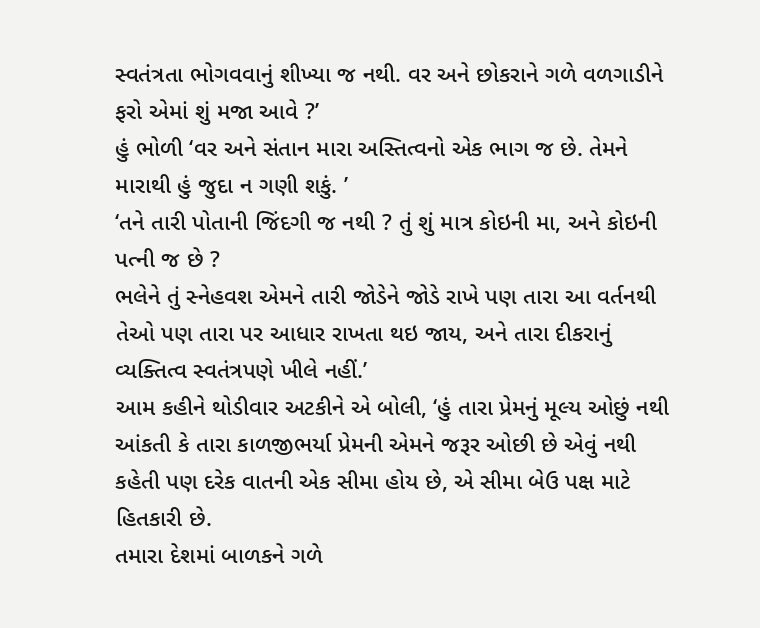સ્વતંત્રતા ભોગવવાનું શીખ્યા જ નથી. વર અને છોકરાને ગળે વળગાડીને ફરો એમાં શું મજા આવે ?’
હું ભોળી ‘વર અને સંતાન મારા અસ્તિત્વનો એક ભાગ જ છે. તેમને મારાથી હું જુદા ન ગણી શકું. ’
‘તને તારી પોતાની જિંદગી જ નથી ? તું શું માત્ર કોઇની મા, અને કોઇની પત્ની જ છે ?
ભલેને તું સ્નેહવશ એમને તારી જોડેને જોડે રાખે પણ તારા આ વર્તનથી તેઓ પણ તારા પર આધાર રાખતા થઇ જાય, અને તારા દીકરાનું વ્યક્તિત્વ સ્વતંત્રપણે ખીલે નહીં.’
આમ કહીને થોડીવાર અટકીને એ બોલી, ‘હું તારા પ્રેમનું મૂલ્ય ઓછું નથી આંકતી કે તારા કાળજીભર્યા પ્રેમની એમને જરૂર ઓછી છે એવું નથી કહેતી પણ દરેક વાતની એક સીમા હોય છે, એ સીમા બેઉ પક્ષ માટે હિતકારી છે.
તમારા દેશમાં બાળકને ગળે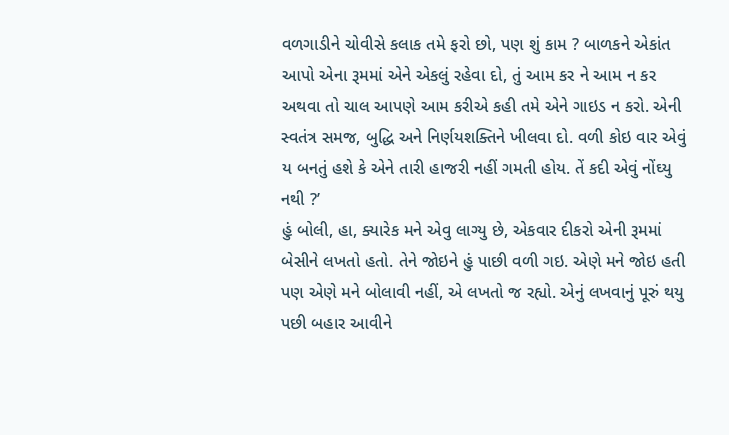વળગાડીને ચોવીસે કલાક તમે ફરો છો, પણ શું કામ ? બાળકને એકાંત આપો એના રૂમમાં એને એકલું રહેવા દો, તું આમ કર ને આમ ન કર અથવા તો ચાલ આપણે આમ કરીએ કહી તમે એને ગાઇડ ન કરો. એની સ્વતંત્ર સમજ, બુદ્ધિ અને નિર્ણયશક્તિને ખીલવા દો. વળી કોઇ વાર એવું ય બનતું હશે કે એને તારી હાજરી નહીં ગમતી હોય. તેં કદી એવું નોંઘ્યુ નથી ?’
હું બોલી, હા, ક્યારેક મને એવુ લાગ્યુ છે, એકવાર દીકરો એની રૂમમાં બેસીને લખતો હતો. તેને જોઇને હું પાછી વળી ગઇ. એણે મને જોઇ હતી પણ એણે મને બોલાવી નહીં, એ લખતો જ રહ્યો. એનું લખવાનું પૂરું થયુ પછી બહાર આવીને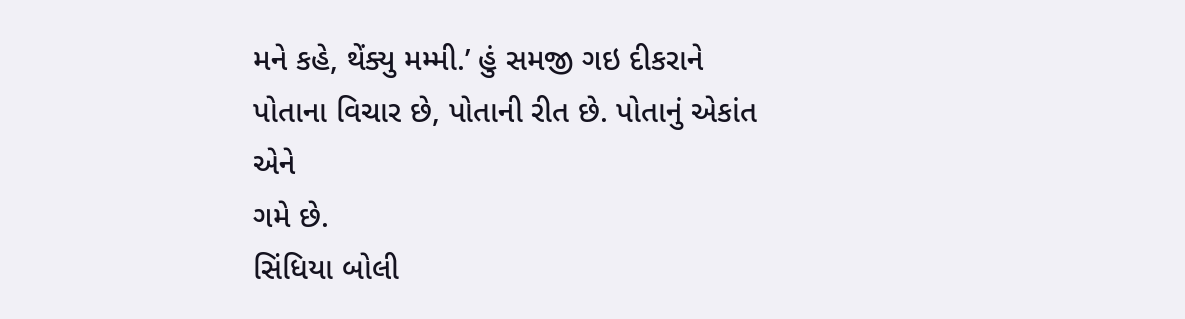મને કહે, થેંક્યુ મમ્મી.’ હું સમજી ગઇ દીકરાને પોતાના વિચાર છે, પોતાની રીત છે. પોતાનું એકાંત એને
ગમે છે.
સિંધિયા બોલી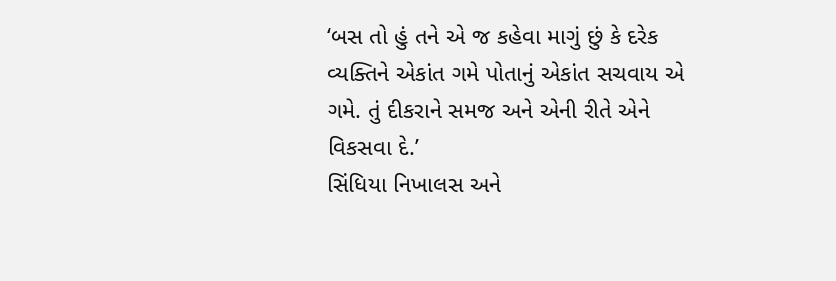‘બસ તો હું તને એ જ કહેવા માગું છું કે દરેક વ્યક્તિને એકાંત ગમે પોતાનું એકાંત સચવાય એ ગમે. તું દીકરાને સમજ અને એની રીતે એને વિકસવા દે.’
સિંધિયા નિખાલસ અને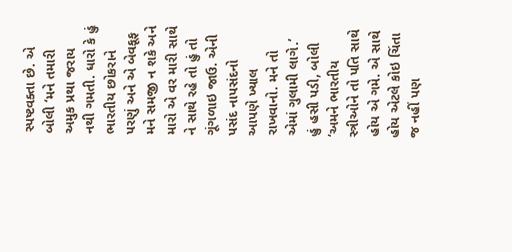સ્પષ્ટવક્તા છે. એ બોલી ‘મને તમારી અમુક પ્રથા જરાય નથી ગમતી. ધારો કે હું ભારતીય છોકરાને પરણું અને એ બેવકૂફ મને સમજી ન શકે અને મારો એ વર મારી સાથે ને સાથે રહે તો હું તો ગૂંગળાઇ જાઉ. એની પસંદ નાપસંદનો આપણે ખ્યાલ રાખવાનો. મને તો એમાં ગુલામી લાગે.’
હું હસી પડી, બોલી ‘અમને ભારતીય સ્ત્રીઓને તો પતિ સાથે હોય એ ગમે. એ સાથે હોય એટલે કોઇ ચિંતા જ નહીં પણ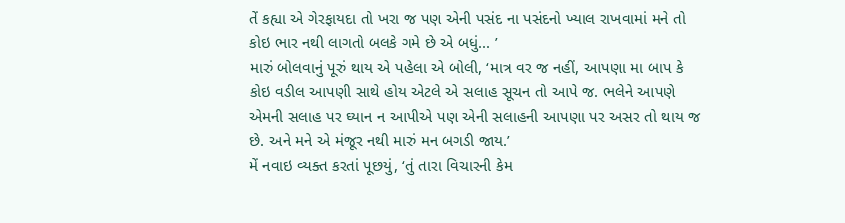તેં કહ્યા એ ગેરફાયદા તો ખરા જ પણ એની પસંદ ના પસંદનો ખ્યાલ રાખવામાં મને તો કોઇ ભાર નથી લાગતો બલકે ગમે છે એ બધું... ’
મારું બોલવાનું પૂરું થાય એ પહેલા એ બોલી, ‘માત્ર વર જ નહીં, આપણા મા બાપ કે કોઇ વડીલ આપણી સાથે હોય એટલે એ સલાહ સૂચન તો આપે જ. ભલેને આપણે એમની સલાહ પર ઘ્યાન ન આપીએ પણ એની સલાહની આપણા પર અસર તો થાય જ છે. અને મને એ મંજૂર નથી મારું મન બગડી જાય.’
મેં નવાઇ વ્યક્ત કરતાં પૂછયું, ‘તું તારા વિચારની કેમ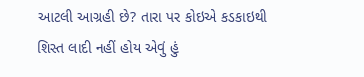આટલી આગ્રહી છે? તારા પર કોઇએ કડકાઇથી શિસ્ત લાદી નહીં હોય એવું હું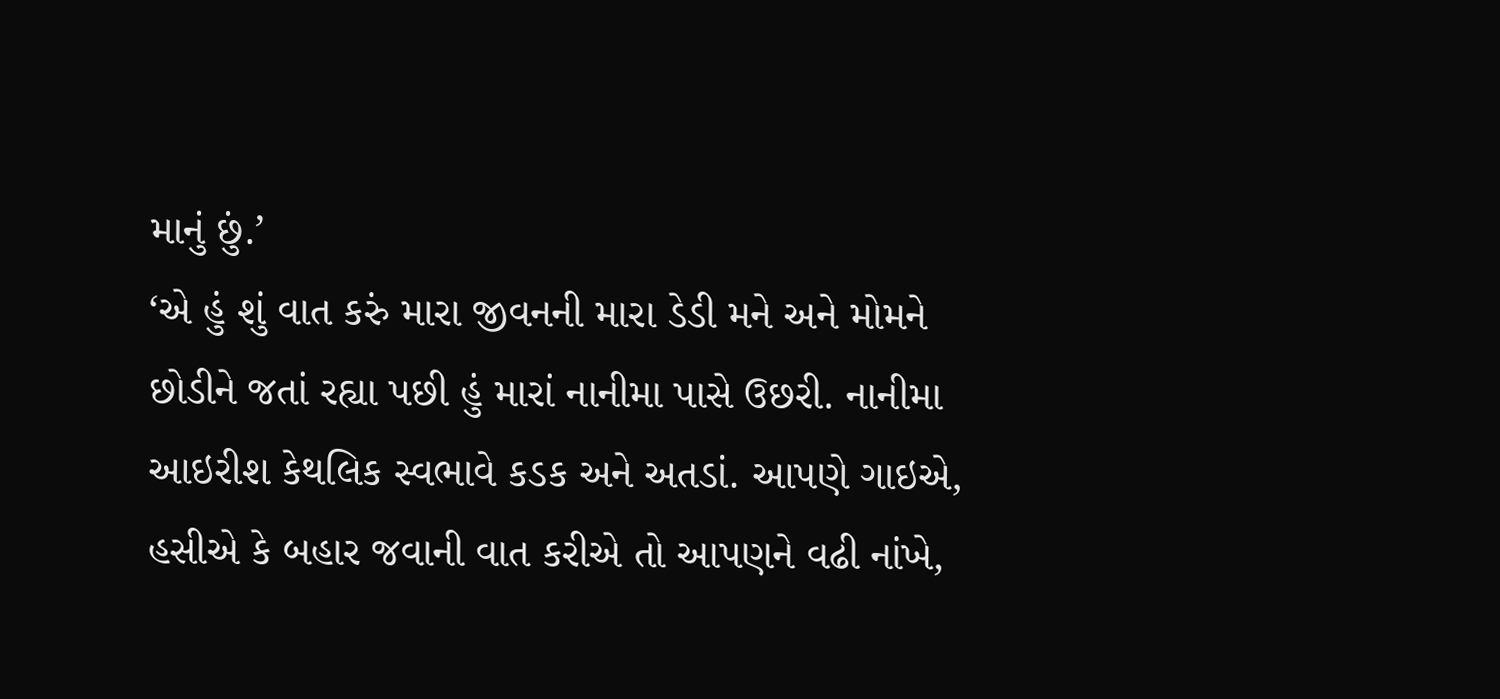માનું છું.’
‘એ હું શું વાત કરું મારા જીવનની મારા ડેડી મને અને મોમને છોડીને જતાં રહ્યા પછી હું મારાં નાનીમા પાસે ઉછરી. નાનીમા આઇરીશ કેથલિક સ્વભાવે કડક અને અતડાં. આપણે ગાઇએ, હસીએ કે બહાર જવાની વાત કરીએ તો આપણને વઢી નાંખે,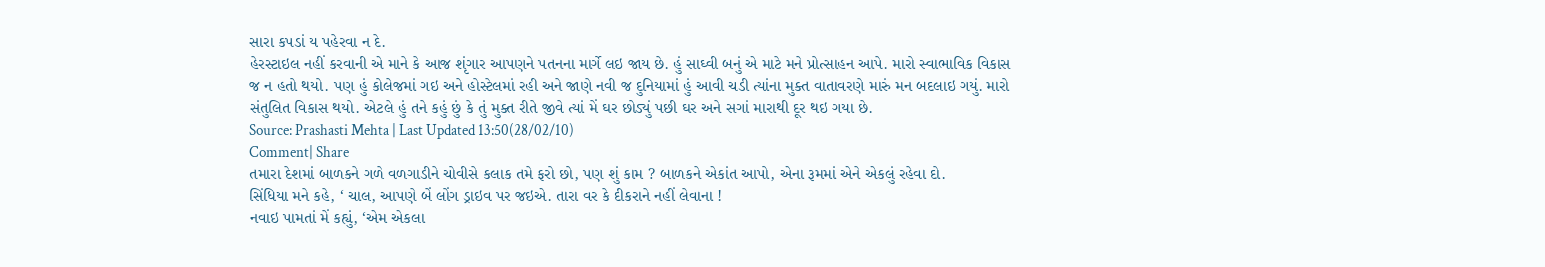સારા કપડાં ય પહેરવા ન દે.
હેરસ્ટાઇલ નહીં કરવાની એ માને કે આજ શૃંગાર આપણને પતનના માર્ગે લઇ જાય છે. હું સાઘ્વી બનું એ માટે મને પ્રોત્સાહન આપે. મારો સ્વાભાવિક વિકાસ જ ન હતો થયો. પણ હું કોલેજમાં ગઇ અને હોસ્ટેલમાં રહી અને જાણે નવી જ દુનિયામાં હું આવી ચડી ત્યાંના મુક્ત વાતાવરણે મારું મન બદલાઇ ગયું. મારો સંતુલિત વિકાસ થયો. એટલે હું તને કહું છું કે તું મુક્ત રીતે જીવે ત્યાં મેં ઘર છોડ્યું પછી ઘર અને સગાં મારાથી દૂર થઇ ગયા છે.
Source: Prashasti Mehta | Last Updated 13:50(28/02/10)
Comment| Share
તમારા દેશમાં બાળકને ગળે વળગાડીને ચોવીસે કલાક તમે ફરો છો, પણ શું કામ ? બાળકને એકાંત આપો, એના રૂમમાં એને એકલું રહેવા દો.
સિંધિયા મને કહે, ‘ ચાલ, આપણે બેં લોંગ ડ્રાઇવ પર જઇએ. તારા વર કે દીકરાને નહીં લેવાના !
નવાઇ પામતાં મેં કહ્યું, ‘એમ એકલા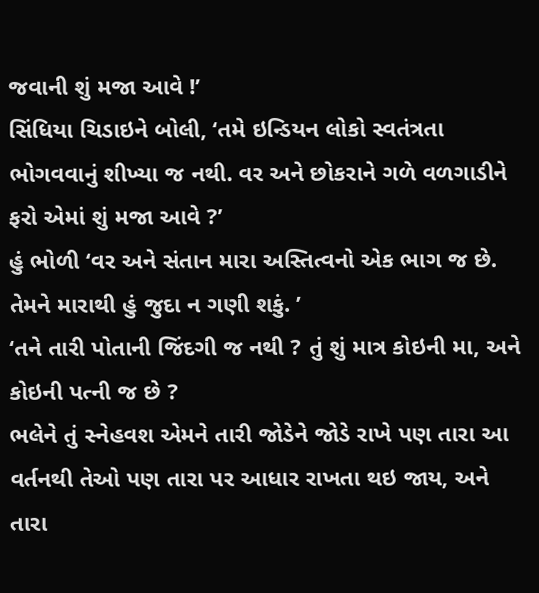જવાની શું મજા આવે !’
સિંધિયા ચિડાઇને બોલી, ‘તમે ઇન્ડિયન લોકો સ્વતંત્રતા ભોગવવાનું શીખ્યા જ નથી. વર અને છોકરાને ગળે વળગાડીને ફરો એમાં શું મજા આવે ?’
હું ભોળી ‘વર અને સંતાન મારા અસ્તિત્વનો એક ભાગ જ છે. તેમને મારાથી હું જુદા ન ગણી શકું. ’
‘તને તારી પોતાની જિંદગી જ નથી ? તું શું માત્ર કોઇની મા, અને કોઇની પત્ની જ છે ?
ભલેને તું સ્નેહવશ એમને તારી જોડેને જોડે રાખે પણ તારા આ વર્તનથી તેઓ પણ તારા પર આધાર રાખતા થઇ જાય, અને તારા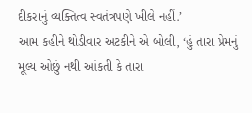દીકરાનું વ્યક્તિત્વ સ્વતંત્રપણે ખીલે નહીં.’
આમ કહીને થોડીવાર અટકીને એ બોલી, ‘હું તારા પ્રેમનું મૂલ્ય ઓછું નથી આંકતી કે તારા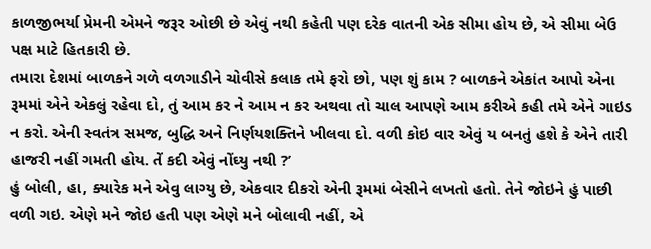કાળજીભર્યા પ્રેમની એમને જરૂર ઓછી છે એવું નથી કહેતી પણ દરેક વાતની એક સીમા હોય છે, એ સીમા બેઉ પક્ષ માટે હિતકારી છે.
તમારા દેશમાં બાળકને ગળે વળગાડીને ચોવીસે કલાક તમે ફરો છો, પણ શું કામ ? બાળકને એકાંત આપો એના રૂમમાં એને એકલું રહેવા દો, તું આમ કર ને આમ ન કર અથવા તો ચાલ આપણે આમ કરીએ કહી તમે એને ગાઇડ ન કરો. એની સ્વતંત્ર સમજ, બુદ્ધિ અને નિર્ણયશક્તિને ખીલવા દો. વળી કોઇ વાર એવું ય બનતું હશે કે એને તારી હાજરી નહીં ગમતી હોય. તેં કદી એવું નોંઘ્યુ નથી ?’
હું બોલી, હા, ક્યારેક મને એવુ લાગ્યુ છે, એકવાર દીકરો એની રૂમમાં બેસીને લખતો હતો. તેને જોઇને હું પાછી વળી ગઇ. એણે મને જોઇ હતી પણ એણે મને બોલાવી નહીં, એ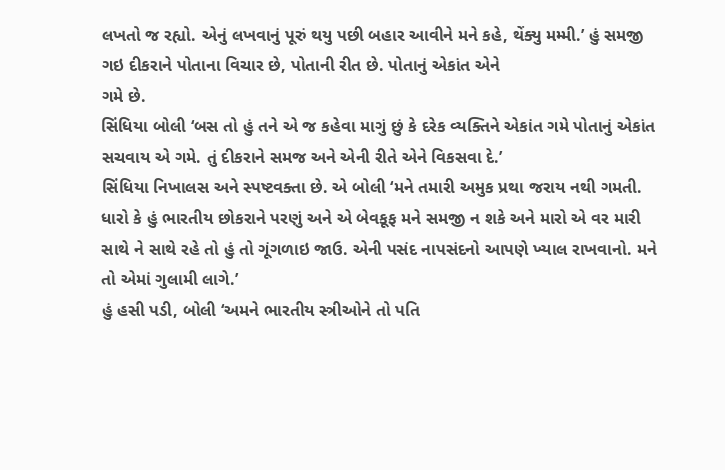લખતો જ રહ્યો. એનું લખવાનું પૂરું થયુ પછી બહાર આવીને મને કહે, થેંક્યુ મમ્મી.’ હું સમજી ગઇ દીકરાને પોતાના વિચાર છે, પોતાની રીત છે. પોતાનું એકાંત એને
ગમે છે.
સિંધિયા બોલી ‘બસ તો હું તને એ જ કહેવા માગું છું કે દરેક વ્યક્તિને એકાંત ગમે પોતાનું એકાંત સચવાય એ ગમે. તું દીકરાને સમજ અને એની રીતે એને વિકસવા દે.’
સિંધિયા નિખાલસ અને સ્પષ્ટવક્તા છે. એ બોલી ‘મને તમારી અમુક પ્રથા જરાય નથી ગમતી. ધારો કે હું ભારતીય છોકરાને પરણું અને એ બેવકૂફ મને સમજી ન શકે અને મારો એ વર મારી સાથે ને સાથે રહે તો હું તો ગૂંગળાઇ જાઉ. એની પસંદ નાપસંદનો આપણે ખ્યાલ રાખવાનો. મને તો એમાં ગુલામી લાગે.’
હું હસી પડી, બોલી ‘અમને ભારતીય સ્ત્રીઓને તો પતિ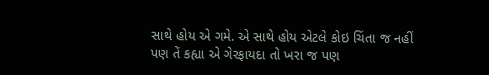સાથે હોય એ ગમે. એ સાથે હોય એટલે કોઇ ચિંતા જ નહીં પણ તેં કહ્યા એ ગેરફાયદા તો ખરા જ પણ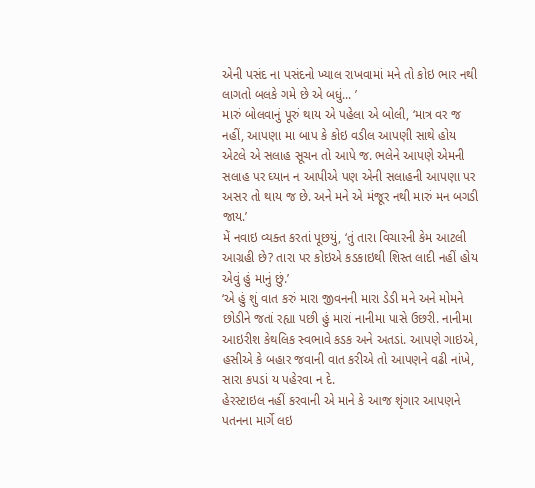એની પસંદ ના પસંદનો ખ્યાલ રાખવામાં મને તો કોઇ ભાર નથી લાગતો બલકે ગમે છે એ બધું... ’
મારું બોલવાનું પૂરું થાય એ પહેલા એ બોલી, ‘માત્ર વર જ નહીં, આપણા મા બાપ કે કોઇ વડીલ આપણી સાથે હોય એટલે એ સલાહ સૂચન તો આપે જ. ભલેને આપણે એમની સલાહ પર ઘ્યાન ન આપીએ પણ એની સલાહની આપણા પર અસર તો થાય જ છે. અને મને એ મંજૂર નથી મારું મન બગડી જાય.’
મેં નવાઇ વ્યક્ત કરતાં પૂછયું, ‘તું તારા વિચારની કેમ આટલી આગ્રહી છે? તારા પર કોઇએ કડકાઇથી શિસ્ત લાદી નહીં હોય એવું હું માનું છું.’
‘એ હું શું વાત કરું મારા જીવનની મારા ડેડી મને અને મોમને છોડીને જતાં રહ્યા પછી હું મારાં નાનીમા પાસે ઉછરી. નાનીમા આઇરીશ કેથલિક સ્વભાવે કડક અને અતડાં. આપણે ગાઇએ, હસીએ કે બહાર જવાની વાત કરીએ તો આપણને વઢી નાંખે, સારા કપડાં ય પહેરવા ન દે.
હેરસ્ટાઇલ નહીં કરવાની એ માને કે આજ શૃંગાર આપણને પતનના માર્ગે લઇ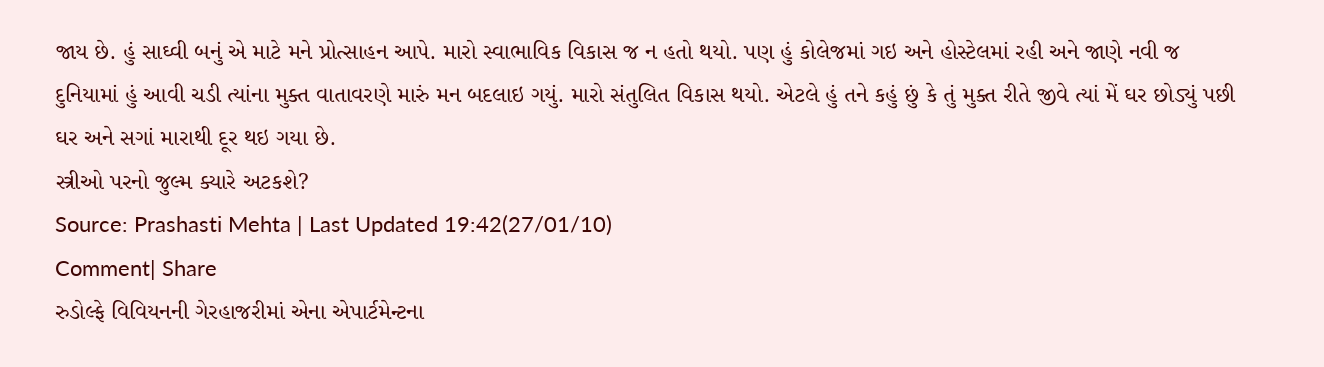જાય છે. હું સાઘ્વી બનું એ માટે મને પ્રોત્સાહન આપે. મારો સ્વાભાવિક વિકાસ જ ન હતો થયો. પણ હું કોલેજમાં ગઇ અને હોસ્ટેલમાં રહી અને જાણે નવી જ દુનિયામાં હું આવી ચડી ત્યાંના મુક્ત વાતાવરણે મારું મન બદલાઇ ગયું. મારો સંતુલિત વિકાસ થયો. એટલે હું તને કહું છું કે તું મુક્ત રીતે જીવે ત્યાં મેં ઘર છોડ્યું પછી ઘર અને સગાં મારાથી દૂર થઇ ગયા છે.
સ્ત્રીઓ પરનો જુલ્મ ક્યારે અટકશે?
Source: Prashasti Mehta | Last Updated 19:42(27/01/10)
Comment| Share
રુડોલ્ફે વિવિયનની ગેરહાજરીમાં એના એપાર્ટમેન્ટના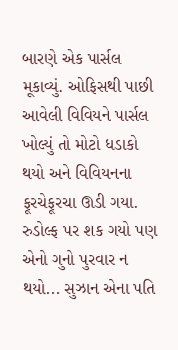બારણે એક પાર્સલ મૂકાવ્યું. ઓફિસથી પાછી આવેલી વિવિયને પાર્સલ ખોલ્યું તો મોટો ધડાકો થયો અને વિવિયનના ફૂરચેફૂરચા ઊડી ગયા. રુડોલ્ફ પર શક ગયો પણ એનો ગુનો પુરવાર ન થયો... સુઝાન એના પતિ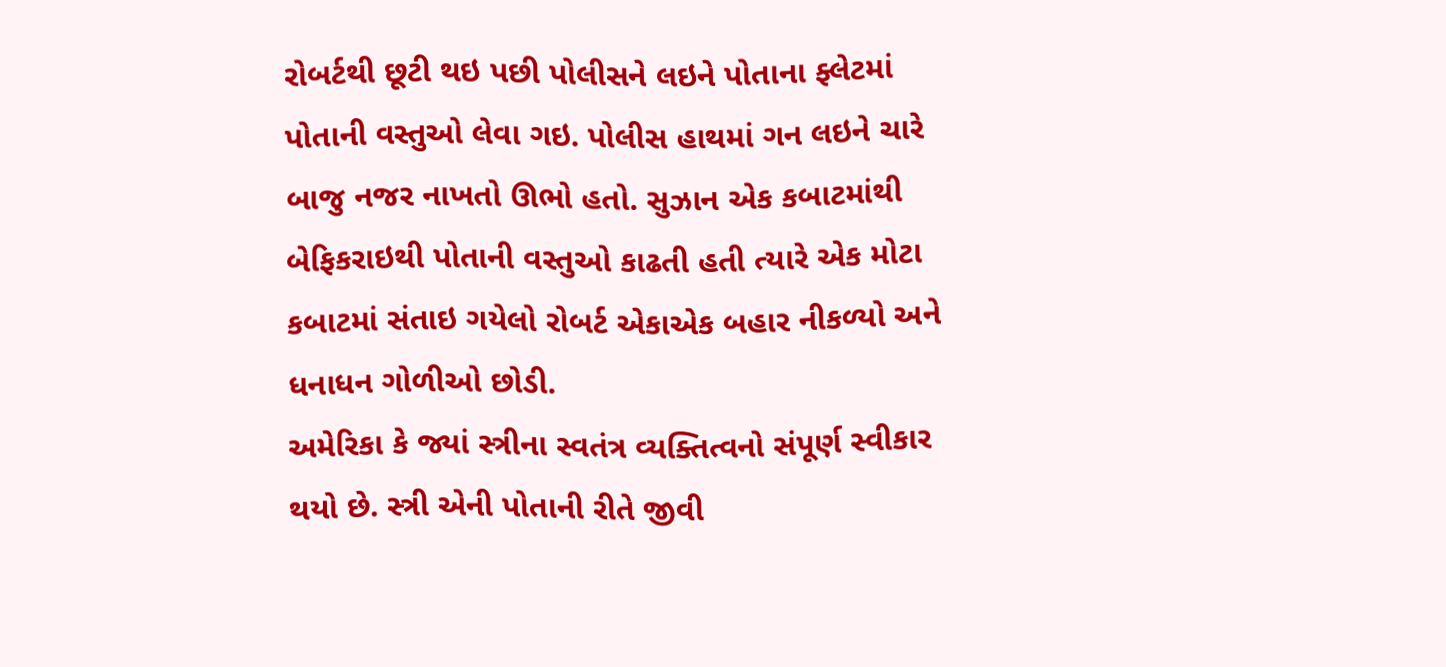રોબર્ટથી છૂટી થઇ પછી પોલીસને લઇને પોતાના ફ્લેટમાં પોતાની વસ્તુઓ લેવા ગઇ. પોલીસ હાથમાં ગન લઇને ચારે બાજુ નજર નાખતો ઊભો હતો. સુઝાન એક કબાટમાંથી બેફિકરાઇથી પોતાની વસ્તુઓ કાઢતી હતી ત્યારે એક મોટા કબાટમાં સંતાઇ ગયેલો રોબર્ટ એકાએક બહાર નીકળ્યો અને ધનાધન ગોળીઓ છોડી.
અમેરિકા કે જ્યાં સ્ત્રીના સ્વતંત્ર વ્યક્તિત્વનો સંપૂર્ણ સ્વીકાર થયો છે. સ્ત્રી એની પોતાની રીતે જીવી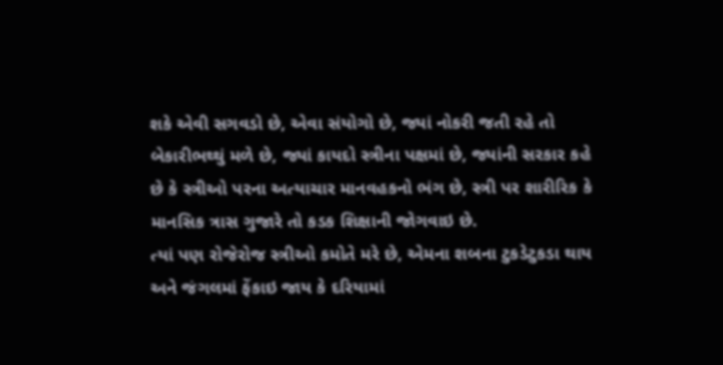શકે એવી સગવડો છે, એવા સંયોગો છે, જ્યાં નોકરી જતી રહે તો બેકારીભથ્થું મળે છે, જ્યાં કાયદો સ્ત્રીના પક્ષમાં છે, જ્યાંની સરકાર કહે છે કે સ્ત્રીઓ પરના અત્યાચાર માનવહકનો ભંગ છે, સ્ત્રી પર શારીરિક કે માનસિક ત્રાસ ગુજારે તો કડક શિક્ષાની જોગવાઇ છે.
ત્યાં પણ રોજેરોજ સ્ત્રીઓ કમોતે મરે છે, એમના શબના ટુકડેટુકડા થાય અને જંગલમાં ફેંકાઇ જાય કે દરિયામાં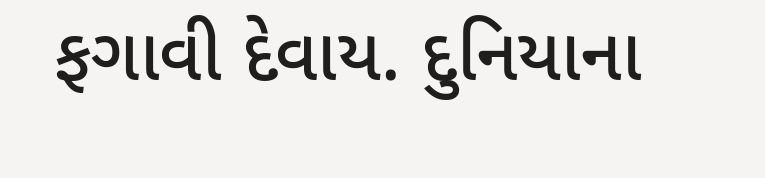ફગાવી દેવાય. દુનિયાના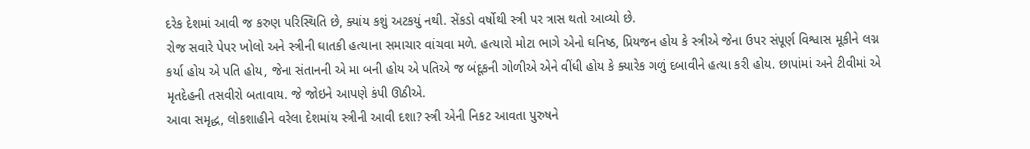દરેક દેશમાં આવી જ કરુણ પરિસ્થિતિ છે, ક્યાંય કશું અટકયું નથી. સેંકડો વર્ષોથી સ્ત્રી પર ત્રાસ થતો આવ્યો છે.
રોજ સવારે પેપર ખોલો અને સ્ત્રીની ઘાતકી હત્યાના સમાચાર વાંચવા મળે. હત્યારો મોટા ભાગે એનો ઘનિષ્ઠ, પ્રિયજન હોય કે સ્ત્રીએ જેના ઉપર સંપૂર્ણ વિશ્વાસ મૂકીને લગ્ન કર્યા હોય એ પતિ હોય, જેના સંતાનની એ મા બની હોય એ પતિએ જ બંદૂકની ગોળીએ એને વીંધી હોય કે ક્યારેક ગળું દબાવીને હત્યા કરી હોય. છાપાંમાં અને ટીવીમાં એ મૃતદેહની તસવીરો બતાવાય. જે જોઇને આપણે કંપી ઊઠીએ.
આવા સમૃદ્ધ, લોકશાહીને વરેલા દેશમાંય સ્ત્રીની આવી દશા? સ્ત્રી એની નિકટ આવતા પુરુષને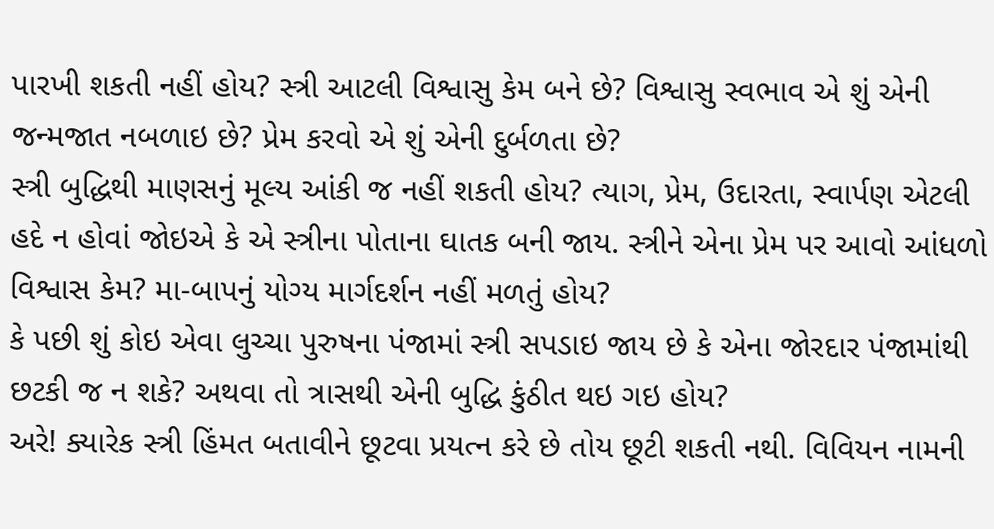પારખી શકતી નહીં હોય? સ્ત્રી આટલી વિશ્વાસુ કેમ બને છે? વિશ્વાસુ સ્વભાવ એ શું એની જન્મજાત નબળાઇ છે? પ્રેમ કરવો એ શું એની દુર્બળતા છે?
સ્ત્રી બુદ્ધિથી માણસનું મૂલ્ય આંકી જ નહીં શકતી હોય? ત્યાગ, પ્રેમ, ઉદારતા, સ્વાર્પણ એટલી હદે ન હોવાં જોઇએ કે એ સ્ત્રીના પોતાના ઘાતક બની જાય. સ્ત્રીને એના પ્રેમ પર આવો આંધળો વિશ્વાસ કેમ? મા-બાપનું યોગ્ય માર્ગદર્શન નહીં મળતું હોય?
કે પછી શું કોઇ એવા લુચ્ચા પુરુષના પંજામાં સ્ત્રી સપડાઇ જાય છે કે એના જોરદાર પંજામાંથી છટકી જ ન શકે? અથવા તો ત્રાસથી એની બુદ્ધિ કુંઠીત થઇ ગઇ હોય?
અરે! ક્યારેક સ્ત્રી હિંમત બતાવીને છૂટવા પ્રયત્ન કરે છે તોય છૂટી શકતી નથી. વિવિયન નામની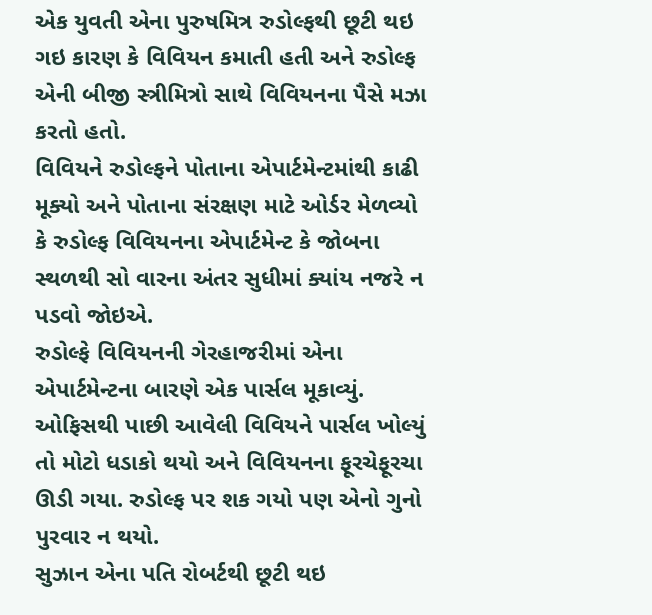એક યુવતી એના પુરુષમિત્ર રુડોલ્ફથી છૂટી થઇ ગઇ કારણ કે વિવિયન કમાતી હતી અને રુડોલ્ફ એની બીજી સ્ત્રીમિત્રો સાથે વિવિયનના પૈસે મઝા કરતો હતો.
વિવિયને રુડોલ્ફને પોતાના એપાર્ટમેન્ટમાંથી કાઢી મૂક્યો અને પોતાના સંરક્ષણ માટે ઓર્ડર મેળવ્યો કે રુડોલ્ફ વિવિયનના એપાર્ટમેન્ટ કે જોબના સ્થળથી સો વારના અંતર સુધીમાં ક્યાંય નજરે ન પડવો જોઇએ.
રુડોલ્ફે વિવિયનની ગેરહાજરીમાં એના એપાર્ટમેન્ટના બારણે એક પાર્સલ મૂકાવ્યું. ઓફિસથી પાછી આવેલી વિવિયને પાર્સલ ખોલ્યું તો મોટો ધડાકો થયો અને વિવિયનના ફૂરચેફૂરચા ઊડી ગયા. રુડોલ્ફ પર શક ગયો પણ એનો ગુનો પુરવાર ન થયો.
સુઝાન એના પતિ રોબર્ટથી છૂટી થઇ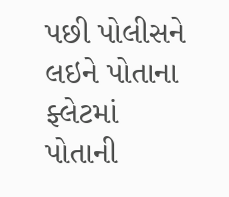પછી પોલીસને લઇને પોતાના ફ્લેટમાં પોતાની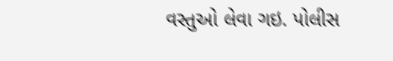વસ્તુઓ લેવા ગઇ. પોલીસ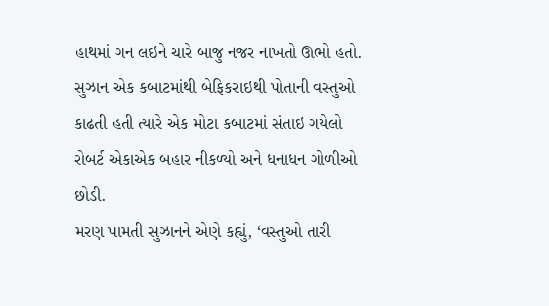હાથમાં ગન લઇને ચારે બાજુ નજર નાખતો ઊભો હતો. સુઝાન એક કબાટમાંથી બેફિકરાઇથી પોતાની વસ્તુઓ કાઢતી હતી ત્યારે એક મોટા કબાટમાં સંતાઇ ગયેલો રોબર્ટ એકાએક બહાર નીકળ્યો અને ધનાધન ગોળીઓ છોડી.
મરણ પામતી સુઝાનને એણે કહ્યું, ‘વસ્તુઓ તારી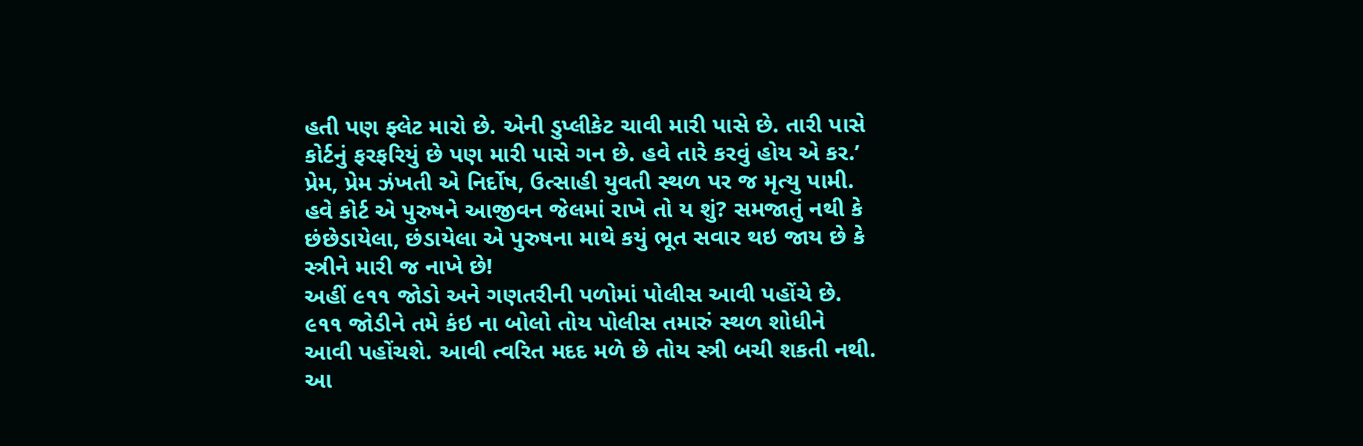હતી પણ ફ્લેટ મારો છે. એની ડુપ્લીકેટ ચાવી મારી પાસે છે. તારી પાસે કોર્ટનું ફરફરિયું છે પણ મારી પાસે ગન છે. હવે તારે કરવું હોય એ કર.’
પ્રેમ, પ્રેમ ઝંખતી એ નિર્દોષ, ઉત્સાહી યુવતી સ્થળ પર જ મૃત્યુ પામી. હવે કોર્ટ એ પુરુષને આજીવન જેલમાં રાખે તો ય શું? સમજાતું નથી કે છંછેડાયેલા, છંડાયેલા એ પુરુષના માથે કયું ભૂત સવાર થઇ જાય છે કે સ્ત્રીને મારી જ નાખે છે!
અહીં ૯૧૧ જોડો અને ગણતરીની પળોમાં પોલીસ આવી પહોંચે છે. ૯૧૧ જોડીને તમે કંઇ ના બોલો તોય પોલીસ તમારું સ્થળ શોધીને આવી પહોંચશે. આવી ત્વરિત મદદ મળે છે તોય સ્ત્રી બચી શકતી નથી. આ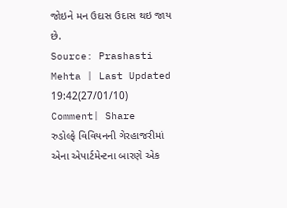જોઇને મન ઉદાસ ઉદાસ થઇ જાય છે.
Source: Prashasti Mehta | Last Updated 19:42(27/01/10)
Comment| Share
રુડોલ્ફે વિવિયનની ગેરહાજરીમાં એના એપાર્ટમેન્ટના બારણે એક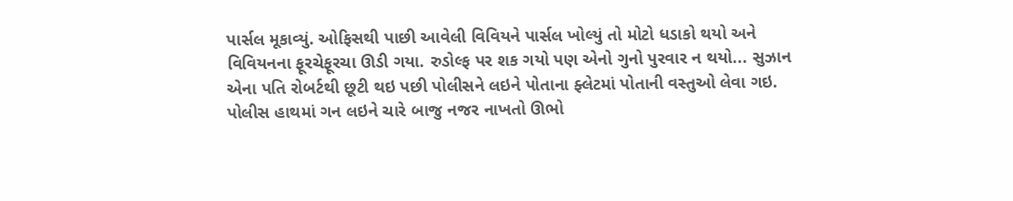પાર્સલ મૂકાવ્યું. ઓફિસથી પાછી આવેલી વિવિયને પાર્સલ ખોલ્યું તો મોટો ધડાકો થયો અને વિવિયનના ફૂરચેફૂરચા ઊડી ગયા. રુડોલ્ફ પર શક ગયો પણ એનો ગુનો પુરવાર ન થયો... સુઝાન એના પતિ રોબર્ટથી છૂટી થઇ પછી પોલીસને લઇને પોતાના ફ્લેટમાં પોતાની વસ્તુઓ લેવા ગઇ. પોલીસ હાથમાં ગન લઇને ચારે બાજુ નજર નાખતો ઊભો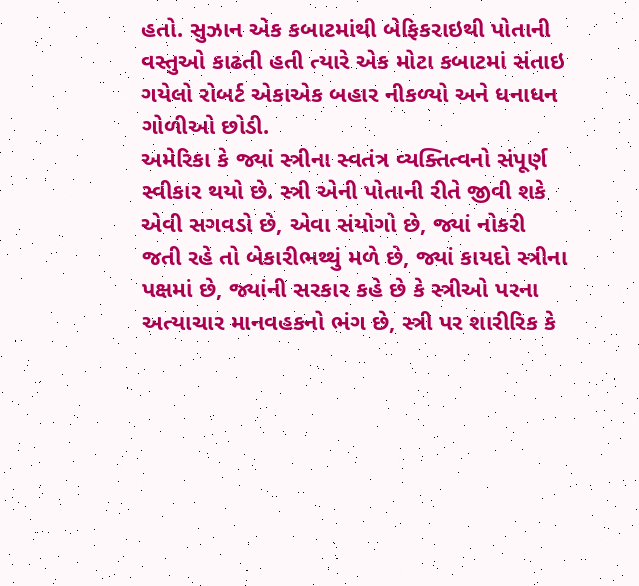હતો. સુઝાન એક કબાટમાંથી બેફિકરાઇથી પોતાની વસ્તુઓ કાઢતી હતી ત્યારે એક મોટા કબાટમાં સંતાઇ ગયેલો રોબર્ટ એકાએક બહાર નીકળ્યો અને ધનાધન ગોળીઓ છોડી.
અમેરિકા કે જ્યાં સ્ત્રીના સ્વતંત્ર વ્યક્તિત્વનો સંપૂર્ણ સ્વીકાર થયો છે. સ્ત્રી એની પોતાની રીતે જીવી શકે એવી સગવડો છે, એવા સંયોગો છે, જ્યાં નોકરી જતી રહે તો બેકારીભથ્થું મળે છે, જ્યાં કાયદો સ્ત્રીના પક્ષમાં છે, જ્યાંની સરકાર કહે છે કે સ્ત્રીઓ પરના અત્યાચાર માનવહકનો ભંગ છે, સ્ત્રી પર શારીરિક કે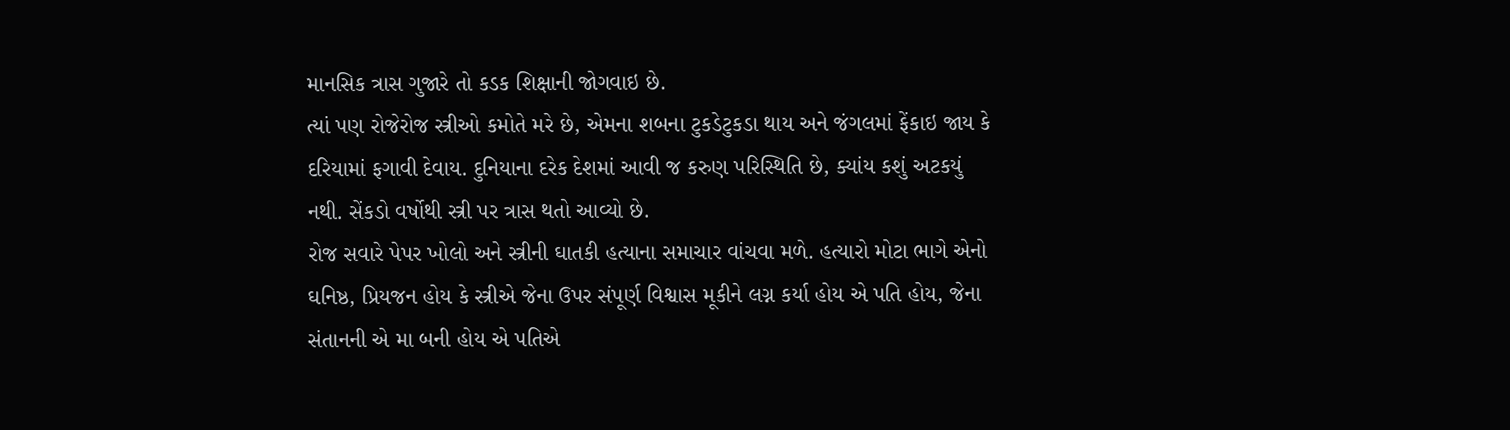માનસિક ત્રાસ ગુજારે તો કડક શિક્ષાની જોગવાઇ છે.
ત્યાં પણ રોજેરોજ સ્ત્રીઓ કમોતે મરે છે, એમના શબના ટુકડેટુકડા થાય અને જંગલમાં ફેંકાઇ જાય કે દરિયામાં ફગાવી દેવાય. દુનિયાના દરેક દેશમાં આવી જ કરુણ પરિસ્થિતિ છે, ક્યાંય કશું અટકયું નથી. સેંકડો વર્ષોથી સ્ત્રી પર ત્રાસ થતો આવ્યો છે.
રોજ સવારે પેપર ખોલો અને સ્ત્રીની ઘાતકી હત્યાના સમાચાર વાંચવા મળે. હત્યારો મોટા ભાગે એનો ઘનિષ્ઠ, પ્રિયજન હોય કે સ્ત્રીએ જેના ઉપર સંપૂર્ણ વિશ્વાસ મૂકીને લગ્ન કર્યા હોય એ પતિ હોય, જેના સંતાનની એ મા બની હોય એ પતિએ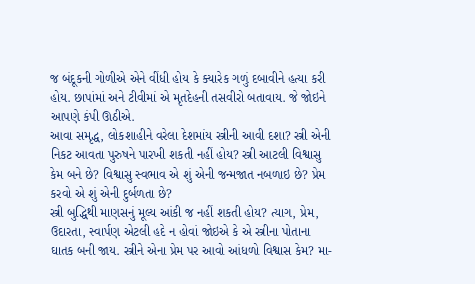જ બંદૂકની ગોળીએ એને વીંધી હોય કે ક્યારેક ગળું દબાવીને હત્યા કરી હોય. છાપાંમાં અને ટીવીમાં એ મૃતદેહની તસવીરો બતાવાય. જે જોઇને આપણે કંપી ઊઠીએ.
આવા સમૃદ્ધ, લોકશાહીને વરેલા દેશમાંય સ્ત્રીની આવી દશા? સ્ત્રી એની નિકટ આવતા પુરુષને પારખી શકતી નહીં હોય? સ્ત્રી આટલી વિશ્વાસુ કેમ બને છે? વિશ્વાસુ સ્વભાવ એ શું એની જન્મજાત નબળાઇ છે? પ્રેમ કરવો એ શું એની દુર્બળતા છે?
સ્ત્રી બુદ્ધિથી માણસનું મૂલ્ય આંકી જ નહીં શકતી હોય? ત્યાગ, પ્રેમ, ઉદારતા, સ્વાર્પણ એટલી હદે ન હોવાં જોઇએ કે એ સ્ત્રીના પોતાના ઘાતક બની જાય. સ્ત્રીને એના પ્રેમ પર આવો આંધળો વિશ્વાસ કેમ? મા-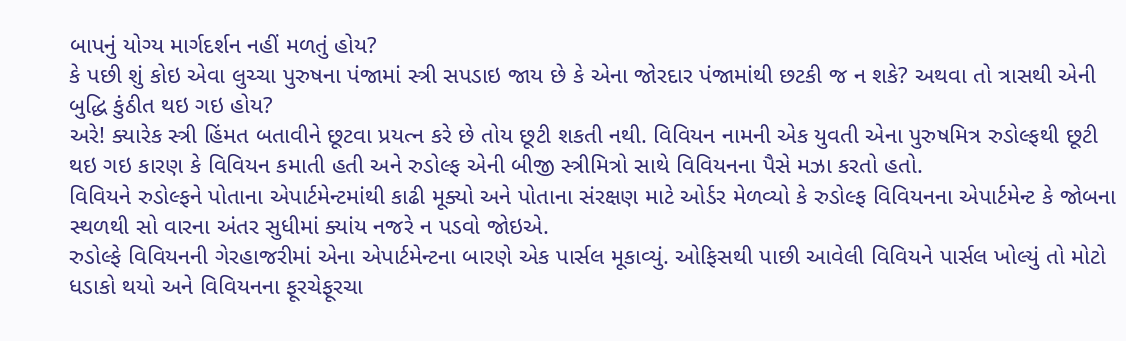બાપનું યોગ્ય માર્ગદર્શન નહીં મળતું હોય?
કે પછી શું કોઇ એવા લુચ્ચા પુરુષના પંજામાં સ્ત્રી સપડાઇ જાય છે કે એના જોરદાર પંજામાંથી છટકી જ ન શકે? અથવા તો ત્રાસથી એની બુદ્ધિ કુંઠીત થઇ ગઇ હોય?
અરે! ક્યારેક સ્ત્રી હિંમત બતાવીને છૂટવા પ્રયત્ન કરે છે તોય છૂટી શકતી નથી. વિવિયન નામની એક યુવતી એના પુરુષમિત્ર રુડોલ્ફથી છૂટી થઇ ગઇ કારણ કે વિવિયન કમાતી હતી અને રુડોલ્ફ એની બીજી સ્ત્રીમિત્રો સાથે વિવિયનના પૈસે મઝા કરતો હતો.
વિવિયને રુડોલ્ફને પોતાના એપાર્ટમેન્ટમાંથી કાઢી મૂક્યો અને પોતાના સંરક્ષણ માટે ઓર્ડર મેળવ્યો કે રુડોલ્ફ વિવિયનના એપાર્ટમેન્ટ કે જોબના સ્થળથી સો વારના અંતર સુધીમાં ક્યાંય નજરે ન પડવો જોઇએ.
રુડોલ્ફે વિવિયનની ગેરહાજરીમાં એના એપાર્ટમેન્ટના બારણે એક પાર્સલ મૂકાવ્યું. ઓફિસથી પાછી આવેલી વિવિયને પાર્સલ ખોલ્યું તો મોટો ધડાકો થયો અને વિવિયનના ફૂરચેફૂરચા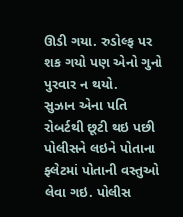ઊડી ગયા. રુડોલ્ફ પર શક ગયો પણ એનો ગુનો પુરવાર ન થયો.
સુઝાન એના પતિ રોબર્ટથી છૂટી થઇ પછી પોલીસને લઇને પોતાના ફ્લેટમાં પોતાની વસ્તુઓ લેવા ગઇ. પોલીસ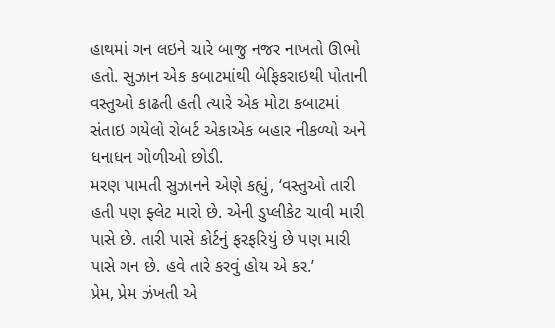હાથમાં ગન લઇને ચારે બાજુ નજર નાખતો ઊભો હતો. સુઝાન એક કબાટમાંથી બેફિકરાઇથી પોતાની વસ્તુઓ કાઢતી હતી ત્યારે એક મોટા કબાટમાં સંતાઇ ગયેલો રોબર્ટ એકાએક બહાર નીકળ્યો અને ધનાધન ગોળીઓ છોડી.
મરણ પામતી સુઝાનને એણે કહ્યું, ‘વસ્તુઓ તારી હતી પણ ફ્લેટ મારો છે. એની ડુપ્લીકેટ ચાવી મારી પાસે છે. તારી પાસે કોર્ટનું ફરફરિયું છે પણ મારી પાસે ગન છે. હવે તારે કરવું હોય એ કર.’
પ્રેમ, પ્રેમ ઝંખતી એ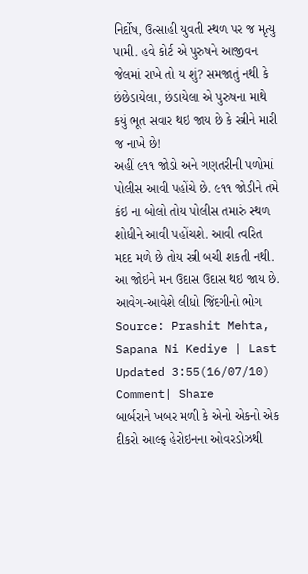નિર્દોષ, ઉત્સાહી યુવતી સ્થળ પર જ મૃત્યુ પામી. હવે કોર્ટ એ પુરુષને આજીવન જેલમાં રાખે તો ય શું? સમજાતું નથી કે છંછેડાયેલા, છંડાયેલા એ પુરુષના માથે કયું ભૂત સવાર થઇ જાય છે કે સ્ત્રીને મારી જ નાખે છે!
અહીં ૯૧૧ જોડો અને ગણતરીની પળોમાં પોલીસ આવી પહોંચે છે. ૯૧૧ જોડીને તમે કંઇ ના બોલો તોય પોલીસ તમારું સ્થળ શોધીને આવી પહોંચશે. આવી ત્વરિત મદદ મળે છે તોય સ્ત્રી બચી શકતી નથી. આ જોઇને મન ઉદાસ ઉદાસ થઇ જાય છે.
આવેગ-આવેશે લીધો જિંદગીનો ભોગ
Source: Prashit Mehta, Sapana Ni Kediye | Last Updated 3:55(16/07/10)
Comment| Share
બાર્બરાને ખબર મળી કે એનો એકનો એક દીકરો આલ્ફ હેરોઇનના ઓવરડોઝથી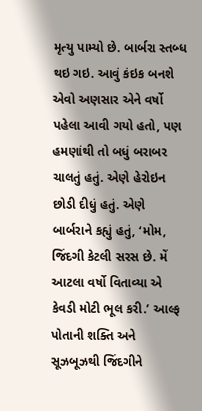મૃત્યુ પામ્યો છે. બાર્બરા સ્તબ્ધ થઇ ગઇ. આવું કંઇક બનશે એવો અણસાર એને વર્ષો પહેલા આવી ગયો હતો, પણ હમણાંથી તો બધું બરાબર ચાલતું હતું. એણે હેરોઇન છોડી દીધું હતું. એણે બાર્બરાને કહ્યું હતું, ‘મોમ, જિંદગી કેટલી સરસ છે. મેં આટલા વર્ષો વિતાવ્યા એ કેવડી મોટી ભૂલ કરી.’ આલ્ફ પોતાની શક્તિ અને સૂઝબૂઝથી જિંદગીને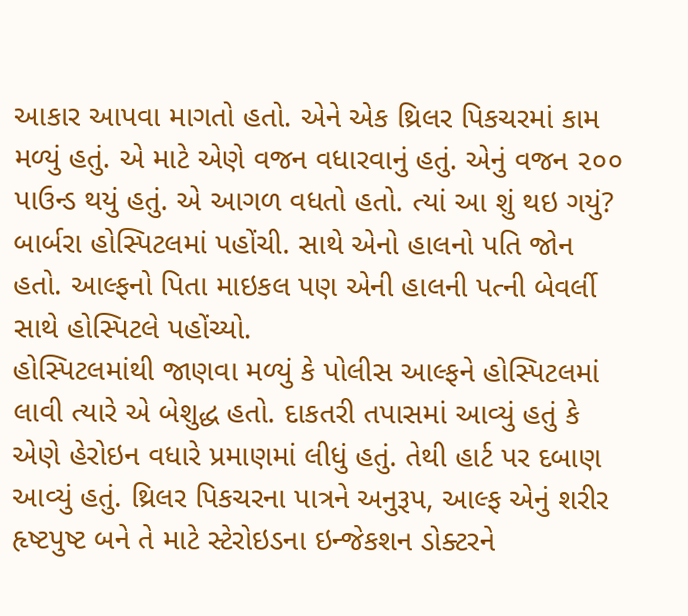આકાર આપવા માગતો હતો. એને એક થ્રિલર પિકચરમાં કામ મળ્યું હતું. એ માટે એણે વજન વધારવાનું હતું. એનું વજન ૨૦૦ પાઉન્ડ થયું હતું. એ આગળ વધતો હતો. ત્યાં આ શું થઇ ગયું? બાર્બરા હોસ્પિટલમાં પહોંચી. સાથે એનો હાલનો પતિ જોન હતો. આલ્ફનો પિતા માઇકલ પણ એની હાલની પત્ની બેવર્લી સાથે હોસ્પિટલે પહોંચ્યો.
હોસ્પિટલમાંથી જાણવા મળ્યું કે પોલીસ આલ્ફને હોસ્પિટલમાં લાવી ત્યારે એ બેશુદ્ધ હતો. દાકતરી તપાસમાં આવ્યું હતું કે એણે હેરોઇન વધારે પ્રમાણમાં લીધું હતું. તેથી હાર્ટ પર દબાણ આવ્યું હતું. થ્રિલર પિકચરના પાત્રને અનુરૂપ, આલ્ફ એનું શરીર હૃષ્ટપુષ્ટ બને તે માટે સ્ટેરોઇડના ઇન્જેકશન ડોક્ટરને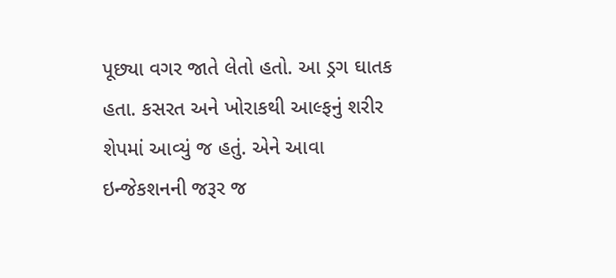પૂછ્યા વગર જાતે લેતો હતો. આ ડ્રગ ઘાતક હતા. કસરત અને ખોરાકથી આલ્ફનું શરીર શેપમાં આવ્યું જ હતું. એને આવા ઇન્જેકશનની જરૂર જ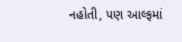નહોતી, પણ આલ્ફમાં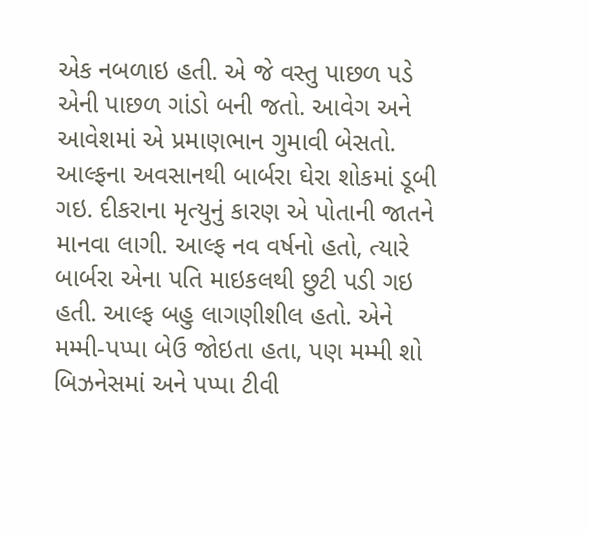એક નબળાઇ હતી. એ જે વસ્તુ પાછળ પડે એની પાછળ ગાંડો બની જતો. આવેગ અને આવેશમાં એ પ્રમાણભાન ગુમાવી બેસતો.
આલ્ફના અવસાનથી બાર્બરા ઘેરા શોકમાં ડૂબી ગઇ. દીકરાના મૃત્યુનું કારણ એ પોતાની જાતને માનવા લાગી. આલ્ફ નવ વર્ષનો હતો, ત્યારે બાર્બરા એના પતિ માઇકલથી છુટી પડી ગઇ હતી. આલ્ફ બહુ લાગણીશીલ હતો. એને મમ્મી-પપ્પા બેઉ જોઇતા હતા, પણ મમ્મી શો બિઝનેસમાં અને પપ્પા ટીવી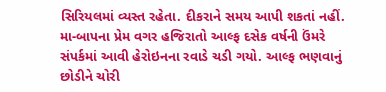સિરિયલમાં વ્યસ્ત રહેતા. દીકરાને સમય આપી શકતાં નહીં. મા-બાપના પ્રેમ વગર હજિરાતો આલ્ફ દસેક વર્ષની ઉંમરે સંપર્કમાં આવી હેરોઇનના રવાડે ચડી ગયો. આલ્ફ ભણવાનું છોડીને ચોરી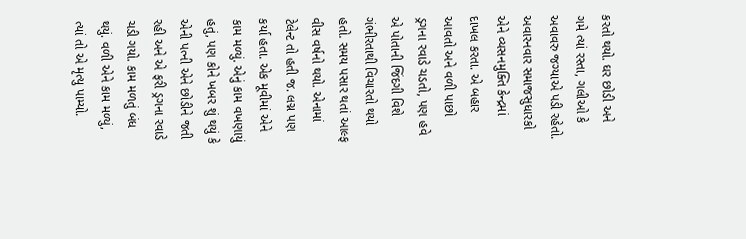કરતો થયો. ઘર છોડી અને ગમે ત્યાં રસ્તા, ગલીઓ કે અવાવરુ જગ્યાએ પડી રહેતો.
અવારનવાર સમાજસુધારકો એને વ્યસનમુક્તિ કેન્દ્રમાં દાખલ કરતા. એ બહાર આવતો અને વળી પાછો ડ્રગના રવાડે ચડતો, પણ હવે એ પોતાની જિંદગી વિશે ગંભીરતાથી વિચારતો થયો હતો. સમય પસાર થતાં આલ્ફ વીસ વર્ષનો થયો. એનામાં ટેલેન્ટ તો હતી જ. લગ્ન પણ કર્યા હતા. એક મૂવીમાં એને કામ મળ્યું. એનું કામ વખણાયું હતું, પણ કોને ખબર શું થયું કે એની પત્ની એને છોડીને જતી રહી અને એ ફરી ડ્રગના રવાડે ચડી ગયો. કામ મળતું બંધ થયું. વળી એને કામ મળ્યું, ત્યાં તો એ મૃત્યુ પામ્યો.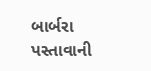બાર્બરા પસ્તાવાની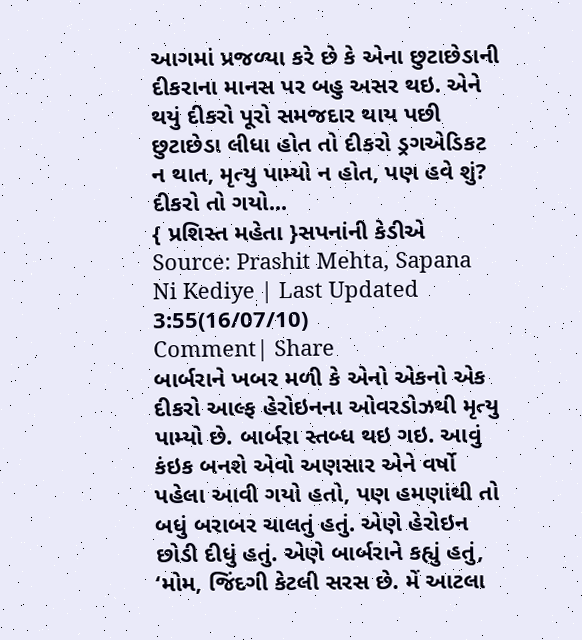આગમાં પ્રજળ્યા કરે છે કે એના છુટાછેડાની દીકરાના માનસ પર બહુ અસર થઇ. એને થયું દીકરો પૂરો સમજદાર થાય પછી છુટાછેડા લીધા હોત તો દીકરો ડ્રગએડિકટ ન થાત, મૃત્યુ પામ્યો ન હોત, પણ હવે શું? દીકરો તો ગયો...
{ પ્રશિસ્ત મહેતા }સપનાંની કેડીએ
Source: Prashit Mehta, Sapana Ni Kediye | Last Updated 3:55(16/07/10)
Comment| Share
બાર્બરાને ખબર મળી કે એનો એકનો એક દીકરો આલ્ફ હેરોઇનના ઓવરડોઝથી મૃત્યુ પામ્યો છે. બાર્બરા સ્તબ્ધ થઇ ગઇ. આવું કંઇક બનશે એવો અણસાર એને વર્ષો પહેલા આવી ગયો હતો, પણ હમણાંથી તો બધું બરાબર ચાલતું હતું. એણે હેરોઇન છોડી દીધું હતું. એણે બાર્બરાને કહ્યું હતું, ‘મોમ, જિંદગી કેટલી સરસ છે. મેં આટલા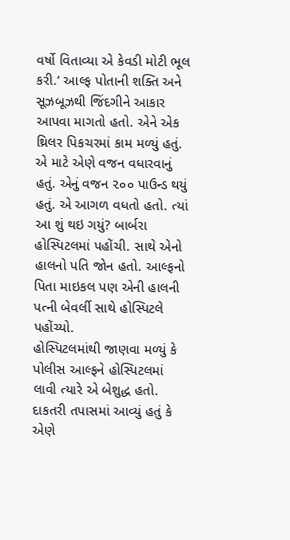વર્ષો વિતાવ્યા એ કેવડી મોટી ભૂલ કરી.’ આલ્ફ પોતાની શક્તિ અને સૂઝબૂઝથી જિંદગીને આકાર આપવા માગતો હતો. એને એક થ્રિલર પિકચરમાં કામ મળ્યું હતું. એ માટે એણે વજન વધારવાનું હતું. એનું વજન ૨૦૦ પાઉન્ડ થયું હતું. એ આગળ વધતો હતો. ત્યાં આ શું થઇ ગયું? બાર્બરા હોસ્પિટલમાં પહોંચી. સાથે એનો હાલનો પતિ જોન હતો. આલ્ફનો પિતા માઇકલ પણ એની હાલની પત્ની બેવર્લી સાથે હોસ્પિટલે પહોંચ્યો.
હોસ્પિટલમાંથી જાણવા મળ્યું કે પોલીસ આલ્ફને હોસ્પિટલમાં લાવી ત્યારે એ બેશુદ્ધ હતો. દાકતરી તપાસમાં આવ્યું હતું કે એણે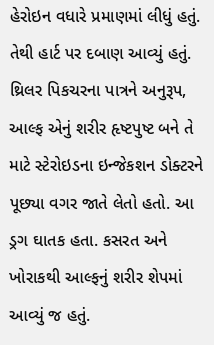હેરોઇન વધારે પ્રમાણમાં લીધું હતું. તેથી હાર્ટ પર દબાણ આવ્યું હતું. થ્રિલર પિકચરના પાત્રને અનુરૂપ, આલ્ફ એનું શરીર હૃષ્ટપુષ્ટ બને તે માટે સ્ટેરોઇડના ઇન્જેકશન ડોક્ટરને પૂછ્યા વગર જાતે લેતો હતો. આ ડ્રગ ઘાતક હતા. કસરત અને ખોરાકથી આલ્ફનું શરીર શેપમાં આવ્યું જ હતું.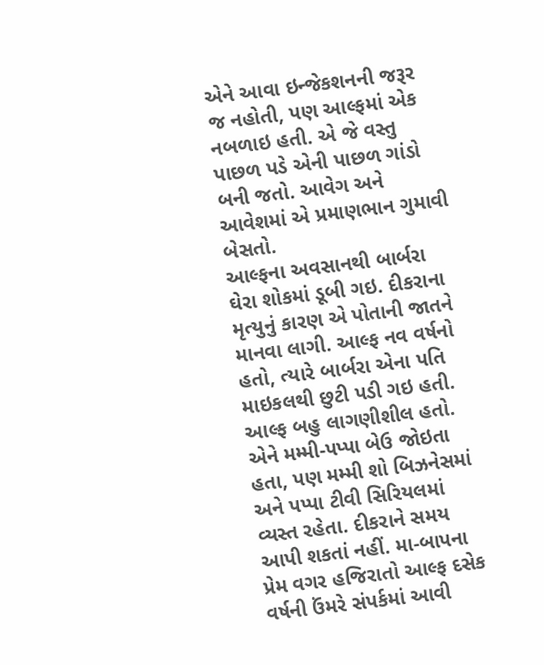એને આવા ઇન્જેકશનની જરૂર જ નહોતી, પણ આલ્ફમાં એક નબળાઇ હતી. એ જે વસ્તુ પાછળ પડે એની પાછળ ગાંડો બની જતો. આવેગ અને આવેશમાં એ પ્રમાણભાન ગુમાવી બેસતો.
આલ્ફના અવસાનથી બાર્બરા ઘેરા શોકમાં ડૂબી ગઇ. દીકરાના મૃત્યુનું કારણ એ પોતાની જાતને માનવા લાગી. આલ્ફ નવ વર્ષનો હતો, ત્યારે બાર્બરા એના પતિ માઇકલથી છુટી પડી ગઇ હતી. આલ્ફ બહુ લાગણીશીલ હતો. એને મમ્મી-પપ્પા બેઉ જોઇતા હતા, પણ મમ્મી શો બિઝનેસમાં અને પપ્પા ટીવી સિરિયલમાં વ્યસ્ત રહેતા. દીકરાને સમય આપી શકતાં નહીં. મા-બાપના પ્રેમ વગર હજિરાતો આલ્ફ દસેક વર્ષની ઉંમરે સંપર્કમાં આવી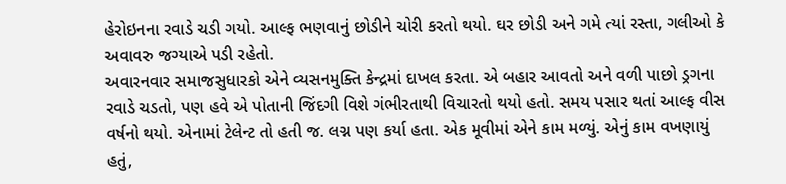હેરોઇનના રવાડે ચડી ગયો. આલ્ફ ભણવાનું છોડીને ચોરી કરતો થયો. ઘર છોડી અને ગમે ત્યાં રસ્તા, ગલીઓ કે અવાવરુ જગ્યાએ પડી રહેતો.
અવારનવાર સમાજસુધારકો એને વ્યસનમુક્તિ કેન્દ્રમાં દાખલ કરતા. એ બહાર આવતો અને વળી પાછો ડ્રગના રવાડે ચડતો, પણ હવે એ પોતાની જિંદગી વિશે ગંભીરતાથી વિચારતો થયો હતો. સમય પસાર થતાં આલ્ફ વીસ વર્ષનો થયો. એનામાં ટેલેન્ટ તો હતી જ. લગ્ન પણ કર્યા હતા. એક મૂવીમાં એને કામ મળ્યું. એનું કામ વખણાયું હતું,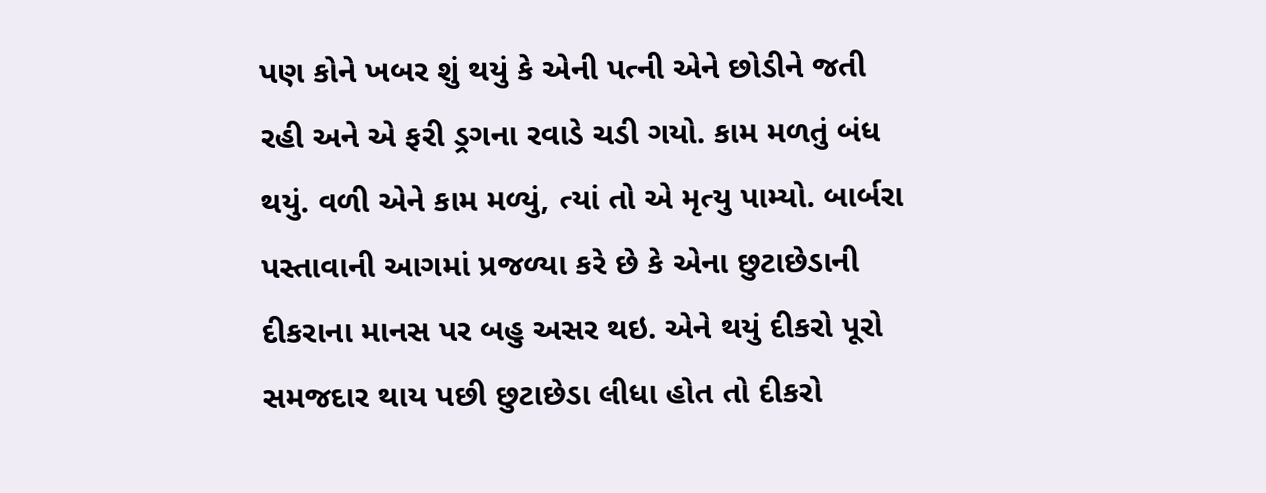પણ કોને ખબર શું થયું કે એની પત્ની એને છોડીને જતી રહી અને એ ફરી ડ્રગના રવાડે ચડી ગયો. કામ મળતું બંધ થયું. વળી એને કામ મળ્યું, ત્યાં તો એ મૃત્યુ પામ્યો. બાર્બરા પસ્તાવાની આગમાં પ્રજળ્યા કરે છે કે એના છુટાછેડાની દીકરાના માનસ પર બહુ અસર થઇ. એને થયું દીકરો પૂરો સમજદાર થાય પછી છુટાછેડા લીધા હોત તો દીકરો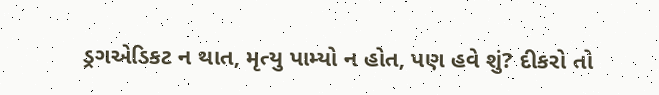ડ્રગએડિકટ ન થાત, મૃત્યુ પામ્યો ન હોત, પણ હવે શું? દીકરો તો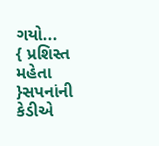ગયો...
{ પ્રશિસ્ત મહેતા }સપનાંની કેડીએ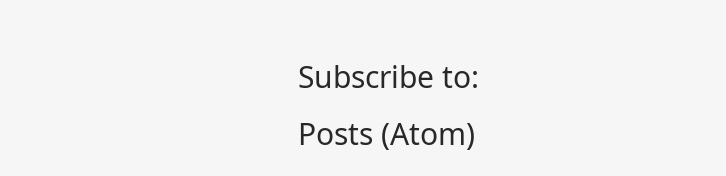Subscribe to:
Posts (Atom)